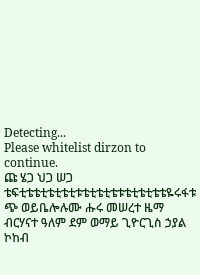Detecting...
Please whitelist dirzon to continue.
ጩ ሄጋ ህጋ ሠጋ ቴፍቲቴቴቲቴቲቴቲቱቴቲቴቲቴቱቴቲቴቲቴቴዬሩፋቱ ጭ ወይቤሎሉሙ ሑሩ መሠረተ ዜማ ብርሃናተ ዓለም ደም ወማይ ጊዮርጊስ ኃያል ኮከብ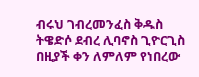ብሩህ ገብረመንፈስ ቅዱስ ትዌድሶ ደብረ ሊባኖስ ጊዮርጊስ በዚያች ቀን ለምለም የነበረው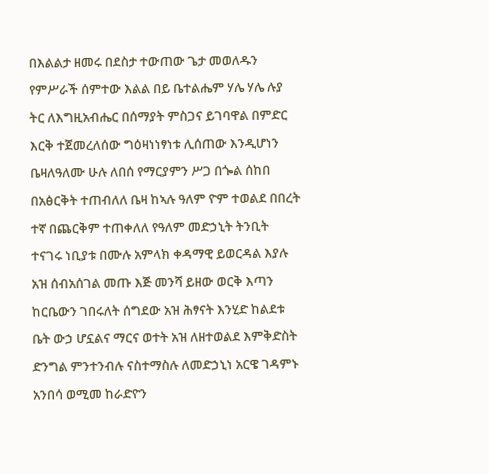በእልልታ ዘመሩ በደስታ ተውጠው ጌታ መወለዱን የምሥራች ሰምተው እልል በይ ቤተልሔም ሃሌ ሃሌ ሉያ ትር ለእግዚአብሔር በሰማያት ምስጋና ይገባዋል በምድር እርቅ ተጀመረለሰው ግዕዛነነፃነቱ ሊሰጠው እንዲሆነን ቤዛለዓለሙ ሁሉ ለበሰ የማርያምን ሥጋ በጐል ሰከበ በአፅርቅት ተጠብለለ ቤዛ ከኣሉ ዓለም ዮም ተወልደ በበረት ተኛ በጨርቅም ተጠቀለለ የዓለም መድኃኒት ትንቢት ተናገሩ ነቢያቱ በሙሉ አምላክ ቀዳማዊ ይወርዳል እያሉ አዝ ሰብአሰገል መጡ እጅ መንሻ ይዘው ወርቅ እጣን ከርቤውን ገበሩለት ሰግደው አዝ ሕፃናት እንሂድ ከልደቱ ቤት ውኃ ሆኗልና ማርና ወተት አዝ ለዘተወልደ እምቅድስት ድንግል ምንተንብሉ ናስተማስሉ ለመድኃኒነ አርዌ ገዳምኑ አንበሳ ወሚመ ከራድዮን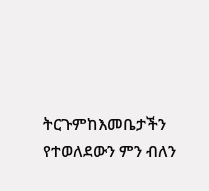ትርጉምከእመቤታችን የተወለደውን ምን ብለን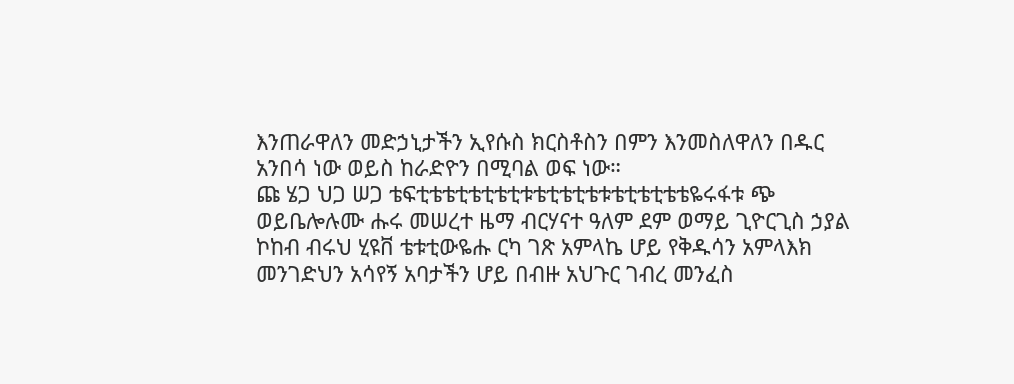እንጠራዋለን መድኃኒታችን ኢየሱስ ክርስቶስን በምን እንመስለዋለን በዱር አንበሳ ነው ወይስ ከራድዮን በሚባል ወፍ ነው።
ጩ ሄጋ ህጋ ሠጋ ቴፍቲቴቴቲቴቲቴቲቱቴቲቴቲቴቱቴቲቴቲቴቴዬሩፋቱ ጭ ወይቤሎሉሙ ሑሩ መሠረተ ዜማ ብርሃናተ ዓለም ደም ወማይ ጊዮርጊስ ኃያል ኮከብ ብሩህ ሂዩቨ ቴቱቲውዬሑ ርካ ገጽ አምላኬ ሆይ የቅዱሳን አምላእክ መንገድህን አሳየኝ አባታችን ሆይ በብዙ አህጉር ገብረ መንፈስ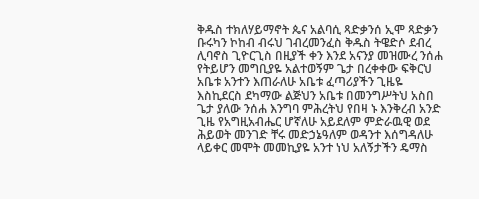ቅዱስ ተክለሃይማኖት ጴና አልባሲ ጻድቃንሰ ኢሞ ጻድቃን ቡሩካን ኮከብ ብሩህ ገብረመንፈስ ቅዱስ ትዌድሶ ደብረ ሊባኖስ ጊዮርጊስ በዚያች ቀን እንደ አናንያ መዝሙረ ንሰሐ የትይሆን መግቢያዬ አልተወኝም ጌታ በረቀቀው ፍቅርህ አቤቱ አንተን እጠራለሁ አቤቱ ፈጣሪያችን ጊዜዬ እስኪደርስ ደካማው ልጅህን አቤቱ በመንግሥትህ አስበ ጌታ ያለው ንሰሐ እንግባ ምሕረትህ የበዛ ኑ እንቅረብ አንድ ጊዜ የአግዚአብሔር ሆኛለሁ አይደለም ምድራዉዊ ወደ ሕይወት መንገድ ቸሩ መድኃኔዓለም ወዳንተ እሰግዳለሁ ላይቀር መሞት መመኪያዬ አንተ ነህ አለኝታችን ዴማስ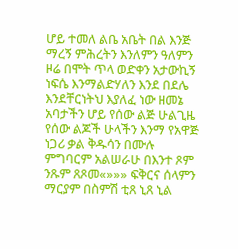ሆይ ተመለ ልቤ አቤት በል እንጅ ማረኝ ምሕረትን እንለምን ዓለምን ዞሬ በሞት ጥላ ወድቀን አታውኪኝ ነፍሴ እንማልድሃለን እንደ በደሌ እንደቸርነትህ እያለፈ ነው ዘመኔ አባታችን ሆይ የሰው ልጅ ሁልጊዜ የሰው ልጆች ሁላችን እንማ የአዋጅ ነጋሪ ቃል ቅዱሳን በሙሉ ምግባርም አልሠራሁ በእንተ ጾም ንጹም ጸጾመ«»»» ፍቅርና ሰላምን ማርያም በስምሽ ቲጸ ኒጸ ኒል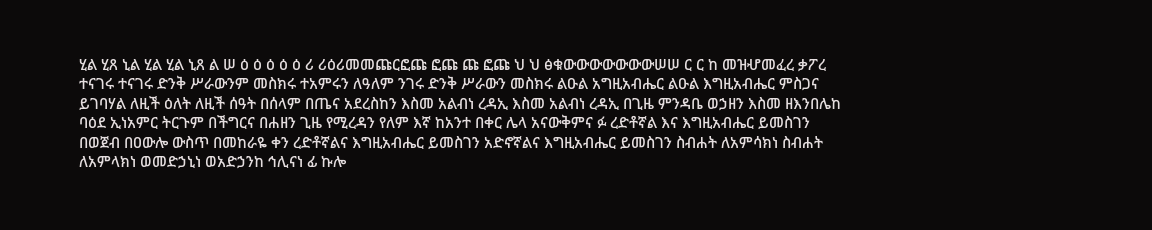ሂል ሂጸ ኒል ሂል ሂል ኒጸ ል ሠ ዕ ዕ ዕ ዕ ዕ ሪ ሪዕሪመመጩርፎጩ ፎጩ ጩ ፎጩ ህ ህ ፅቁውውውውውውውሠሠ ር ር ከ መዝሇመፈረ ቃፖረ ተናገሩ ተናገሩ ድንቅ ሥራውንም መስክሩ ተአምሩን ለዓለም ንገሩ ድንቅ ሥራውን መስክሩ ልዑል አግዚአብሔር ልዑል እግዚአብሔር ምስጋና ይገባሃል ለዚች ዕለት ለዚች ሰዓት በሰላም በጤና አደረስከን እስመ አልብነ ረዳኢ እስመ አልብነ ረዳኢ በጊዜ ምንዳቤ ወኃዘን እስመ ዘእንበሌከ ባዕደ ኢነአምር ትርጉም በችግርና በሐዘን ጊዜ የሚረዳን የለም እኛ ከአንተ በቀር ሌላ አናውቅምና ፉ ረድቶኛል እና እግዚአብሔር ይመስገን በወጀብ በዐውሎ ውስጥ በመከራዬ ቀን ረድቶኛልና እግዚአብሔር ይመስገን አድኖኛልና እግዚአብሔር ይመስገን ስብሐት ለአምሳክነ ስብሐት ለአምላክነ ወመድኃኒነ ወአድኃንከ ኅሊናነ ፊ ኩሎ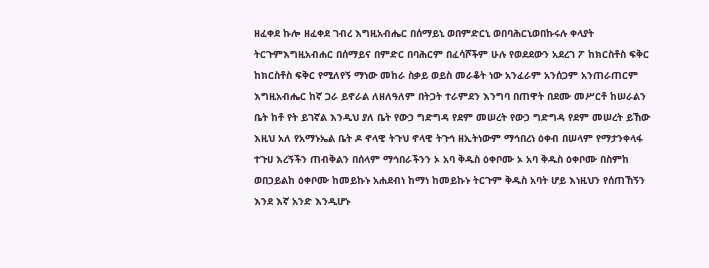ዘፈቀደ ኩሎ ዘፈቀደ ገብረ እግዚአብሔር በሰማይኒ ወበምድርኒ ወበባሕርኒወበኩሩሉ ቀላያት ትርጉምእግዚአብሐር በሰማይና በምድር በባሕርም በፈሳሾችም ሁሉ የወደደውን አደረገ ፖ ከክርስቶስ ፍቅር ከክርስቶስ ፍቅር የሚለየኝ ማነው መከራ ስቃይ ወይስ መራቆት ነው አንፈራም አንሰጋም አንጠራጠርም እግዚአብሔር ከኛ ጋራ ይኖራል ለዘለዓለም በትጋት ተራምደን እንግባ በጠዋት በደሙ መሥርቶ ከሠራልን ቤት ከቶ የት ይገኛል እንዲህ ያለ ቤት የውኃ ግድግዳ የደም መሠረት የውኃ ግድግዳ የደም መሠረት ይኸው እዚህ አለ የአማኑኤል ቤት ዶ ኖላዊ ትጉህ ኖላዊ ትጉኅ ዘኢትነውም ማኅበረነ ዕቀብ በሠላም የማታንቀላፋ ተጉሀ እረኝችን ጠብቅልን በሰላም ማኅበራችንን ኦ አባ ቅዱስ ዕቀቦሙ ኦ አባ ቅዱስ ዕቀቦሙ በስምከ ወበኃይልከ ዕቀቦሙ ከመይኩኑ አሐደብነ ከማነ ከመይኩኑ ትርጉም ቅዱስ አባት ሆይ እነዚህን የሰጠኸኝን እንደ እኛ አንድ እንዲሆኑ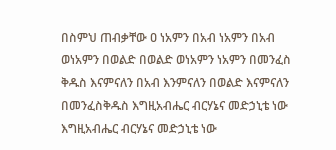በስምህ ጠብቃቸው ዐ ነአምን በአብ ነአምን በአብ ወነአምን በወልድ በወልድ ወነአምን ነአምን በመንፈስ ቅዱስ እናምናለን በአብ እንምናለን በወልድ እናምናለን በመንፈስቅዱስ እግዚአብሔር ብርሃኔና መድኃኒቴ ነው እግዚአብሔር ብርሃኔና መድኃኒቴ ነው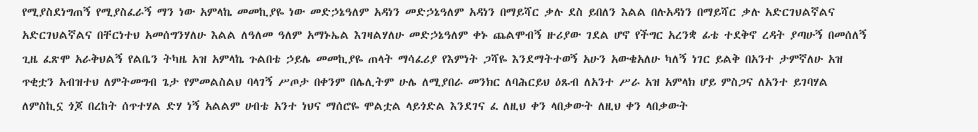የሚያስደነግጠኝ የሚያስፈራኝ ማን ነው አምላኬ መመኪያዬ ነው መድኃኔዓለም አዳነን መድኃኔዓለም አዳነን በማይሻር ቃሉ ደስ ይበለን እልል በሉአዳነን በማይሻር ቃሉ አድርገህልኛልና አድርገህልኛልና በቸርነተህ አመሰግንሃለሁ እልል ለዓለመ ዓለም አማኑኤል እገዛልሃለሁ መድኃኔዓለም ቀኑ ጨልሞብኝ ዙሪያው ገደል ሆኖ የችግር አረንቋ ፊቴ ተደቅኖ ረዳት ያጣሁኝ በመሰለኝ ጊዜ ፈጽሞ አራቅህልኝ የልቤን ትካዜ አዝ አምላኬ ጉልበቴ ኃይሌ መመኪያዬ ጠላት ማሳፈሪያ የእምነት ጋሻዬ እንደማትተወኝ አሁን አውቄአለሁ ካለኝ ነገር ይልቅ በአንተ ታምኛለሁ አዝ ጥቂቷን አብዝተህ ለምትመግብ ጌታ የምመልስልህ ባላገኝ ሥጦታ በቀንም በሌሊትም ሁሌ ለሚያበራ መንክር ለባሕርይህ ዕጹብ ለአንተ ሥራ አዝ አምላክ ሆይ ምስጋና ለአንተ ይገባሃል ለምስኪኗ ጎጆ በረከት ሰጥተሃል ድሃ ነኝ አልልም ሀብቴ አንተ ነህና ማሰሮዬ ሞልቷል ላይጎድል እንደገና ፈ ለዚህ ቀን ላበቃውት ለዚህ ቀን ላበቃውት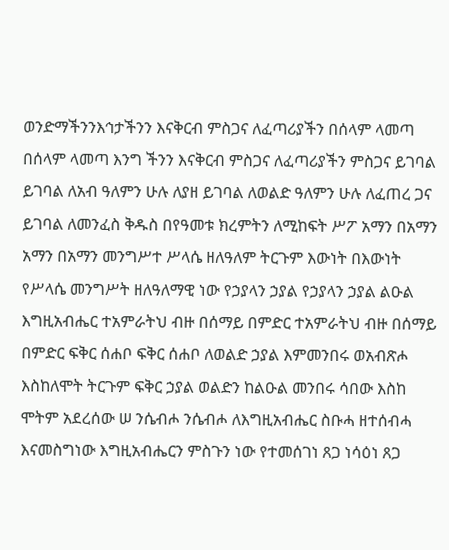ወንድማችንንእኅታችንን እናቅርብ ምስጋና ለፈጣሪያችን በሰላም ላመጣ በሰላም ላመጣ እንግ ችንን እናቅርብ ምስጋና ለፈጣሪያችን ምስጋና ይገባል ይገባል ለአብ ዓለምን ሁሉ ለያዘ ይገባል ለወልድ ዓለምን ሁሉ ለፈጠረ ጋና ይገባል ለመንፈስ ቅዱስ በየዓመቱ ክረምትን ለሚከፍት ሥፖ አማን በአማን አማን በአማን መንግሥተ ሥላሴ ዘለዓለም ትርጉም እውነት በእውነት የሥላሴ መንግሥት ዘለዓለማዊ ነው የኃያላን ኃያል የኃያላን ኃያል ልዑል እግዚአብሔር ተአምራትህ ብዙ በሰማይ በምድር ተአምራትህ ብዙ በሰማይ በምድር ፍቅር ሰሐቦ ፍቅር ሰሐቦ ለወልድ ኃያል እምመንበሩ ወአብጽሖ እስከለሞት ትርጉም ፍቅር ኃያል ወልድን ከልዑል መንበሩ ሳበው እስከ ሞትም አደረሰው ሠ ንሴብሖ ንሴብሖ ለእግዚአብሔር ስቡሓ ዘተሰብሓ እናመስግነው እግዚአብሔርን ምስጉን ነው የተመሰገነ ጸጋ ነሳዕነ ጸጋ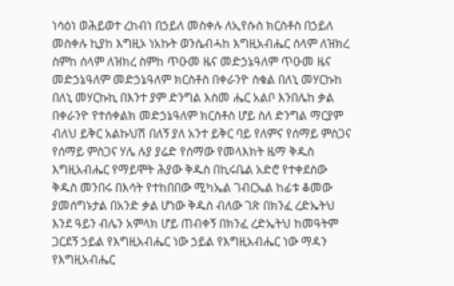ነሳዕነ ወሕይወተ ረከብነ በኃይለ መስቀሉ ለኢየሱስ ክርስቶስ በኃይለ መስቀሉ ኪያከ እግዚኦ ነአኩት ወንሴብሓከ እግዚአብሔር ሰላም ለዝክረ ስምከ ሰላም ለዝክረ ስምከ ጥዑመ ዜና መድኃኔዓለም ጥዑመ ዜና መድኃኔዓለም መድኃኔዓለም ክርስቶስ በቀራንዮ ስቁል በለኒ መሃርኩከ በለኒ መሃርኩኪ በእንተ ያም ድንግል እስመ ሔር አልቦ እንበሌከ ቃል በቀራንዮ የተሰቀልክ መድኃኔዓለም ክርስቶስ ሆይ ስለ ድንግል ማርያም ብለህ ይቅር አልኩህሽ በለኝ ያለ አንተ ይቅር ባይ የለምና የሰማይ ምስጋና የሰማይ ምስጋና ሃሌ ሉያ ያሬድ የሰማው የመላእክት ዜማ ቅዱስ እግዚአብሔር የማይሞት ሕያው ቅዱስ በኪሩቤል አድሮ የተቀደሰው ቅዱስ መንበሩ በእሳት የተከበበው ሚካኤል ገብርኤል ከፊቱ ቆመው ያመሰግኑታል በአንድ ቃል ሆነው ቅዱስ ብለው ገጽ በክንፈ ረድኤትህ እንደ ዓይን ብሌን አምላክ ሆይ ጠብቀኝ በክንፈ ረድኤትህ ከመዓትም ጋርደኝ ኃይል የእግዚአብሔር ነው ኃይል የእግዚአብሔር ነው ማዳን የእግዚአብሔር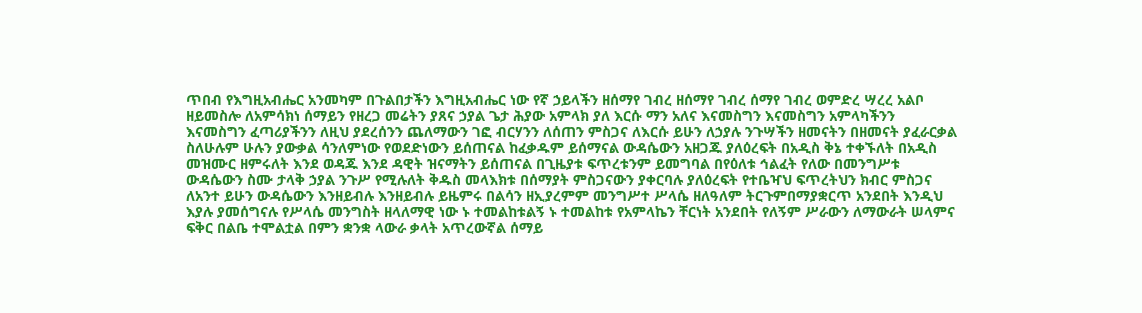ጥበብ የእግዚአብሔር አንመካም በጉልበታችን እግዚአብሔር ነው የኛ ኃይላችን ዘሰማየ ገብረ ዘሰማየ ገብረ ሰማየ ገብረ ወምድረ ሣረረ አልቦ ዘይመስሎ ለአምሳክነ ሰማይን የዘረጋ መሬትን ያጸና ኃያል ጌታ ሕያው አምላክ ያለ እርሱ ማን አለና እናመስግን እናመስግን አምላካችንን እናመስግን ፈጣሪያችንን ለዚህ ያደረሰንን ጨለማውን ገፎ ብርሃንን ለሰጠን ምስጋና ለእርሱ ይሁን ለኃያሉ ንጉሣችን ዘመናትን በዘመናት ያፈራርቃል ስለሁሉም ሁሉን ያውቃል ሳንለምነው የወደድነውን ይሰጠናል ከፈቃዱም ይሰማናል ውዳሴውን አዘጋጁ ያለዕረፍት በአዲስ ቅኔ ተቀኙለት በአዲስ መዝሙር ዘምሩለት እንደ ወዳጁ እንደ ዳዊት ዝናማትን ይሰጠናል በጊዜያቱ ፍጥረቱንም ይመግባል በየዕለቱ ኅልፈት የለው በመንግሥቱ ውዳሴውን ስሙ ታላቅ ኃያል ንጉሥ የሚሉለት ቅዱስ መላእክቱ በሰማያት ምስጋናውን ያቀርባሉ ያለዕረፍት የተቤዣህ ፍጥረትህን ክብር ምስጋና ለአንተ ይሁን ውዳሴውን እንዘይብሉ እንዘይብሉ ይዜምሩ በልሳን ዘኢያረምም መንግሥተ ሥላሴ ዘለዓለም ትርጉምበማያቋርጥ አንደበት እንዲህ እያሉ ያመሰግናሉ የሥላሴ መንግስት ዘላለማዊ ነው ኑ ተመልከቱልኝ ኑ ተመልከቱ የአምላኬን ቸርነት አንደበት የለኝም ሥራውን ለማውራት ሠላምና ፍቅር በልቤ ተሞልቷል በምን ቋንቋ ላውራ ቃላት አጥረውኛል ሰማይ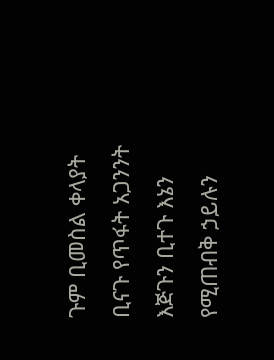ጉም ቢመስል ቀላያት ቢናጉ የጥፋት አጋንንት እጅጉን ቢተጉ እኔን የሚጠብቅ ኃይሉን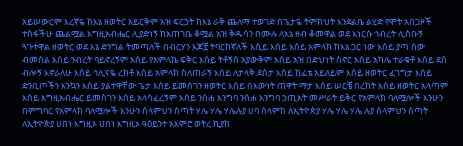አይሠውርም እረኛዬ ከእኔ ዘወትር አይርቅም አዝ ፍርኃት ከእኔ ራቅ ጨለማ ተወገድ በጌታዬ ትምክህት እንደልቤ ልሂድ የሞት አበጋዞች ተስፋችሁ ጨልሟል እግዚአብሔር ሊያድነኝ ከአጠገቤ ቆሟል አዝ ቅዱሳን በሙሉ ለእኔ ዘብ ቆመዋል ወደ እነርሱ ኅብረት ሊስቡኝ ጓጉተዋል ዘወትር ወደ እኔ ድንግል ትመጣለች በብርሃን እጆቿ ትባርከኛለች እሲይ እሰይ እሰይ አምላክ ከእኔ ጋር ነው እሰይ ያጣ ሰው ብመስል እሰይ ንብረት ባይኖረኝም እሰይ የአምላኬ ፍቅር እሰይ ትቶኝስ አያውቅም እሰይ አዝ በድህነት ስኖር እሰይ አካሌ ተራቁቶ እሰይ ደስ ብሎኝ እኖራለሁ እሰይ ኅሊናዬ ረክቶ እሰይ አምላክ ስለጠራኝ እሰይ ለታላቅ ደስታ እሰይ ከፊቴ አይለይም እሰይ ዘወትር ፈገግታ እሰይ ድንቢጦችን እንኳን እሰይ ያልተዋቸው ጌታ እሰይ ይመስገን ዘወትር እሰይ በእውነት ጠዋት ማታ እሰይ ሠርቼ በረከት እሰይ ዘወትር አላጣም እሰይ እግዚአብሔር ይመስገን እሰይ አላሳፈረኝም እሰይ ንሰሐ እንግባ ንሰሐ እንግባ ኃጢአት መሥራት ይቅር የአምላክ ባለሟሎች እንሁን በምግባር የአምላክ ባለሟሎች እንሁን ሰላምህን ስጣት ሃሌ ሃሌ ሃሌሉያ ሀባ ሰላምከ ለኢትዮጵያ ሃሌ ሃሌ ሃሌ ሉያ ሰላምህን ስጣት ለኢትዮጵያ ሀበነ እግዚኦ ሀበነ እግዚኦ ዓዕይንተ አእምሮ ወትረ ኪያከ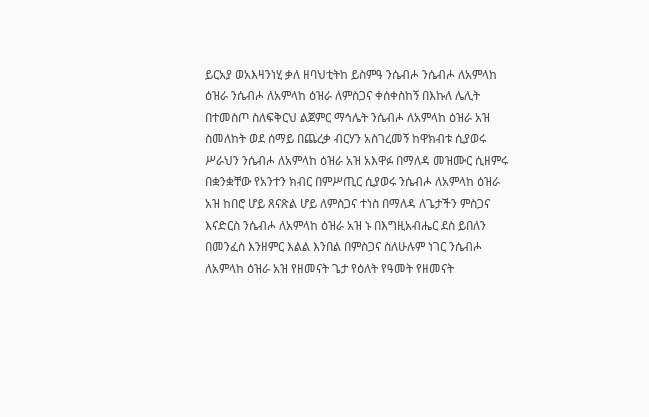ይርአያ ወአእዛንነሂ ቃለ ዘባህቲትከ ይስምዓ ንሴብሖ ንሴብሖ ለአምላከ ዕዝራ ንሴብሖ ለአምላከ ዕዝራ ለምስጋና ቀሰቀስከኝ በእኩለ ሌሊት በተመስጦ ስለፍቅርህ ልጀምር ማኅሌት ንሴብሖ ለአምላከ ዕዝራ አዝ ስመለከት ወደ ሰማይ በጨረቃ ብርሃን አስገረመኝ ከዋክብቱ ሲያወሩ ሥራህን ንሴብሖ ለአምላከ ዕዝራ አዝ አእዋፉ በማለዳ መዝሙር ሲዘምሩ በቋንቋቸው የአንተን ክብር በምሥጢር ሲያወሩ ንሴብሖ ለአምላከ ዕዝራ አዝ ከበሮ ሆይ ጸናጽል ሆይ ለምስጋና ተነስ በማለዳ ለጌታችን ምስጋና እናድርስ ንሴብሖ ለአምላከ ዕዝራ አዝ ኑ በእግዚአብሔር ደስ ይበለን በመንፈስ እንዘምር እልል እንበል በምስጋና ስለሁሉም ነገር ንሴብሖ ለአምላከ ዕዝራ አዝ የዘመናት ጌታ የዕለት የዓመት የዘመናት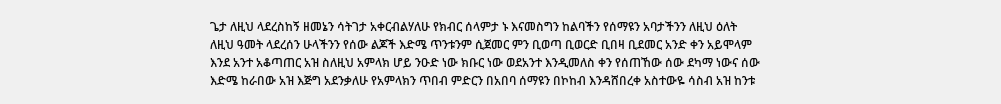ጌታ ለዚህ ላደረስከኝ ዘመኔን ሳትገታ አቀርብልሃለሁ የክብር ሰላምታ ኑ እናመስግን ከልባችን የሰማዩን አባታችንን ለዚህ ዕለት ለዚህ ዓመት ላደረሰን ሁላችንን የሰው ልጆች እድሜ ጥንቱንም ሲጀመር ምን ቢወጣ ቢወርድ ቢበዛ ቢደመር አንድ ቀን አይሞላም እንደ አንተ አቆጣጠር አዝ ስለዚህ አምላክ ሆይ ንዑድ ነው ክቡር ነው ወደአንተ እንዲመለስ ቀን የሰጠኸው ሰው ደካማ ነውና ሰው እድሜ ከራበው አዝ እጅግ አደንቃለሁ የአምላክን ጥበብ ምድርን በአበባ ሰማዩን በኮከብ እንዳሸበረቀ አስተውዬ ሳስብ አዝ ከንቱ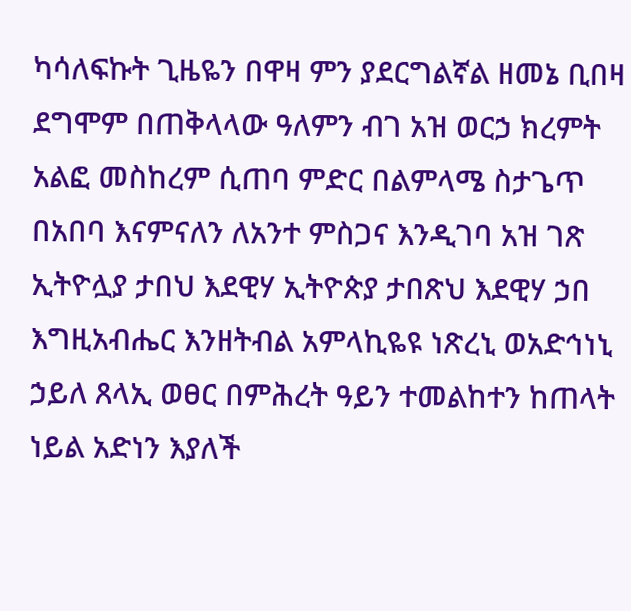ካሳለፍኩት ጊዜዬን በዋዛ ምን ያደርግልኛል ዘመኔ ቢበዛ ደግሞም በጠቅላላው ዓለምን ብገ አዝ ወርኃ ክረምት አልፎ መስከረም ሲጠባ ምድር በልምላሜ ስታጌጥ በአበባ እናምናለን ለአንተ ምስጋና እንዲገባ አዝ ገጽ ኢትዮሏያ ታበህ እደዊሃ ኢትዮጵያ ታበጽህ እደዊሃ ኃበ እግዚአብሔር እንዘትብል አምላኪዬዩ ነጽረኒ ወአድኅነኒ ኃይለ ጸላኢ ወፀር በምሕረት ዓይን ተመልከተን ከጠላት ነይል አድነን እያለች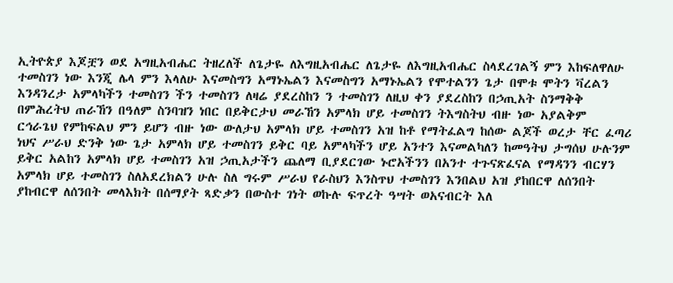ኢትዮጵያ እጆቿን ወደ አግዚአብሔር ትዘረለች ለጌታዬ ለእግዚአብሔር ለጌታዬ ለእግዚአብሔር ስላደረገልኝ ምን እከፍለዋለሁ ተመስገን ነው እንጂ ሌላ ምን እላለሁ እናመስግን አማኑኤልን እናመስግን አማኑኤልን የሞተልንን ጌታ በሞቱ ሞትን ቫረልን እንዳንረታ አምላካችን ተመስገን ችን ተመስገን ለዛሬ ያደረስከን ን ተመስገን ለዚህ ቀን ያደረስከን በኃጢአት ስንማቅቅ በምሕረትህ ጠራኸን በዓለም ስንባዝን ነበር በይቅርታህ መራኸን አምላክ ሆይ ተመስገን ትእግስትህ ብዙ ነው አያልቅም ርኅራጌህ የምከፍልህ ምን ይሆን ብዙ ነው ውለታህ አምላክ ሆይ ተመስገን አዝ ከቶ የማትፈልግ ከሰው ልጆች ወረታ ቸር ፈጣሪ ነህና ሥራህ ድንቅ ነው ጌታ አምላክ ሆይ ተመስገን ይቅር ባይ አምላካችን ሆይ አንተን እናመልካለን ከመዓትህ ታግሰህ ሁሉንም ይቅር አልከን አምላክ ሆይ ተመስገን አዝ ኃጢአታችን ጨለማ ቢያደርገው ኑሮአችንን በአንተ ተጉናጽፈናል የማዳንን ብርሃን አምላክ ሆይ ተመስገን ስለአደረክልን ሁሉ ስለ ግሩም ሥራህ የራስህን እንስጥህ ተመስገን እንበልህ አዝ ያከበርዋ ለሰንበት ያከብርዋ ለሰንበት መላእክት በሰማያት ጻድቃን በውስተ ገነት ወኩሉ ፍጥረት ዓሣት ወአናብርት እለ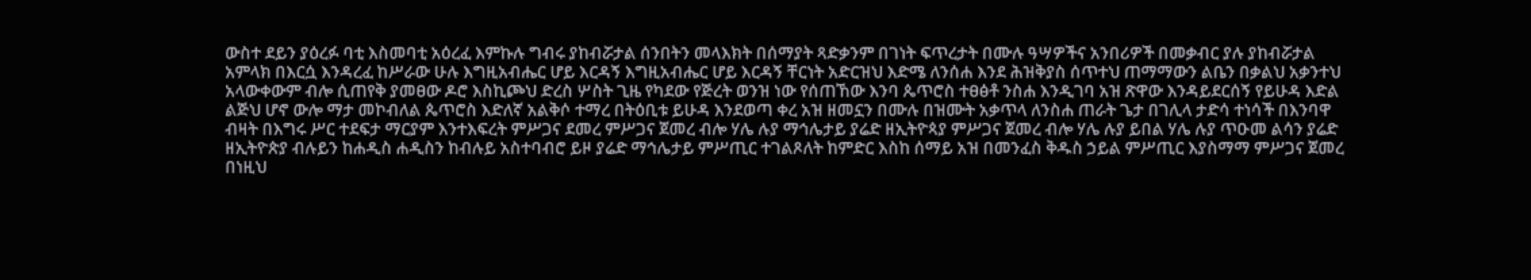ውስተ ደይን ያዕረፉ ባቲ እስመባቲ አዕረፈ እምኩሉ ግብሩ ያከብሯታል ሰንበትን መላእክት በሰማያት ጻድቃንም በገነት ፍጥረታት በሙሉ ዓሣዎችና አንበሪዎች በመቃብር ያሉ ያከብሯታል አምላክ በእርሷ እንዳረፈ ከሥራው ሁሉ እግዚአብሔር ሆይ እርዳኝ እግዚአብሔር ሆይ እርዳኝ ቸርነት አድርዝህ እድሜ ለንሰሐ እንደ ሕዝቅያስ ሰጥተህ ጠማማውን ልቤን በቃልህ አቃንተህ አላውቀውም ብሎ ሲጠየቅ ያመፀው ዶሮ እስኪጮህ ድረስ ሦስት ጊዜ የካደው የጅረት ወንዝ ነው የሰጠኸው እንባ ጴጥሮስ ተፀፅቶ ንስሐ እንዲገባ አዝ ጽዋው እንዳይደርሰኝ የይሁዳ እድል ልጅህ ሆኖ ውሎ ማታ መኮብለል ጴጥሮስ እድለኛ አልቅሶ ተማረ በትዕቢቱ ይሁዳ እንደወጣ ቀረ አዝ ዘመኗን በሙሉ በዝሙት አቃጥላ ለንስሐ ጠራት ጌታ በገሊላ ታድሳ ተነሳች በእንባዋ ብዛት በእግሩ ሥር ተደፍታ ማርያም እንተእፍረት ምሥጋና ደመረ ምሥጋና ጀመረ ብሎ ሃሌ ሉያ ማኅሌታይ ያሬድ ዘኢትዮጳያ ምሥጋና ጀመረ ብሎ ሃሌ ሉያ ይበል ሃሌ ሉያ ጥዑመ ልሳን ያሬድ ዘኢትዮጵያ ብሉይን ከሐዲስ ሐዲስን ከብሉይ አስተባብሮ ይዞ ያሬድ ማኅሌታይ ምሥጢር ተገልጾለት ከምድር እስከ ሰማይ አዝ በመንፈስ ቅዱስ ኃይል ምሥጢር እያስማማ ምሥጋና ጀመረ በነዚህ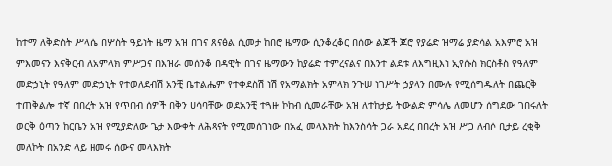ከተማ ለቅድስት ሥላሴ በሦስት ዓይነት ዜማ አዝ በገና ጸናፅል ሲመታ ከበሮ ዜማው ሲንቆረቆር በሰው ልጆች ጆሮ የያሬድ ዝማሬ ያድሳል አእምሮ አዝ ምእመናን እናቅርብ ለአምላክ ምሥጋና በእዝራ መሰንቆ በዳዊት በገና ዜማውን ከያሬድ ተምረናልና በእንተ ልደቱ ለእግዚእነ ኢየሱስ ክርስቶስ የዓለም መድኃኒት የዓለም መድኃኒት የተወለደብሽ አንቺ ቤተልሔም የተቀደስሽ ነሽ የአማልክት አምላክ ንጉሠ ነገሥት ኃያላን በሙሉ የሚሰግዱለት በጨርቅ ተጠቅልሎ ተኛ በበረት አዝ የጥበብ ሰዎች በቅን ሀሳባቸው ወደአንቺ ተጓዙ ኮከብ ሲመራቸው አዝ ለተከታይ ትውልድ ምሳሌ ለመሆን ሰግደው ገበሩለት ወርቅ ዕጣን ከርቤን አዝ የሚያድለው ጌታ እውቀት ለሕጻናት የሚመሰገነው በአፈ መላእክት ከእንስሳት ጋራ አደረ በበረት አዝ ሥጋ ለብሶ ቢታይ ረቂቅ መለኮት በአንድ ላይ ዘመሩ ሰውና መላእክት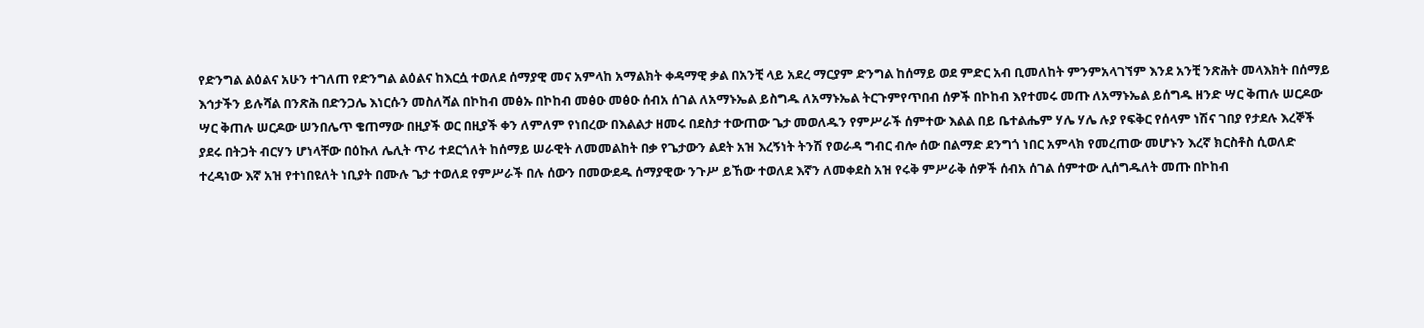የድንግል ልዕልና አሁን ተገለጠ የድንግል ልዕልና ከእርሷ ተወለደ ሰማያዊ መና አምላከ አማልክት ቀዳማዊ ቃል በአንቺ ላይ አደረ ማርያም ድንግል ከሰማይ ወደ ምድር አብ ቢመለከት ምንምአላገኘም እንደ አንቺ ንጽሕት መላእክት በሰማይ እኅታችን ይሉሻል በንጽሕ በድንጋሌ እነርሱን መስለሻል በኮከብ መፅኡ በኮከብ መፅዑ መፅዑ ሰብአ ሰገል ለአማኑኤል ይስግዱ ለአማኑኤል ትርጉምየጥበብ ሰዎች በኮከብ እየተመሩ መጡ ለአማኑኤል ይሰግዱ ዘንድ ሣር ቅጠሉ ሠርዶው ሣር ቅጠሉ ሠርዶው ሠንበሌጥ ቄጠማው በዚያች ወር በዚያች ቀን ለምለም የነበረው በእልልታ ዘመሩ በደስታ ተውጠው ጌታ መወለዱን የምሥራች ሰምተው እልል በይ ቤተልሔም ሃሌ ሃሌ ሉያ የፍቅር የሰላም ነሽና ገበያ የታደሉ እረኞች ያደሩ በትጋት ብርሃን ሆነላቸው በዕኩለ ሌሊት ጥሪ ተደርጎለት ከሰማይ ሠራዊት ለመመልከት በቃ የጌታውን ልደት አዝ እረኝነት ትንሽ የወራዳ ግብር ብሎ ሰው በልማድ ደንግጎ ነበር አምላክ የመረጠው መሆኑን እረኛ ክርስቶስ ሲወለድ ተረዳነው እኛ አዝ የተነበዩለት ነቢያት በሙሉ ጌታ ተወለደ የምሥራች በሉ ሰውን በመውደዱ ሰማያዊው ንጉሥ ይኸው ተወለደ እኛን ለመቀደስ አዝ የሩቅ ምሥራቅ ሰዎች ሰብአ ሰገል ሰምተው ሊሰግዱለት መጡ በኮከብ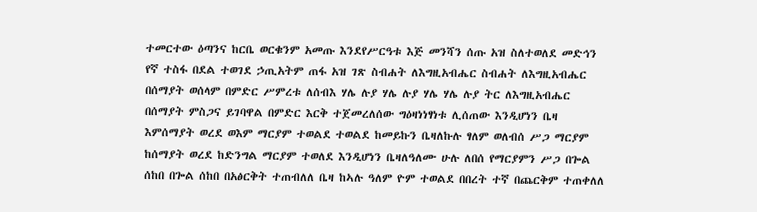ተመርተው ዕጣንና ከርቤ ወርቁንም አመጡ እንደየሥርዓቱ እጅ መንሻን ሰጡ አዝ ስለተወለደ መድኅን የኛ ተስፋ በደል ተወገደ ኃጢአትም ጠፋ አዝ ገጽ ስብሐት ለእግዚአብሔር ስብሐት ለእግዚአብሔር በሰማያት ወሰላም በምድር ሥምረቱ ለሰብእ ሃሌ ሉያ ሃሌ ሉያ ሃሌ ሃሌ ሉያ ትር ለእግዚአብሔር በሰማያት ምስጋና ይገባዋል በምድር እርቅ ተጀመረለሰው ግዕዛነነፃነቱ ሊሰጠው እንዲሆነን ቤዛ እምሰማያት ወረደ ወእም ማርያም ተወልደ ተወልደ ከመይኩን ቤዛለኩሉ ፃለም ወለብሰ ሥጋ ማርያም ከሰማያት ወረደ ከድንግል ማርያም ተወለደ እንዲሆነን ቤዛለዓለሙ ሁሉ ለበሰ የማርያምን ሥጋ በጐል ሰከበ በጐል ሰከበ በአፅርቅት ተጠብለለ ቤዛ ከኣሉ ዓለም ዮም ተወልደ በበረት ተኛ በጨርቅም ተጠቀለለ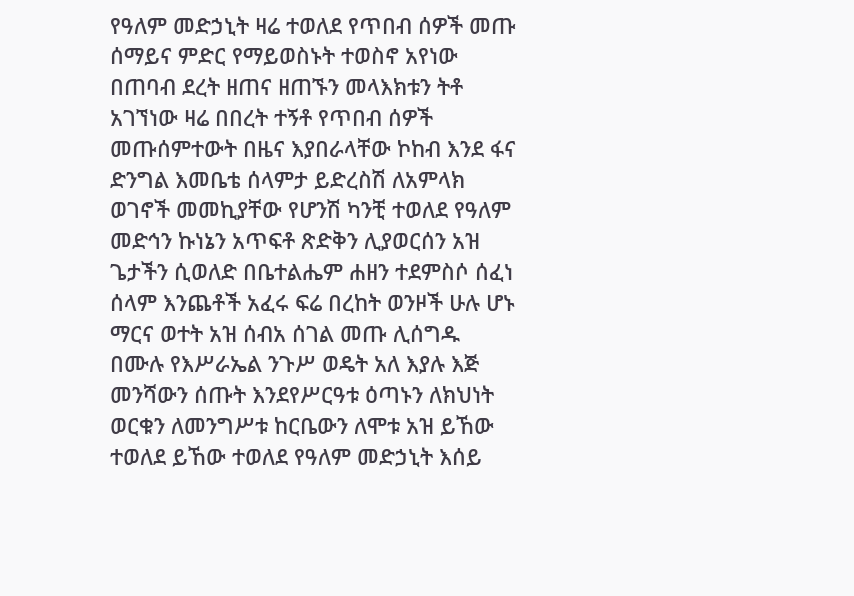የዓለም መድኃኒት ዛሬ ተወለደ የጥበብ ሰዎች መጡ ሰማይና ምድር የማይወስኑት ተወስኖ አየነው በጠባብ ደረት ዘጠና ዘጠኙን መላእክቱን ትቶ አገኘነው ዛሬ በበረት ተኝቶ የጥበብ ሰዎች መጡሰምተውት በዜና እያበራላቸው ኮከብ እንደ ፋና ድንግል እመቤቴ ሰላምታ ይድረስሽ ለአምላክ ወገኖች መመኪያቸው የሆንሽ ካንቺ ተወለደ የዓለም መድኅን ኩነኔን አጥፍቶ ጽድቅን ሊያወርሰን አዝ ጌታችን ሲወለድ በቤተልሔም ሐዘን ተደምስሶ ሰፈነ ሰላም እንጨቶች አፈሩ ፍሬ በረከት ወንዞች ሁሉ ሆኑ ማርና ወተት አዝ ሰብአ ሰገል መጡ ሊሰግዱ በሙሉ የእሥራኤል ንጉሥ ወዴት አለ እያሉ እጅ መንሻውን ሰጡት እንደየሥርዓቱ ዕጣኑን ለክህነት ወርቁን ለመንግሥቱ ከርቤውን ለሞቱ አዝ ይኸው ተወለደ ይኸው ተወለደ የዓለም መድኃኒት እሰይ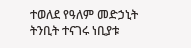ተወለደ የዓለም መድኃኒት ትንቢት ተናገሩ ነቢያቱ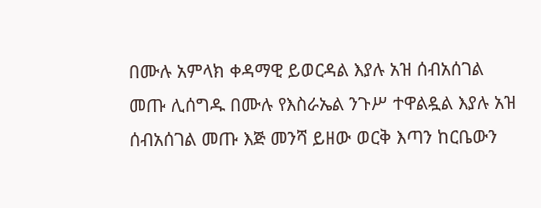በሙሉ አምላክ ቀዳማዊ ይወርዳል እያሉ አዝ ሰብአሰገል መጡ ሊሰግዱ በሙሉ የእስራኤል ንጉሥ ተዋልዷል እያሉ አዝ ሰብአሰገል መጡ እጅ መንሻ ይዘው ወርቅ እጣን ከርቤውን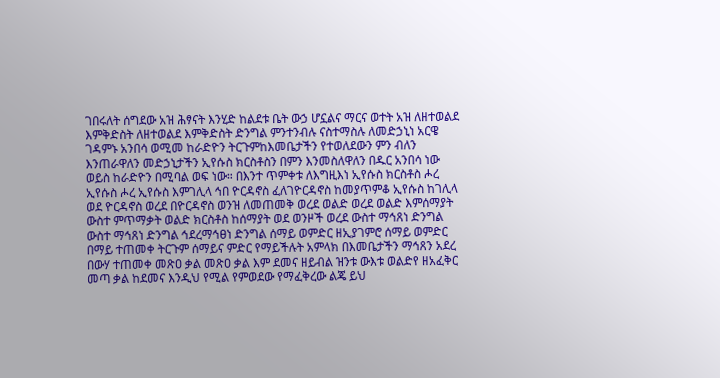ገበሩለት ሰግደው አዝ ሕፃናት እንሂድ ከልደቱ ቤት ውኃ ሆኗልና ማርና ወተት አዝ ለዘተወልደ እምቅድስት ለዘተወልደ እምቅድስት ድንግል ምንተንብሉ ናስተማስሉ ለመድኃኒነ አርዌ ገዳምኑ አንበሳ ወሚመ ከራድዮን ትርጉምከእመቤታችን የተወለደውን ምን ብለን እንጠራዋለን መድኃኒታችን ኢየሱስ ክርስቶስን በምን እንመስለዋለን በዱር አንበሳ ነው ወይስ ከራድዮን በሚባል ወፍ ነው። በእንተ ጥምቀቱ ለእግዚእነ ኢየሱስ ክርስቶስ ሖረ ኢየሱስ ሖረ ኢየሱስ እምገሊላ ኅበ ዮርዳኖስ ፈለገዮርዳኖስ ከመያጥምቆ ኢየሱስ ከገሊላ ወደ ዮርዳኖስ ወረደ በዮርዳኖስ ወንዝ ለመጠመቅ ወረደ ወልድ ወረደ ወልድ እምሰማያት ውስተ ምጥማቃት ወልድ ክርስቶስ ከሰማያት ወደ ወንዞች ወረደ ውስተ ማኅጸነ ድንግል ውስተ ማኅጸነ ድንግል ኅደረማኅፀነ ድንግል ሰማይ ወምድር ዘኢያገምሮ ሰማይ ወምድር በማይ ተጠመቀ ትርጉም ሰማይና ምድር የማይችሉት አምላክ በእመቤታችን ማኅጸን አደረ በውሃ ተጠመቀ መጽዐ ቃል መጽዐ ቃል እም ደመና ዘይብል ዝንቱ ውእቱ ወልድየ ዘአፈቅር መጣ ቃል ከደመና እንዲህ የሚል የምወደው የማፈቅረው ልጄ ይህ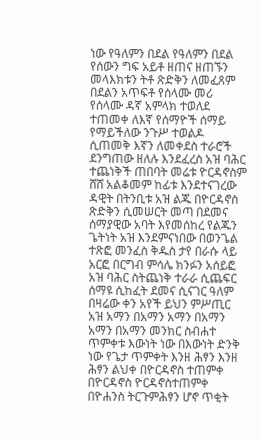ነው የዓለምን በደል የዓለምን በደል የሰውን ግፍ አይቶ ዘጠና ዘጠኙን መላእክቱን ትቶ ጽድቅን ለመፈጸም በደልን አጥፍቶ የሰላሙ መሪ የሰላሙ ዳኛ አምላክ ተወለደ ተጠመቀ ለእኛ የሰማዮች ሰማይ የማይችለው ንጉሥ ተወልዶ ሲጠመቅ እኛን ለመቀደስ ተራሮች ደንግጠው ዘለሉ እንደፈረስ አዝ ባሕር ተጨነቅች ጠበባት መሬቱ ዮርዳኖስም ሸሸ አልቆመም ከፊቱ እንደተናገረው ዳዊት በትንቢቱ አዝ ልጁ በዮርዳኖስ ጽድቅን ሲመሠርት መጣ በደመና ሰማያዊው አባት እየመሰከረ የልጁን ጌትነት አዝ እንደምናነበው በወንጌል ተጽፎ መንፈስ ቅዱስ ታየ በራሱ ላይ አርፎ በርግብ ምሳሌ ክንፉን አሰይፎ አዝ ባሕር ስትጨነቅ ተራራ ሲጨፍር ሰማዩ ሲከፈት ደመና ሲናገር ዓለም በዛሬው ቀን አየች ይህን ምሥጢር አዝ አማን በአማን አማን በአማን አማን በአማን መንክር ስብሐተ ጥምቀቱ እውነት ነው በእውነት ድንቅ ነው የጌታ ጥምቀት እንዘ ሕፃን እንዘ ሕፃን ልህቀ በዮርዳኖስ ተጠምቀ በዮርዳኖስ ዮርዳኖስተጠምቀ በዮሐንስ ትርጉምሕፃን ሆኖ ጥቂት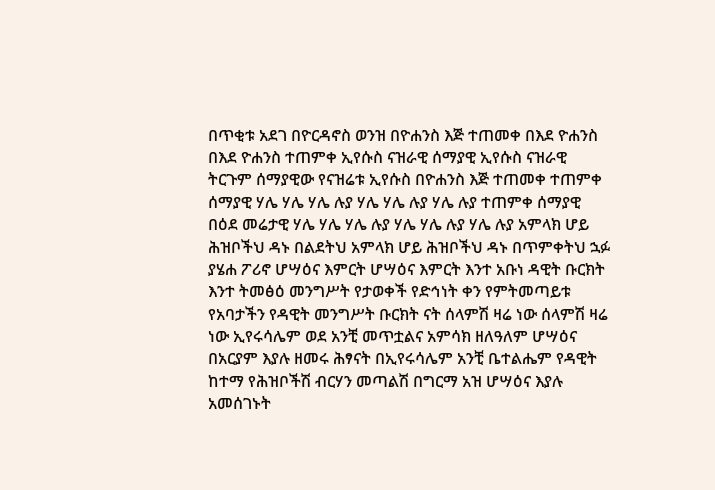በጥቂቱ አደገ በዮርዳኖስ ወንዝ በዮሐንስ እጅ ተጠመቀ በእደ ዮሐንስ በእደ ዮሐንስ ተጠምቀ ኢየሱስ ናዝራዊ ሰማያዊ ኢየሱስ ናዝራዊ ትርጉም ሰማያዊው የናዝሬቱ ኢየሱስ በዮሐንስ እጅ ተጠመቀ ተጠምቀ ሰማያዊ ሃሌ ሃሌ ሃሌ ሉያ ሃሌ ሃሌ ሉያ ሃሌ ሉያ ተጠምቀ ሰማያዊ በዕደ መሬታዊ ሃሌ ሃሌ ሃሌ ሉያ ሃሌ ሃሌ ሉያ ሃሌ ሉያ አምላክ ሆይ ሕዝቦችህ ዳኑ በልደትህ አምላክ ሆይ ሕዝቦችህ ዳኑ በጥምቀትህ ኋፉ ያሄሐ ፖሪኖ ሆሣዕና እምርት ሆሣዕና እምርት እንተ አቡነ ዳዊት ቡርክት እንተ ትመፅዕ መንግሥት የታወቀች የድኅነት ቀን የምትመጣይቱ የአባታችን የዳዊት መንግሥት ቡርክት ናት ሰላምሽ ዛሬ ነው ሰላምሽ ዛሬ ነው ኢየሩሳሌም ወደ አንቺ መጥቷልና አምሳክ ዘለዓለም ሆሣዕና በአርያም እያሉ ዘመሩ ሕፃናት በኢየሩሳሌም አንቺ ቤተልሔም የዳዊት ከተማ የሕዝቦችሽ ብርሃን መጣልሽ በግርማ አዝ ሆሣዕና እያሉ አመሰገኑት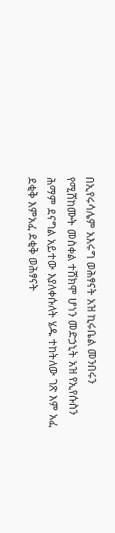በኢየሩሳሌም አእሩግ ወሕፃናት አዝ ኪሩቤል መንበሩን የሚሸከሙት መስቀል ተሸክሞ ሆነን መድኃኒት አዝ የኢየሱስን ሕማም ደናግል አይተው እያለቀሱለት ሄዱ ተከትለው ገጽ እም አፈ ደቂቅ እምአፈ ደቂቅ ወሕፃናት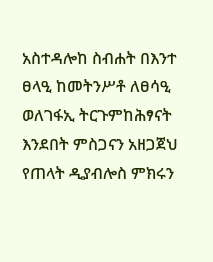አስተዳሎከ ስብሐት በእንተ ፀላዒ ከመትንሥቶ ለፀሳዒ ወለገፋኢ ትርጉምከሕፃናት እንደበት ምስጋናን አዘጋጀህ የጠላት ዲያብሎስ ምክሩን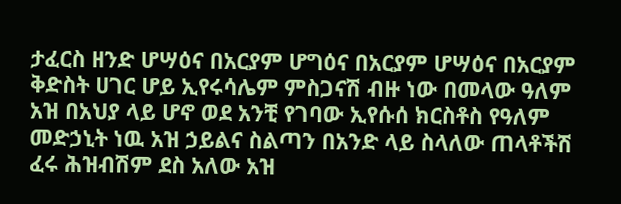ታፈርስ ዘንድ ሆሣዕና በአርያም ሆግዕና በአርያም ሆሣዕና በአርያም ቅድስት ሀገር ሆይ ኢየሩሳሌም ምስጋናሽ ብዙ ነው በመላው ዓለም አዝ በአህያ ላይ ሆኖ ወደ አንቺ የገባው ኢየሱሰ ክርስቶስ የዓለም መድኃኒት ነዉ አዝ ኃይልና ስልጣን በአንድ ላይ ስላለው ጠላቶችሽ ፈሩ ሕዝብሽም ደስ አለው አዝ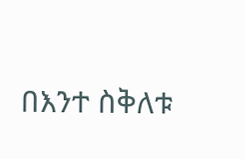በእንተ ስቅለቱ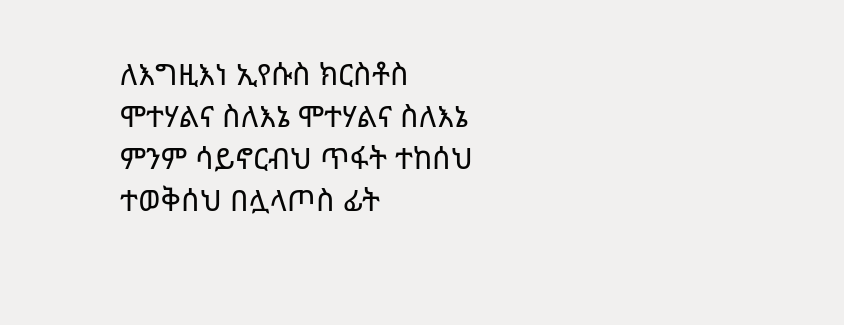ለእግዚእነ ኢየሱስ ክርስቶስ ሞተሃልና ስለእኔ ሞተሃልና ስለእኔ ምንም ሳይኖርብህ ጥፋት ተከሰህ ተወቅሰህ በሏላጦስ ፊት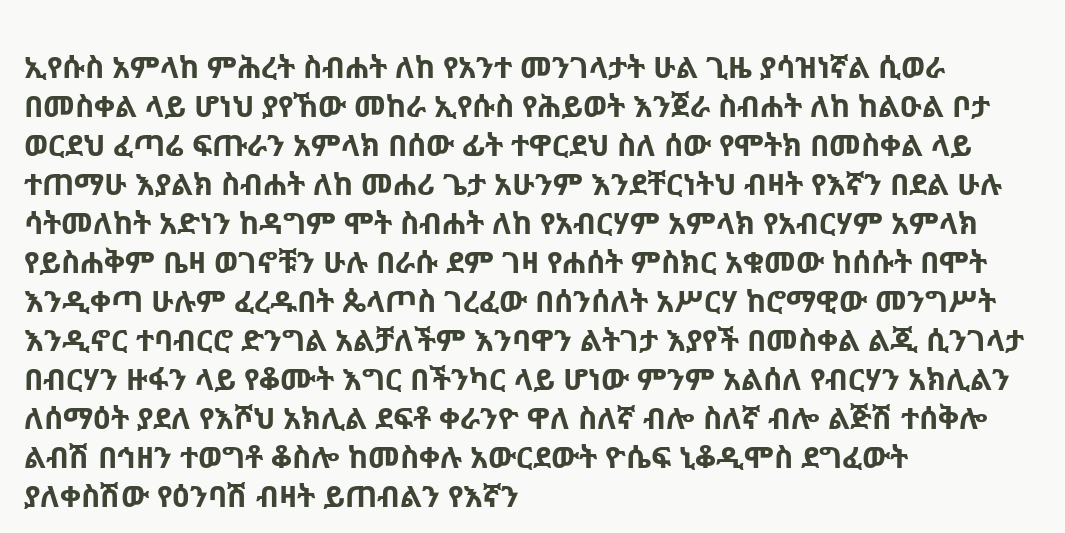ኢየሱስ አምላከ ምሕረት ስብሐት ለከ የአንተ መንገላታት ሁል ጊዜ ያሳዝነኛል ሲወራ በመስቀል ላይ ሆነህ ያየኸው መከራ ኢየሱስ የሕይወት እንጀራ ስብሐት ለከ ከልዑል ቦታ ወርደህ ፈጣሬ ፍጡራን አምላክ በሰው ፊት ተዋርደህ ስለ ሰው የሞትክ በመስቀል ላይ ተጠማሁ እያልክ ስብሐት ለከ መሐሪ ጌታ አሁንም እንደቸርነትህ ብዛት የእኛን በደል ሁሉ ሳትመለከት አድነን ከዳግም ሞት ስብሐት ለከ የአብርሃም አምላክ የአብርሃም አምላክ የይስሐቅም ቤዛ ወገኖቹን ሁሉ በራሱ ደም ገዛ የሐሰት ምስክር አቁመው ከሰሱት በሞት እንዲቀጣ ሁሉም ፈረዱበት ጴላጦስ ገረፈው በሰንሰለት አሥርሃ ከሮማዊው መንግሥት እንዲኖር ተባብርሮ ድንግል አልቻለችም እንባዋን ልትገታ እያየች በመስቀል ልጂ ሲንገላታ በብርሃን ዙፋን ላይ የቆሙት እግር በችንካር ላይ ሆነው ምንም አልሰለ የብርሃን አክሊልን ለሰማዕት ያደለ የእሾህ አክሊል ደፍቶ ቀራንዮ ዋለ ስለኛ ብሎ ስለኛ ብሎ ልጅሽ ተሰቅሎ ልብሽ በኅዘን ተወግቶ ቆስሎ ከመስቀሉ አውርደውት ዮሴፍ ኒቆዲሞስ ደግፈውት ያለቀስሽው የዕንባሽ ብዛት ይጠብልን የእኛን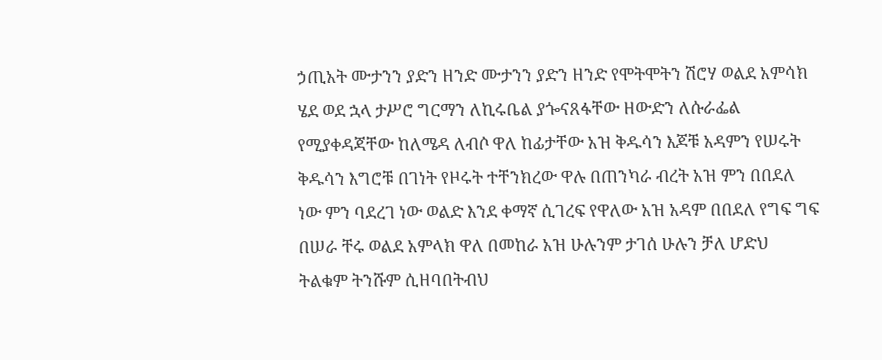ኃጢአት ሙታንን ያድን ዘንድ ሙታንን ያድን ዘንድ የሞትሞትን ሽሮሃ ወልደ አምሳክ ሄደ ወደ ኋላ ታሥሮ ግርማን ለኪሩቤል ያጐናጸፋቸው ዘውድን ለሱራፌል የሚያቀዳጃቸው ከለሜዳ ለብሶ ዋለ ከፊታቸው አዝ ቅዱሳን እጆቹ አዳምን የሠሩት ቅዱሳን እግሮቹ በገነት የዞሩት ተቸንክረው ዋሉ በጠንካራ ብረት አዝ ምን በበደለ ነው ምን ባደረገ ነው ወልድ እንደ ቀማኛ ሲገረፍ የዋለው አዝ አዳም በበደለ የግፍ ግፍ በሠራ ቸሩ ወልደ አምላክ ዋለ በመከራ አዝ ሁሉንም ታገሰ ሁሉን ቻለ ሆድህ ትልቁም ትንሹም ሲዘባበትብህ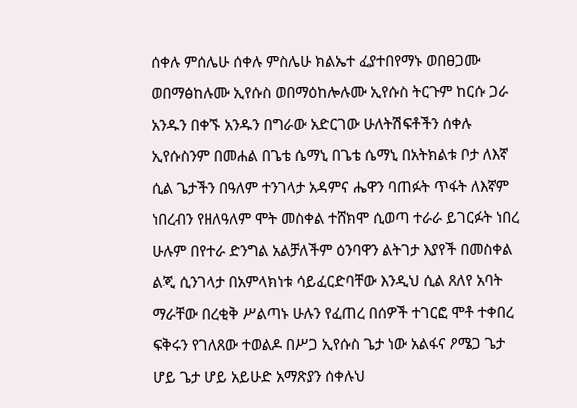ሰቀሉ ምሰሌሁ ሰቀሉ ምስሌሁ ክልኤተ ፈያተበየማኑ ወበፀጋሙ ወበማፅከሉሙ ኢየሱስ ወበማዕከሎሉሙ ኢየሱስ ትርጉም ከርሱ ጋራ አንዱን በቀኙ አንዱን በግራው አድርገው ሁለትሽፍቶችን ሰቀሉ ኢየሱስንም በመሐል በጌቴ ሴማኒ በጌቴ ሴማኒ በአትክልቱ ቦታ ለእኛ ሲል ጌታችን በዓለም ተንገላታ አዳምና ሔዋን ባጠፉት ጥፋት ለእኛም ነበረብን የዘለዓለም ሞት መስቀል ተሸክሞ ሲወጣ ተራራ ይገርፉት ነበረ ሁሉም በየተራ ድንግል አልቻለችም ዕንባዋን ልትገታ እያየች በመስቀል ልጂ ሲንገላታ በአምላክነቱ ሳይፈርድባቸው እንዲህ ሲል ጸለየ አባት ማራቸው በረቂቅ ሥልጣኑ ሁሉን የፈጠረ በሰዎች ተገርፎ ሞቶ ተቀበረ ፍቅሩን የገለጸው ተወልዶ በሥጋ ኢየሱስ ጌታ ነው አልፋና ዖሜጋ ጌታ ሆይ ጌታ ሆይ አይሁድ አማጽያን ሰቀሉህ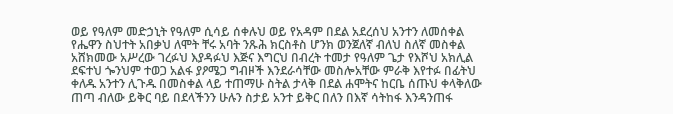ወይ የዓለም መድኃኒት የዓለም ሲሳይ ሰቀሉህ ወይ የአዳም በደል አደረሰህ አንተን ለመሰቀል የሔዋን ስህተት አበቃህ ለሞት ቸሩ አባት ንጹሕ ክርስቶስ ሆንክ ወንጀለኛ ብለህ ስለኛ መስቀል አሸክመው አሥረው ገረፉህ እያዳፉህ እጅና እግርህ በብረት ተመታ የዓለም ጌታ የእሾህ አክሊል ደፍተህ ጐንህም ተወጋ አልፋ ያዖሜጋ ግብዞች እንደራሳቸው መስሎአቸው ምራቅ እየተፉ በፊትህ ቀለዱ አንተን ሊጉዱ በመስቀል ላይ ተጠማሁ ስትል ታላቅ በደል ሐሞትና ከርቤ ሰጡህ ቀላቅለው ጠጣ ብለው ይቅር ባይ በደላችንን ሁሉን ስታይ አንተ ይቅር በለን በእኛ ሳትከፋ እንዳንጠፋ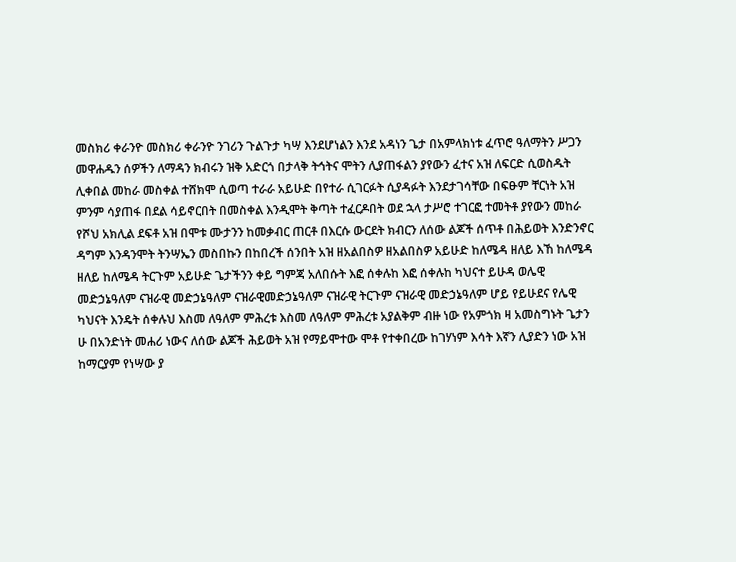መስክሪ ቀራንዮ መስክሪ ቀራንዮ ንገሪን ጉልጉታ ካሣ እንደሆነልን እንደ አዳነን ጌታ በአምላክነቱ ፈጥሮ ዓለማትን ሥጋን መዋሐዱን ሰዎችን ለማዳን ክብሩን ዝቅ አድርጎ በታላቅ ትኅትና ሞትን ሊያጠፋልን ያየውን ፈተና አዝ ለፍርድ ሲወስዱት ሊቀበል መከራ መስቀል ተሸክሞ ሲወጣ ተራራ አይሁድ በየተራ ሲገርፉት ሲያዳፉት እንደታገሳቸው በፍፁም ቸርነት አዝ ምንም ሳያጠፋ በደል ሳይኖርበት በመስቀል እንዲሞት ቅጣት ተፈርዶበት ወደ ኋላ ታሥሮ ተገርፎ ተመትቶ ያየውን መከራ የሾህ አክሊል ደፍቶ አዝ በሞቱ ሙታንን ከመቃብር ጠርቶ በእርሱ ውርደት ክብርን ለሰው ልጆች ሰጥቶ በሕይወት እንድንኖር ዳግም እንዳንሞት ትንሣኤን መስበኩን በከበረች ሰንበት አዝ ዘአልበስዎ ዘአልበስዎ አይሁድ ከለሜዳ ዘለይ እኸ ከለሜዳ ዘለይ ከለሜዳ ትርጉም አይሁድ ጌታችንን ቀይ ግምጃ አለበሱት እፎ ሰቀሉከ እፎ ሰቀሉከ ካህናተ ይሁዳ ወሌዊ መድኃኔዓለም ናዝራዊ መድኃኔዓለም ናዝራዊመድኃኔዓለም ናዝራዊ ትርጉም ናዝራዊ መድኃኔዓለም ሆይ የይሁደና የሌዊ ካህናት እንዴት ሰቀሉህ እስመ ለዓለም ምሕረቱ እስመ ለዓለም ምሕረቱ አያልቅም ብዙ ነው የአምጎክ ዛ አመስግኑት ጌታን ሁ በአንድነት መሐሪ ነውና ለሰው ልጆች ሕይወት አዝ የማይሞተው ሞቶ የተቀበረው ከገሃነም እሳት እኛን ሊያድን ነው አዝ ከማርያም የነሣው ያ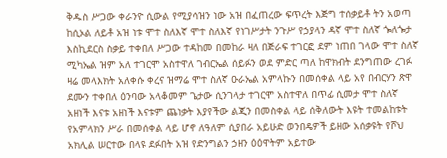ቅዱስ ሥጋው ቀራንዮ ሲውል የሚያሳዝን ነው አዝ በፈጠረው ፍጥረት እጅግ ተሰቃይቶ ትን አወጣ ከሲኦል ለይቶ አዝ ነቱ ሞተ ስለእኛ ሞተ ስለእኛ የነገሥታት ንጉሥ የኃያላን ዳኛ ሞተ ስለኛ ጐለጐታ እስኪደርስ ስቃይ ተቀበለ ሥጋው ተዳከመ በመከራ ዛለ በጅራፍ ተገርፎ ደም ነጠበ ገላው ሞተ ስለኛ ሚካኤል ዝም አለ ተገርሞ አስተዋለ ገብርኤል ሰይፉን ወደ ምድር ጣለ ከዋክብት ደንግጠው ረገፉ ዛሬ መላእክት አለቀሱ ቀረና ዝማሬ ሞተ ስለኛ ዑራኤል አምላኩን በመሰቀል ላይ አየ በብርሃን ጽዋ ደሙን ተቀበለ ዕንባው አላቆመም ጌታው ሲንገላታ ተገርሞ አስተዋለ በጥፊ ሲመታ ሞተ ስለኛ አዘነች እናቱ አዘነች እናቱም ጨነቃት እያየችው ልጂን በመስቀል ላይ ሰቅለውት እዩት ተመልከቱት የአምላክን ሥራ በመሰቀል ላይ ሆኖ ለዓለም ሲያበራ አይሁድ ወንበዴዎች ይዘው አሰቃዩት የሾህ አክሊል ሠርተው በላዩ ደፉበት አዝ የድንግልን ኃዘን ዕዕዋትም አይተው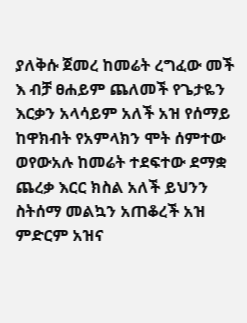ያለቅሱ ጀመረ ከመሬት ረግፈው መች እ ብቻ ፀሐይም ጨለመች የጌታዬን እርቃን አላሳይም አለች አዝ የሰማይ ከዋክብት የአምላክን ሞት ሰምተው ወየውአሉ ከመሬት ተደፍተው ደማቋ ጨረቃ እርር ክስል አለች ይህንን ስትሰማ መልኳን አጠቆረች አዝ ምድርም አዝና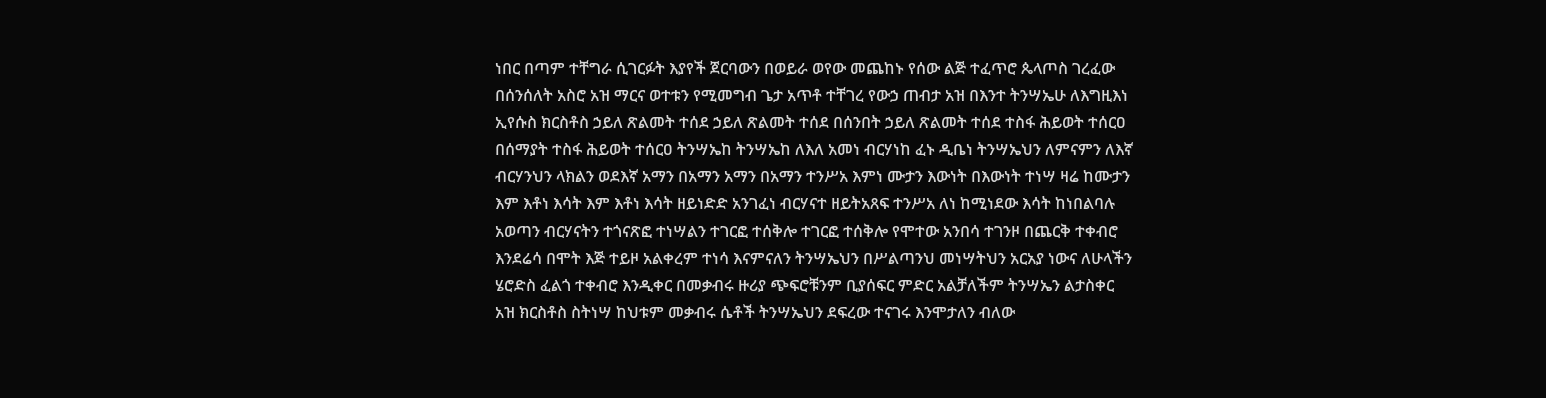ነበር በጣም ተቸግራ ሲገርፉት እያየች ጀርባውን በወይራ ወየው መጨከኑ የሰው ልጅ ተፈጥሮ ጴላጦስ ገረፈው በሰንሰለት አስሮ አዝ ማርና ወተቱን የሚመግብ ጌታ አጥቶ ተቸገረ የውኃ ጠብታ አዝ በእንተ ትንሣኤሁ ለእግዚእነ ኢየሱስ ክርስቶስ ኃይለ ጽልመት ተሰደ ኃይለ ጽልመት ተሰደ በሰንበት ኃይለ ጽልመት ተሰደ ተስፋ ሕይወት ተሰርዐ በሰማያት ተስፋ ሕይወት ተሰርዐ ትንሣኤከ ትንሣኤከ ለእለ አመነ ብርሃነከ ፈኑ ዲቤነ ትንሣኤህን ለምናምን ለእኛ ብርሃንህን ላክልን ወደእኛ አማን በአማን አማን በአማን ተንሥአ እምነ ሙታን እውነት በእውነት ተነሣ ዛሬ ከሙታን እም እቶነ እሳት እም እቶነ እሳት ዘይነድድ አንገፈነ ብርሃናተ ዘይትአጸፍ ተንሥአ ለነ ከሚነደው እሳት ከነበልባሉ አወጣን ብርሃናትን ተጎናጽፎ ተነሣልን ተገርፎ ተሰቅሎ ተገርፎ ተሰቅሎ የሞተው አንበሳ ተገንዞ በጨርቅ ተቀብሮ እንደሬሳ በሞት እጅ ተይዞ አልቀረም ተነሳ እናምናለን ትንሣኤህን በሥልጣንህ መነሣትህን አርአያ ነውና ለሁላችን ሄሮድስ ፈልጎ ተቀብሮ እንዲቀር በመቃብሩ ዙሪያ ጭፍሮቹንም ቢያሰፍር ምድር አልቻለችም ትንሣኤን ልታስቀር አዝ ክርስቶስ ስትነሣ ከህቱም መቃብሩ ሴቶች ትንሣኤህን ደፍረው ተናገሩ እንሞታለን ብለው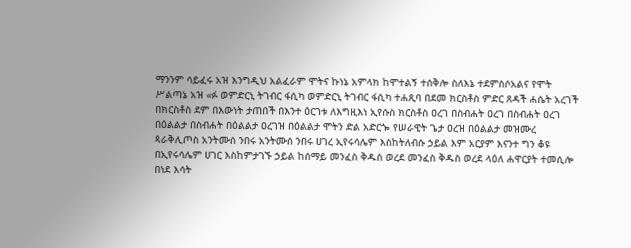ማንንም ሳይፈሩ አዝ እንግዲህ አልፈራም ሞትና ኩነኔ አምላክ ከሞተልኝ ተሰቅሎ ስለእኔ ተደምስሶአልና የሞት ሥልጣኔ አዝ «ፉ ወምድርኒ ትገብር ፋሲካ ወምድርኒ ትገብር ፋሲካ ተሐጺባ በደመ ክርስቶስ ምድር ጸዳች ሐሴት አረገች በክርስቶስ ደም በእውነት ታጠበች በእንተ ዕርገቱ ለእግዚእነ ኢየሱስ ክርስቶስ ዐረገ በስብሐት ዐረገ በስብሐት ዐረገ በዕልልታ በስብሐት በዕልልታ ዐረገዝ በዕልልታ ሞትን ድል አድርጐ የሠራዊት ጌታ ዐረዝ በዕልልታ መዝሙረ ጳራቅሊጦስ አንትሙሰ ንበሩ አንትሙሰ ንበሩ ሀገረ ኢየሩሳሌም እስከትለብሱ ኃይል እም አርያም እናንተ ግን ቆዩ በኢየሩሳሌም ሀገር እስከምታገኙ ኃይል ከሰማይ መንፈስ ቅዱስ ወረደ መንፈስ ቅዱስ ወረደ ላዕለ ሐዋርያት ተመሲሎ በነደ እሳት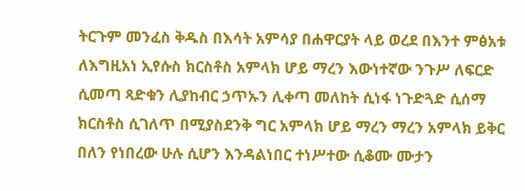ትርጉም መንፈስ ቅዱስ በእሳት አምሳያ በሐዋርያት ላይ ወረደ በእንተ ምፅአቱ ለእግዚአነ ኢየሱስ ክርስቶስ አምላክ ሆይ ማረን እውነተኛው ንጉሥ ለፍርድ ሲመጣ ጻድቁን ሊያከብር ኃጥኡን ሊቀጣ መለከት ሲነፋ ነጉድጓድ ሲሰማ ክርስቶስ ሲገለጥ በሚያስደንቅ ግር አምላክ ሆይ ማረን ማረን አምላክ ይቅር በለን የነበረው ሁሉ ሲሆን እንዳልነበር ተነሥተው ሲቆሙ ሙታን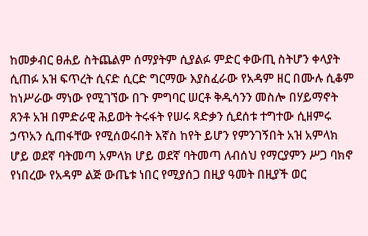ከመቃብር ፀሐይ ስትጨልም ሰማያትም ሲያልፉ ምድር ቀውጢ ስትሆን ቀላያት ሲጠፉ አዝ ፍጥረት ሲናድ ሲርድ ግርማው እያስፈራው የአዳም ዘር በሙሉ ሲቆም ከነሥራው ማነው የሚገኘው በጉ ምግባር ሠርቶ ቅዱሳንን መስሎ በሃይማኖት ጸንቶ አዝ በምድራዊ ሕይወት ትሩፋት የሠሩ ጻድቃን ሲደሰቱ ተግተው ሲዘምሩ ኃጥአን ሲጠፋቸው የሚሰወሩበት እኛስ ከየት ይሆን የምንገኝበት አዝ አምላክ ሆይ ወደኛ ባትመጣ አምላክ ሆይ ወደኛ ባትመጣ ለብሰህ የማርያምን ሥጋ ባክኖ የነበረው የአዳም ልጅ ውጤቱ ነበር የሚያሰጋ በዚያ ዓመት በዚያች ወር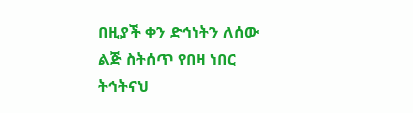በዚያች ቀን ድኅነትን ለሰው ልጅ ስትሰጥ የበዛ ነበር ትኅትናህ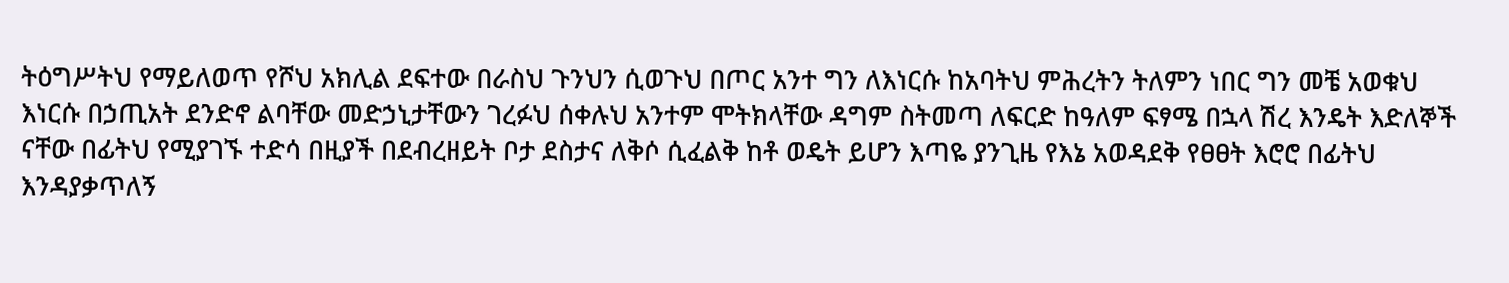ትዕግሥትህ የማይለወጥ የሾህ አክሊል ደፍተው በራስህ ጉንህን ሲወጉህ በጦር አንተ ግን ለእነርሱ ከአባትህ ምሕረትን ትለምን ነበር ግን መቼ አወቁህ እነርሱ በኃጢአት ደንድኖ ልባቸው መድኃኒታቸውን ገረፉህ ሰቀሉህ አንተም ሞትክላቸው ዳግም ስትመጣ ለፍርድ ከዓለም ፍፃሜ በኋላ ሽረ እንዴት እድለኞች ናቸው በፊትህ የሚያገኙ ተድሳ በዚያች በደብረዘይት ቦታ ደስታና ለቅሶ ሲፈልቅ ከቶ ወዴት ይሆን እጣዬ ያንጊዜ የእኔ አወዳደቅ የፀፀት እሮሮ በፊትህ እንዳያቃጥለኝ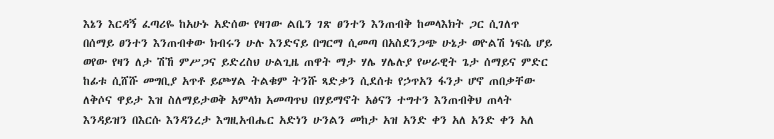እኔን እርዳኝ ፈጣሪዬ ከአሁኑ አድሰው የዛገው ልቤን ገጽ ፀንተን እንጠብቅ ከመላእክት ጋር ሲገለጥ በሰማይ ፀንተን እንጠብቀው ክብሩን ሁሉ እንድናይ በግርማ ሲመጣ በአስደንጋጭ ሁኔታ ወዮልሽ ነፍሴ ሆይ ወየው የዛን ለታ ሽኸ ምሥጋና ይድረስህ ሁልጊዜ ጠዋት ማታ ሃሌ ሃሌሉያ የሠራዊት ጌታ ሰማይና ምድር ከፊቱ ሲሸሹ መግቢያ አጥቶ ይጮሃል ትልቁም ትንሹ ጻድቃን ሲደሰቱ የኃጥአን ፋንታ ሆኖ ጠበቃቸው ለቅሶና ዋይታ እዝ ስለማይታወቅ አምላክ አመጣጥህ በሃይማኖት አፅናን ተግተን እንጠብቅህ ጠላት እንዳይዝን በእርሱ እንዳንረታ እግዚአብሔር አድነን ሁንልን መከታ አዝ አንድ ቀን አለ አንድ ቀን አለ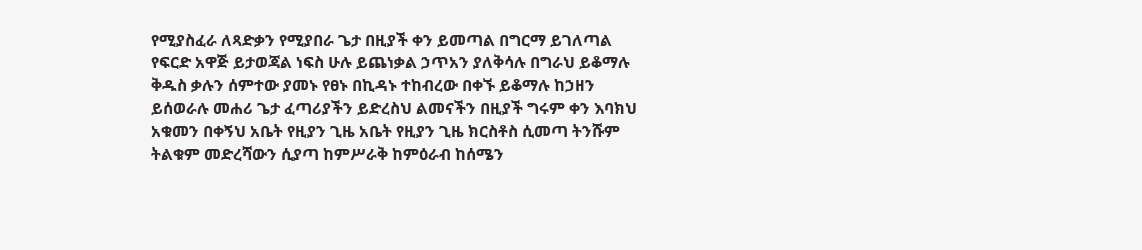የሚያስፈራ ለጻድቃን የሚያበራ ጌታ በዚያች ቀን ይመጣል በግርማ ይገለጣል የፍርድ አዋጅ ይታወጃል ነፍስ ሁሉ ይጨነቃል ኃጥአን ያለቅሳሉ በግራህ ይቆማሉ ቅዱስ ቃሉን ሰምተው ያመኑ የፀኑ በኪዳኑ ተከብረው በቀኙ ይቆማሉ ከኃዘን ይሰወራሉ መሐሪ ጌታ ፈጣሪያችን ይድረስህ ልመናችን በዚያች ግሩም ቀን እባክህ አቁመን በቀኝህ አቤት የዚያን ጊዜ አቤት የዚያን ጊዜ ክርስቶስ ሲመጣ ትንሹም ትልቁም መድረሻውን ሲያጣ ከምሥራቅ ከምዕራብ ከሰሜን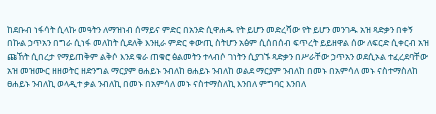ከደቡብ ነፋሳት ሲላኩ መዓትን ለማዝነብ ሰማይና ምድር በአንድ ሲዋሐዱ የት ይሆን መድረሻው የት ይሆን መንገዱ አዝ ጻድቃን በቀኝ በኩል ኃጥአን በግራ ሲነፋ መለከት ሲደለቅ እንዚራ ምድር ቀውጢ ስትሆን አፅም ሲሰበሰብ ፍጥረት ይይዘዋል ሰው ለፍርድ ሲቀርብ አዝ ጩኸት ሲበረታ የማይጠቅም ልቅሶ እንደ ቁራ ጠቁሮ ፅልመትን ተላብሶ ገነትን ሲያገኙ ጻድቃን በሥራቸው ኃጥአን ወደሲኦል ተፈረደባቸው አዝ መዝሙር ዘዘወትር ዘድንግል ማርያም ፀሐይኑ ንብለከ ፀሐይኑ ንብለከ ወልደ ማርያም ንብለከ በመኑ በአምሳለ መኑ ናስተማስለከ ፀሐይኑ ንብለኪ ወላዲተ ቃል ንብለኪ በመኑ በአምሳለ መኑ ናስተማስለኪ እንበለ ምግባር እንበለ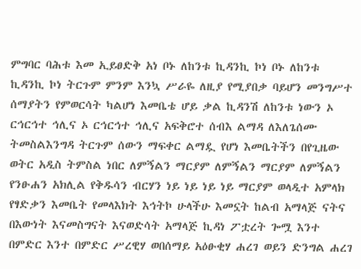ምግባር ባሕቱ እመ ኢይፀድቅ አነ ቦኑ ለከንቱ ኪዳንኪ ኮነ ቦኑ ለከንቱ ኪዳንኪ ኮነ ትርጉም ምንም እንኳ ሥራዬ ለዚያ የሚያበቃ ባይሆን መንግሥተ ሰማያትን የምወርሳት ካልሆነ እመቤቴ ሆይ ቃል ኪዳንሽ ለከንቱ ነውን ኦ ርኅርኅተ ኅሊና ኦ ርኅርኅተ ኅሊና አፍቅሮተ ሰብእ ልማዳ ለእለጌሰሙ ትመስልእንግዳ ትርጉም ሰውን ማፍቀር ልማዷ የሆነ እመቤትችን በየጊዜው ወትር አዲስ ትምስል ነበር ለምኝልን ማርያም ለምኝልን ማርያም ለምኝልን የንፁሐን አክሊል የቅዱሳን ብርሃን ነይ ነይ ነይ ነይ ማርያም ወላዲተ አምላክ የፃድቃን እመቤት የመላእክት እኅትኮ ሁላችሁ እመኗት ከልብ አማላጅ ናትና በእውነት እናመስግናት እናወድሳት አማላጅ ኪዳነ ፖቷረት ጐሟ እንተ በምድር እንተ በምድር ሥረዊሃ ወበሰማይ አዕፁቂሃ ሐረገ ወይን ድንግል ሐረገ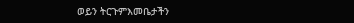ወይን ትርጉምእመቤታችን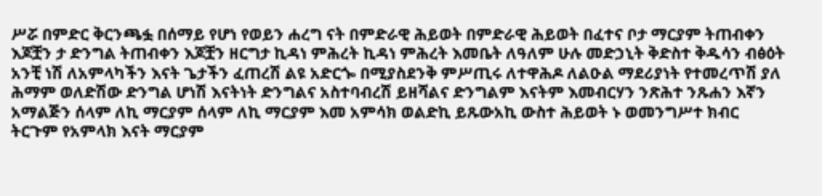ሥሯ በምድር ቅርንጫፏ በሰማይ የሆነ የወይን ሐረግ ናት በምድራዊ ሕይወት በምድራዊ ሕይወት በፈተና ቦታ ማርያም ትጠብቀን እጆቿን ታ ድንግል ትጠብቀን እጆቿን ዘርግታ ኪዳነ ምሕረት ኪዳነ ምሕረት እመቤት ለዓለም ሁሉ መድኃኒት ቅድስተ ቅዱሳን ብፅዕት አንቺ ነሽ ለአምላካችን እናት ጌታችን ፈጠረሽ ልዩ አድርጐ በሚያስደንቅ ምሥጢሩ ለተዋሕዶ ለልዑል ማደሪያነት የተመረጥሽ ያለ ሕማም ወለድሽው ድንግል ሆነሽ እናትነት ድንግልና አስተባብረሽ ይዘሻልና ድንግልም እናትም እመብርሃን ንጽሕተ ንጹሐን እኛን አማልጅን ሰላም ለኪ ማርያም ሰላም ለኪ ማርያም እመ አምሳክ ወልድኪ ይጹውአኪ ውስተ ሕይወት ኑ ወመንግሥተ ክብር ትርጉም የአምላክ እናት ማርያም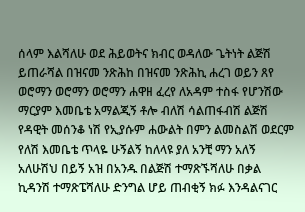ሰላም እልሻለሁ ወደ ሕይወትና ክብር ወዳለው ጌትነት ልጅሽ ይጠራሻል በዝናመ ንጽሕከ በዝናመ ንጽሕኪ ሐረገ ወይን ጸየ ወሮማን ወሮማን ወሮማን ሐዋዘ ፈረየ ለአዳም ተስፋ የሆንሽው ማርያም እመቤቴ አማልጂኝ ቶሎ ብለሽ ሳልጠፋብሽ ልጅሽ የዳዊት መሰንቆ ነሽ የኢያሱም ሐውልት በምን ልመስልሽ ወደርም የለሽ እመቤቴ ጥላዬ ሁኝልኝ ከለላዩ ያለ አንቺ ማን አለኝ አለሁሽህ በይኝ አዝ በአንዱ በልጅሽ ተማጽኙሻለሁ በቃል ኪዳንሽ ተማጽፔሻለሁ ድንግል ሆይ ጠብቂኝ ክፉ እንዳልናገር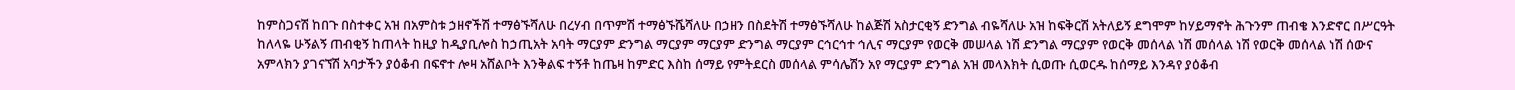ከምስጋናሽ ከበጉ በስተቀር አዝ በአምስቱ ኃዘኖችሽ ተማፅኙሻለሁ በረሃብ በጥምሽ ተማፅኙሼሻለሁ በኃዘን በስደትሽ ተማፅኙሻለሁ ከልጅሽ አስታርቂኝ ድንግል ብዬሻለሁ አዝ ከፍቅርሽ አትለይኝ ደግሞም ከሃይማኖት ሕጉንም ጠብቄ እንድኖር በሥርዓት ከለላዬ ሁኝልኝ ጠብቂኝ ከጠላት ከዚያ ከዲያቢሎስ ከኃጢአት አባት ማርያም ድንግል ማርያም ማርያም ድንግል ማርያም ርኅርኅተ ኅሊና ማርያም የወርቅ መሠላል ነሽ ድንግል ማርያም የወርቅ መሰላል ነሽ መሰላል ነሽ የወርቅ መሰላል ነሽ ሰውና አምላክን ያገናኘሽ አባታችን ያዕቆብ በፍኖተ ሎዛ አሸልቦት እንቅልፍ ተኝቶ ከጤዛ ከምድር እስከ ሰማይ የምትደርስ መሰላል ምሳሌሽን አየ ማርያም ድንግል አዝ መላእክት ሲወጡ ሲወርዱ ከሰማይ እንዳየ ያዕቆብ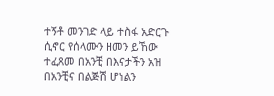ተኝቶ መንገድ ላይ ተስፋ አድርጉ ሲኖር የሰላሙን ዘመን ይኸው ተፈጸመ በአንቺ በእናታችን አዝ በአንቺና በልጅሽ ሆነልን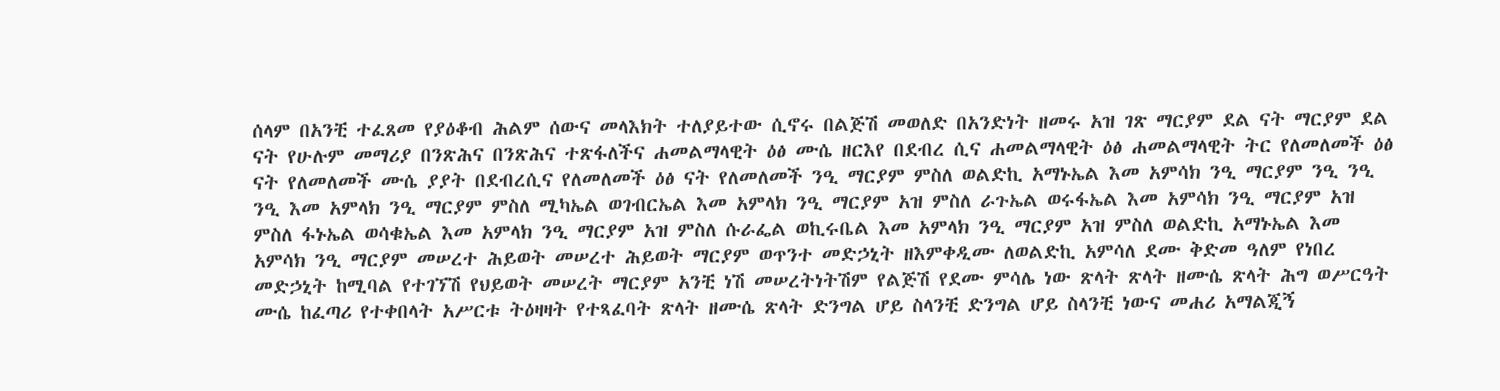ሰላም በአንቺ ተፈጸመ የያዕቆብ ሕልም ሰውና መላእክት ተለያይተው ሲኖሩ በልጅሽ መወለድ በአንድነት ዘመሩ አዝ ገጽ ማርያም ደል ናት ማርያም ደል ናት የሁሉም መማሪያ በንጽሕና በንጽሕና ተጽፋለችና ሐመልማላዊት ዕፅ ሙሴ ዘርእየ በደብረ ሲና ሐመልማላዊት ዕፅ ሐመልማላዊት ትር የለመለመች ዕፅ ናት የለመለመች ሙሴ ያያት በደብረሲና የለመለመች ዕፅ ናት የለመለመች ንዒ ማርያም ምስለ ወልድኪ አማኑኤል እመ አምሳክ ንዒ ማርያም ንዒ ንዒ ንዒ እመ አምላክ ንዒ ማርያም ምስለ ሚካኤል ወገብርኤል እመ አምላክ ንዒ ማርያም አዝ ምስለ ራጉኤል ወሩፋኤል እመ አምሳክ ንዒ ማርያም አዝ ምስለ ፋኑኤል ወሳቁኤል እመ አምላክ ንዒ ማርያም አዝ ምስለ ሱራፌል ወኪሩቤል እመ አምላክ ንዒ ማርያም አዝ ምስለ ወልድኪ አማኑኤል እመ አምሳክ ንዒ ማርያም መሠረተ ሕይወት መሠረተ ሕይወት ማርያም ወጥንተ መድኃኒት ዘእምቀዲሙ ለወልድኪ አምሳለ ደሙ ቅድመ ዓለም የነበረ መድኃኒት ከሚባል የተገኘሽ የህይወት መሠረት ማርያም አንቺ ነሽ መሠረትነትሽም የልጅሽ የደሙ ምሳሌ ነው ጽላት ጽላት ዘሙሴ ጽላት ሕግ ወሥርዓት ሙሴ ከፈጣሪ የተቀበላት አሥርቱ ትዕዛዛት የተጻፈባት ጽላት ዘሙሴ ጽላት ድንግል ሆይ ስላንቺ ድንግል ሆይ ስላንቺ ነውና መሐሪ አማልጂኝ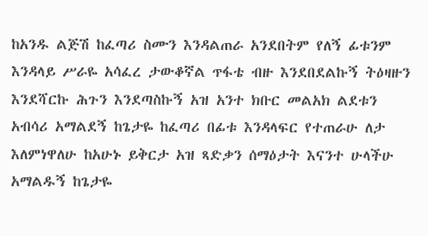ከአንዱ ልጅሽ ከፈጣሪ ስሙን እንዳልጠራ አንደበትም የለኝ ፊቱንም እንዳላይ ሥራዬ አሳፈረ ታውቆኛል ጥፋቴ ብዙ እንደበደልኩኝ ትዕዛዙን እንደሻርኩ ሕጉን እንደጣስኩኝ አዝ አንተ ክቡር መልአክ ልደቱን አብሳሪ አማልደኝ ከጌታዬ ከፈጣሪ በፊቱ እንዳላፍር የተጠራሁ ለታ እለምነዋለሁ ከአሁኑ ይቅርታ አዝ ጻድቃን ሰማዕታት እናንተ ሁላችሁ አማልዱኝ ከጌታዬ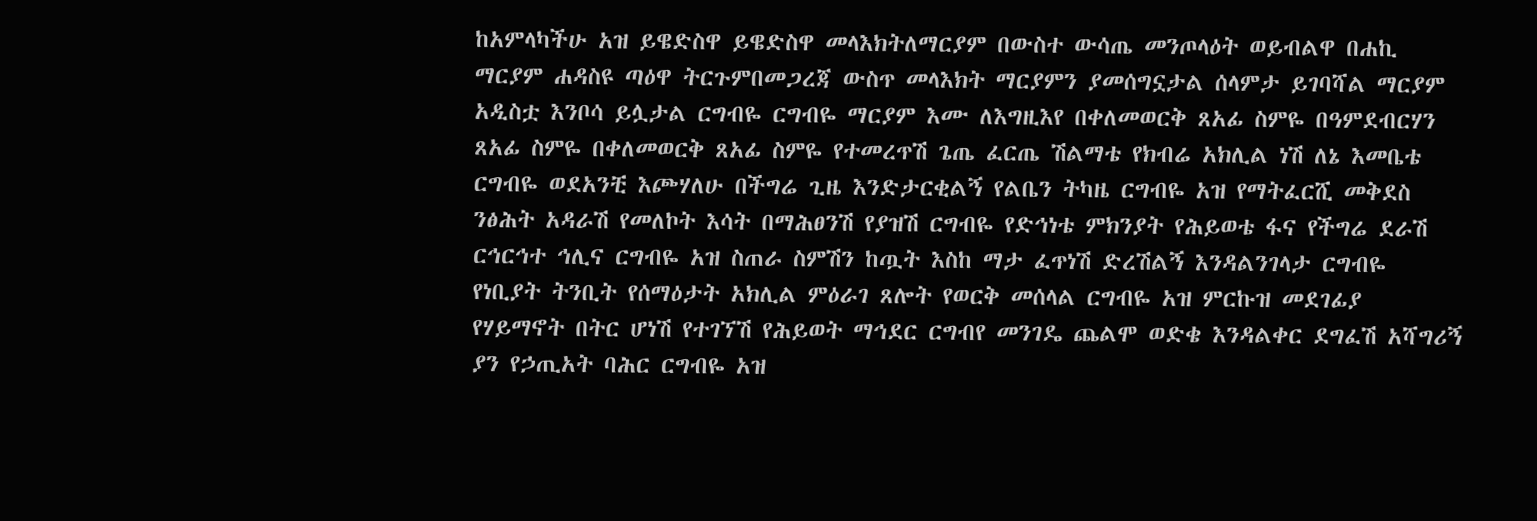ከአምላካችሁ አዝ ይዌድስዋ ይዌድስዋ መላእክትለማርያም በውስተ ውሳጤ መንጦላዕት ወይብልዋ በሐኪ ማርያም ሐዳስዩ ጣዕዋ ትርጉምበመጋረጃ ውስጥ መላእክት ማርያምን ያመሰግኗታል ሰላምታ ይገባሻል ማርያም አዲስቷ እንቦሳ ይሏታል ርግብዬ ርግብዬ ማርያም እሙ ለእግዚእየ በቀለመወርቅ ጸአፊ ስምዬ በዓምደብርሃን ጸአፊ ስምዬ በቀለመወርቅ ጸአፊ ስምዬ የተመረጥሽ ጌጤ ፈርጤ ሽልማቴ የክብሬ አክሊል ነሽ ለኔ እመቤቴ ርግብዬ ወደአንቺ እጮሃለሁ በችግሬ ጊዜ እንድታርቂልኝ የልቤን ትካዜ ርግብዬ አዝ የማትፈርሺ መቅደስ ንፅሕት አዳራሽ የመለኮት እሳት በማሕፀንሽ የያዝሽ ርግብዬ የድኅነቴ ምክንያት የሕይወቴ ፋና የችግሬ ደራሽ ርኅርኅተ ኅሊና ርግብዬ አዝ ስጠራ ስምሽን ከጧት እስከ ማታ ፈጥነሽ ድረሽልኝ እንዳልንገላታ ርግብዬ የነቢያት ትንቢት የሰማዕታት አክሊል ምዕራገ ጸሎት የወርቅ መሰላል ርግብዬ አዝ ምርኩዝ መደገፊያ የሃይማኖት በትር ሆነሽ የተገኘሽ የሕይወት ማኅደር ርግብየ መንገዴ ጨልሞ ወድቄ እንዳልቀር ደግፈሽ አሻግሪኝ ያን የኃጢአት ባሕር ርግብዬ አዝ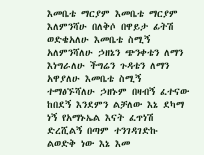እመቤቴ ማርያም እመቤቴ ማርያም እለምንሻሁ በለቅሶ በዋይታ ፊትሽ ወድቄአለሁ እመቤቴ ስሚኝ አለምንሻለሁ ኃዘኔን ጭንቀቴን ለማን እነግራለሁ ችግሬን ጉዳቴን ለማን አዋያለሁ እመቤቴ ስሚኝ ተማፅኙሻለሁ ኃዘኑም በዛብኝ ፈተናው ከበደኝ እንደምን ልቻለው እኔ ደካማ ነኝ የአማኑኤል እናት ፈጥነሽ ድረሺልኝ በጣም ተንገዳገድኩ ልወድቅ ነው እኔ እመ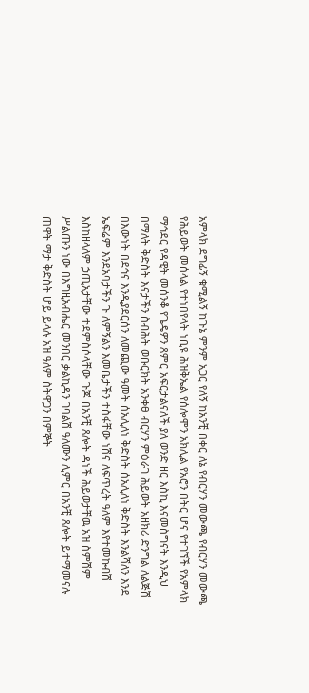አምላክ ደግፊኝ ቁሚልኝ ከጉኔ ምንም አጋር የለኝ ከአንቺ በቀር ለኔ የብርሃን መውጫ የብርሃን መውጫ የሕይወት መሰላል የተነበየላት ነቢዩ ሕዝቅኤል የሰሎሞን አክሊል የአሮን በትር ሆና የተገኘች የአምላክ ማኅደር የዳዊት መሰንቆ የጌዴዎን ጸምር አፍርታልናለች ያለ ወንድ ዘር እስኪ እናመስግናት እንዲህ በማለት ቅድስት እናታችን ስብሕት ወቡርክት አንቀፀ ብርሃን ምዕራገ ሕይወት አዘክሪ ድንግል ለልጅሽ በእውነት በደኅና እንዲያደርሰን ለመጪው ዓመት ሰአሊለነ ቅድስት ሰአሊለነ ቅድስት እንልሻለን እንደ ኤፍሬም እንደአባታችን ጉ ለምኝልን እመቤታችን ተስፋቸው ነሽና ለፍጥረት ዓለም እየተመኩብሽ እስከዘላለም ኃጢአታቸው ተደምስሶላቸው ጉጆ በአንቺ ጸሎት ዳነች ሕይወታቸዉ አዝ ስምሽም ሥልጡን ነው በእግዚአብሔር መንበር ቃልኪዳን ገባልሽ ዓለሙን ሊምር በአንቺ ጸሎት ይተማመናሉ ጠዋት ማታ ቅድስት ሆይ ይላሉ አዝ ዓለም ስትዋጋን በምኞት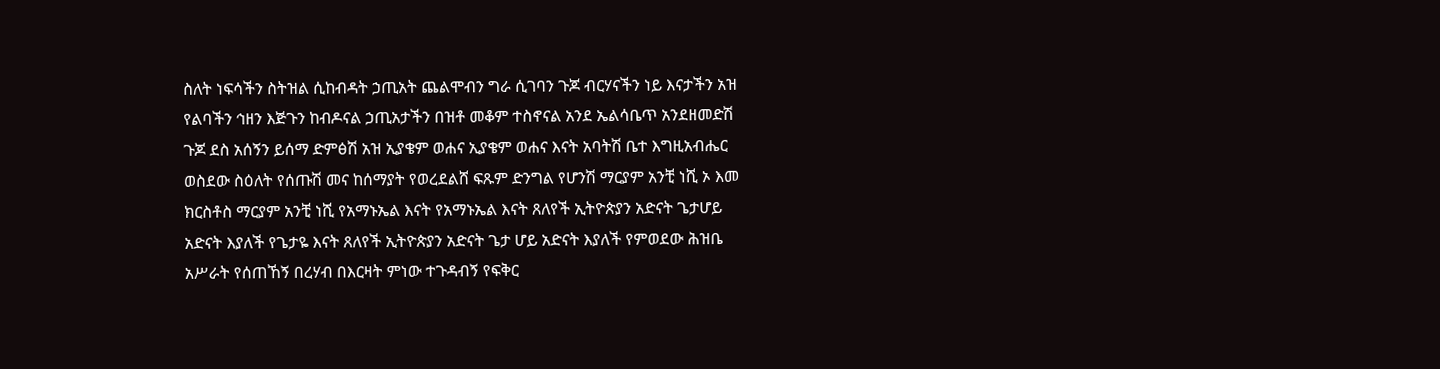ስለት ነፍሳችን ስትዝል ሲከብዳት ኃጢአት ጨልሞብን ግራ ሲገባን ጉጆ ብርሃናችን ነይ እናታችን አዝ የልባችን ኅዘን እጅጉን ከብዶናል ኃጢአታችን በዝቶ መቆም ተስኖናል አንደ ኤልሳቤጥ አንደዘመድሽ ጉጆ ደስ አሰኝን ይሰማ ድምፅሽ አዝ ኢያቄም ወሐና ኢያቄም ወሐና እናት አባትሽ ቤተ እግዚአብሔር ወስደው ስዕለት የሰጡሽ መና ከሰማያት የወረደልሸ ፍጹም ድንግል የሆንሽ ማርያም አንቺ ነሺ ኦ እመ ክርስቶስ ማርያም አንቺ ነሺ የአማኑኤል እናት የአማኑኤል እናት ጸለየች ኢትዮጵያን አድናት ጌታሆይ አድናት እያለች የጌታዬ እናት ጸለየች ኢትዮጵያን አድናት ጌታ ሆይ አድናት እያለች የምወደው ሕዝቤ አሥራት የሰጠኸኝ በረሃብ በእርዛት ምነው ተጉዳብኝ የፍቅር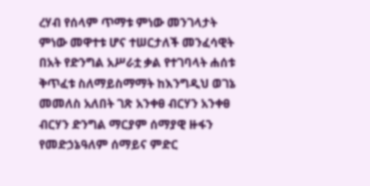ረሃብ የሰላም ጥማቱ ምነው መንገላታት ምነው መዋተቱ ሆና ተሠርታለች መንፈሳዊት በአት የድንግል አሥራቷ ቃል የተገባላት ሐሰቱ ቅጥፈቱ ስለማይስማማት ከእንግዲህ ወገኔ መመለስ አለበት ገጽ አንቀፀ ብርሃን አንቀፀ ብርሃን ድንግል ማርያም ሰማያዊ ዙፋን የመድኃኔዓለም ሰማይና ምድር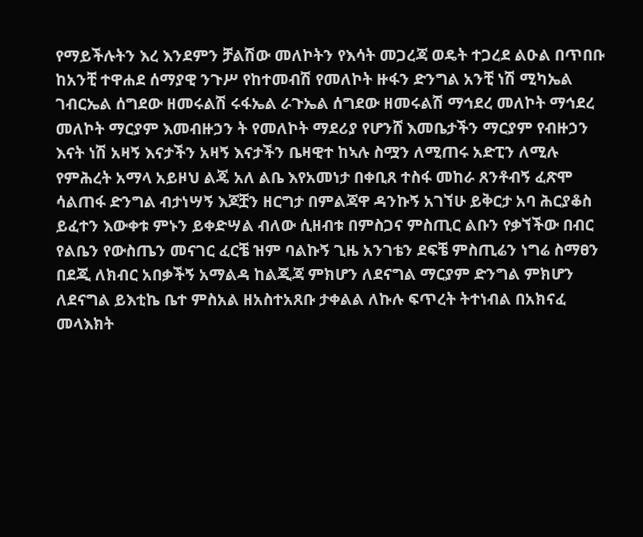የማይችሉትን እረ እንደምን ቻልሽው መለኮትን የእሳት መጋረጃ ወዴት ተጋረደ ልዑል በጥበቡ ከአንቺ ተዋሐደ ሰማያዊ ንጉሥ የከተመብሽ የመለኮት ዙፋን ድንግል አንቺ ነሽ ሚካኤል ገብርኤል ሰግደው ዘመሩልሽ ሩፋኤል ራጉኤል ሰግደው ዘመሩልሽ ማኅደረ መለኮት ማኅደረ መለኮት ማርያም እመብዙኃን ት የመለኮት ማደሪያ የሆንሸ እመቤታችን ማርያም የብዙኃን እናት ነሽ አዛኝ እናታችን አዛኝ እናታችን ቤዛዊተ ከኣሉ ስሟን ለሚጠሩ አድፒን ለሚሉ የምሕረት አማላ አይዞህ ልጄ አለ ልቤ እየአመነታ በቀቢጸ ተስፋ መከራ ጸንቶብኝ ፈጽሞ ሳልጠፋ ድንግል ብታነሣኝ እጆቿን ዘርግታ በምልጃዋ ዳንኩኝ አገኘሁ ይቅርታ አባ ሕርያቆስ ይፈተን እውቀቱ ምኑን ይቀድሣል ብለው ሲዘብቱ በምስጋና ምስጢር ልቡን የቃኘችው በብር የልቤን የውስጤን መናገር ፈርቼ ዝም ባልኩኝ ጊዜ አንገቴን ደፍቼ ምስጢሬን ነግሬ ስማፀን በደጂ ለክብር አበቃችኝ አማልዳ ከልጂጃ ምክሆን ለደናግል ማርያም ድንግል ምክሆን ለደናግል ይእቲኬ ቤተ ምስአል ዘአስተአጸቡ ታቀልል ለኩሉ ፍጥረት ትተነብል በአክናፈ መላእክት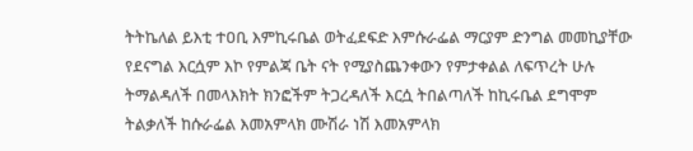ትትኬለል ይእቲ ተዐቢ እምኪሩቤል ወትፈደፍድ እምሱራፌል ማርያም ድንግል መመኪያቸው የደናግል እርሷም እኮ የምልጃ ቤት ናት የሚያስጨንቀውን የምታቀልል ለፍጥረት ሁሉ ትማልዳለች በመላእክት ክንፎችም ትጋረዳለች እርሷ ትበልጣለች ከኪሩቤል ደግሞም ትልቃለች ከሱራፌል እመአምላክ ሙሽራ ነሽ እመአምላክ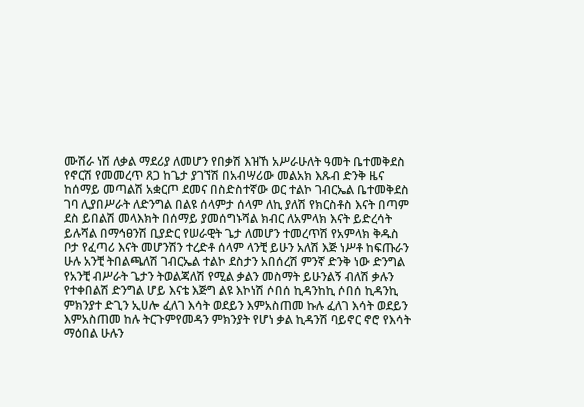ሙሽራ ነሽ ለቃል ማደሪያ ለመሆን የበቃሽ እዝኸ አሥራሁለት ዓመት ቤተመቅደስ የኖርሽ የመመረጥ ጸጋ ከጌታ ያገኘሽ በአብሣሪው መልአክ እጹብ ድንቅ ዜና ከሰማይ መጣልሽ አቋርጦ ደመና በስድስተኛው ወር ተልኮ ገብርኤል ቤተመቅደስ ገባ ሊያበሥራት ለድንግል በልዩ ሰላምታ ሰላም ለኪ ያለሽ የክርስቶስ እናት በጣም ደስ ይበልሽ መላእክት በሰማይ ያመሰግኑሻል ክብር ለአምላክ እናት ይድረሳት ይሉሻል በማኅፀንሽ ቢያድር የሠራዊት ጌታ ለመሆን ተመረጥሽ የአምላክ ቅዱስ ቦታ የፈጣሪ እናት መሆንሽን ተረድቶ ሰላም ላንቺ ይሁን አለሽ እጅ ነሥቶ ከፍጡራን ሁሉ አንቺ ትበልጫለሽ ገብርኤል ተልኮ ደስታን አበሰረሽ ምንኛ ድንቅ ነው ድንግል የአንቺ ብሥራት ጌታን ትወልጃለሽ የሚል ቃልን መስማት ይሁንልኝ ብለሽ ቃሉን የተቀበልሽ ድንግል ሆይ እናቴ እጅግ ልዩ እኮነሽ ሶበሰ ኪዳንከኪ ሶበሰ ኪዳንኪ ምክንያተ ድጊን ኢሀሎ ፈለገ እሳት ወደይን እምአስጠመ ኩሉ ፈለገ እሳት ወደይን እምአስጠመ ከሉ ትርጉምየመዳን ምክንያት የሆነ ቃል ኪዳንሽ ባይኖር ኖሮ የእሳት ማዕበል ሁሉን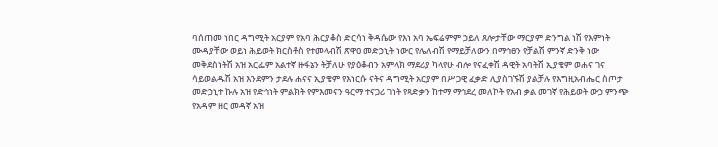ባሰጠመ ነበር ዳግሚት አርያም የአባ ሕርያቆስ ድርሳነ ቅዳሴው የእነ አባ ኤፍሬምም ኃይለ ጸሎታቸው ማርያም ድንግል ነሽ የእምነት ሙዳያቸው ወይነ ሕይወት ክርስቶስ የተመላብሽ ጽዋዐ መድኃኒት ነውር የሌለብሽ የማይቻለውን በማኅፀን የቻልሽ ምንኛ ድንቅ ነው መቅደስነትሽ አዝ አርፌም አልተኛ ዙፋኔን ትቻለሁ የያዕቆብን አምላክ ማደሪያ ካላየሁ ብሎ የናፈቀሽ ዳዊት አባትሽ ኢያቄም ወሐና ገና ሳይወልዱሽ አዝ እንደምን ታደሉ ሐናና ኢያቄም የእነርሱ ናትና ዳግሚት አርያም በሥጋዊ ፈቃድ ሊያስገኙሽ ያልቻሉ የእግዚአብሔር ስጦታ መድኃኒተ ኩሉ አዝ የድኅነት ምልክት የምእመናን ዓርማ ተናጋሪ ገነት የጻድቃን ከተማ ማኅደረ መለኮት የአብ ቃል መገኛ የሕይወት ውኃ ምንጭ የአዳም ዘር መዳኛ አዝ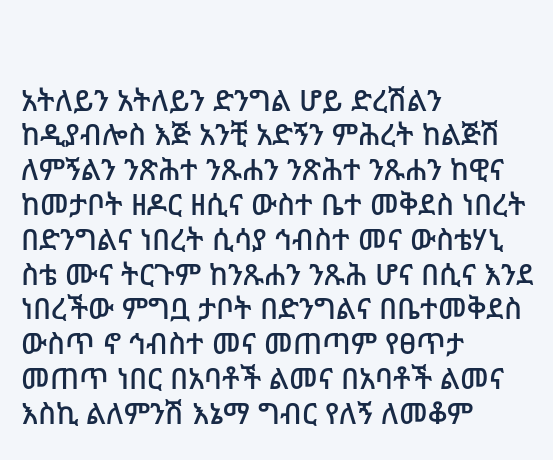አትለይን አትለይን ድንግል ሆይ ድረሽልን ከዲያብሎስ እጅ አንቺ አድኝን ምሕረት ከልጅሽ ለምኝልን ንጽሕተ ንጹሐን ንጽሕተ ንጹሐን ከዊና ከመታቦት ዘዶር ዘሲና ውስተ ቤተ መቅደስ ነበረት በድንግልና ነበረት ሲሳያ ኅብስተ መና ውስቴሃኒ ስቴ ሙና ትርጉም ከንጹሐን ንጹሕ ሆና በሲና እንደ ነበረችው ምግቧ ታቦት በድንግልና በቤተመቅደስ ውስጥ ኖ ኅብስተ መና መጠጣም የፀጥታ መጠጥ ነበር በአባቶች ልመና በአባቶች ልመና እስኪ ልለምንሽ እኔማ ግብር የለኝ ለመቆም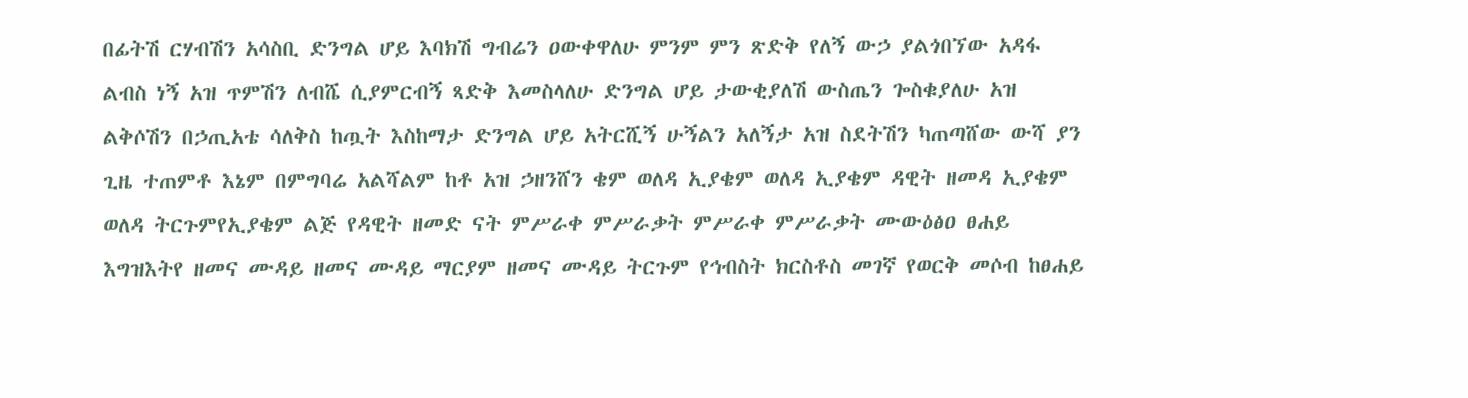በፊትሽ ርሃብሽን አሳስቢ ድንግል ሆይ እባክሽ ግብሬን ዐውቀዋለሁ ምንም ምን ጽድቅ የለኝ ውኃ ያልጎበኘው አዳፋ ልብስ ነኝ አዝ ጥምሽን ለብሼ ሲያምርብኝ ጻድቅ እመስላለሁ ድንግል ሆይ ታውቂያለሽ ውስጤን ጐስቁያለሁ አዝ ልቅሶሽን በኃጢአቴ ሳለቅስ ከጧት እስከማታ ድንግል ሆይ አትርሺኝ ሁኝልን አለኝታ አዝ ስደትሽን ካጠጣሸው ውሻ ያን ጊዜ ተጠምቶ እኔም በምግባሬ አልሻልም ከቶ አዝ ኃዘንሸን ቄም ወለዳ ኢያቄም ወለዳ ኢያቄም ዳዊት ዘመዳ ኢያቄም ወለዳ ትርጉምየኢያቄም ልጅ የዳዊት ዘመድ ናት ምሥራቀ ምሥራቃት ምሥራቀ ምሥራቃት ሙውዕፅዐ ፀሐይ እግዝእትየ ዘመና ሙዳይ ዘመና ሙዳይ ማርያም ዘመና ሙዳይ ትርጉም የኅብስት ክርስቶስ መገኛ የወርቅ መሶብ ከፀሐይ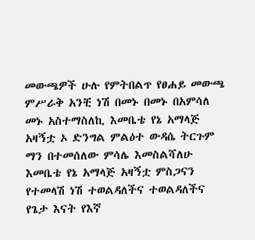መውጫዎች ሁሉ የምትበልጥ የፀሐይ መውጫ ምሥራቅ አንቺ ነሽ በመኑ በመኑ በአምሳለ መኑ አስተማስለኪ እመቤቴ የኔ አማላጅ አዛኝቷ ኦ ድንግል ምልዕተ ውዳሴ ትርጉም ማን በተመሰለው ምሳሌ እመስልሻለሁ እመቤቴ የኔ አማላጅ አዛኝቷ ምስጋናን የተመላሽ ነሽ ተወልዳለችና ተወልዳለችና የጌታ እናት የእኛ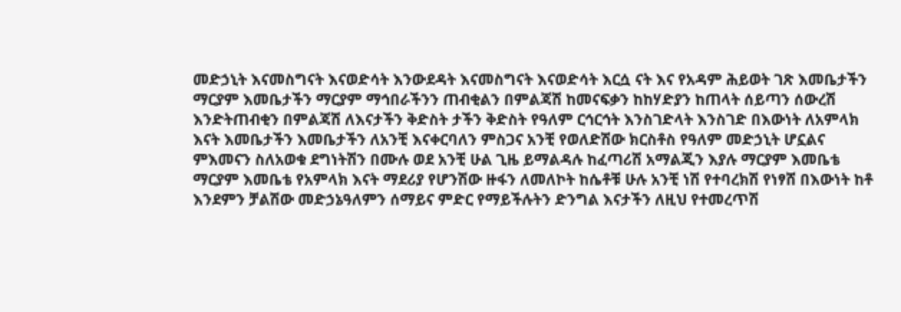መድኃኒት እናመስግናት እናወድሳት እንውደዳት እናመስግናት እናወድሳት እርሷ ናት እና የአዳም ሕይወት ገጽ እመቤታችን ማርያም እመቤታችን ማርያም ማኅበራችንን ጠብቂልን በምልጃሽ ከመናፍቃን ከከሃድያን ከጠላት ሰይጣን ሰውረሽ እንድትጠብቂን በምልጃሽ ለእናታችን ቅድስት ታችን ቅድስት የዓለም ርኅርኅት እንስገድላት እንስገድ በእውነት ለአምላክ እናት እመቤታችን እመቤታችን ለአንቺ እናቀርባለን ምስጋና አንቺ የወለድሽው ክርስቶስ የዓለም መድኃኒት ሆኗልና ምእመናን ስለአወቁ ደግነትሽን በሙሉ ወደ አንቺ ሁል ጊዜ ይማልዳሉ ከፈጣሪሽ አማልጂን እያሉ ማርያም እመቤቴ ማርያም እመቤቴ የአምላክ እናት ማደሪያ የሆንሽው ዙፋን ለመለኮት ከሴቶቹ ሁሉ አንቺ ነሽ የተባረክሽ የነፃሸ በእውነት ከቶ እንደምን ቻልሽው መድኃኔዓለምን ሰማይና ምድር የማይችሉትን ድንግል እናታችን ለዚህ የተመረጥሽ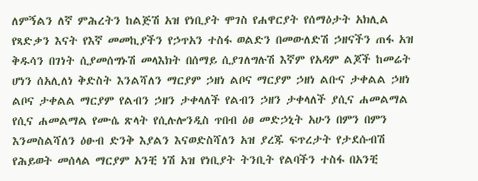ለምኝልን ለኛ ምሕረትን ከልጅሽ አዝ የነቢያት ሞገስ የሐዋርያት የሰማዕታት አክሊል የጻድቃን እናት የእኛ መመኪያችን የኃጥአን ተስፋ ወልድን በመውለድሽ ኃዘናችን ጠፋ አዝ ቅዱሳን በገነት ሲያመሰግኑሽ መላእክት በሰማይ ሲያገለግሉሽ እኛም የአዳም ልጆች ከመሬት ሆነን ሰአሊለነ ቅድስት እንልሻለን ማርያም ኃዘነ ልቦና ማርያም ኃዘነ ልቡና ታቀልል ኃዘነ ልቦና ታቀልል ማርያም የልብን ኃዘን ታቀላለች የልብን ኃዘን ታቀላለች ያሲና ሐመልማል የሲና ሐመልማል የሙሴ ጽላት የሲሉሎንዲስ ጥበብ ዕፀ መድኃኒት አሁን በምን በምን እንመስልሻለን ዕፁብ ድንቅ እያልን እናወድስሻለን አዝ ያረጁ ፍጥረታት የታደሱብሽ የሕይወት መሰላል ማርያም አንቺ ነሽ አዝ የነቢያት ትንቢት የልባችን ተስፋ በአንቺ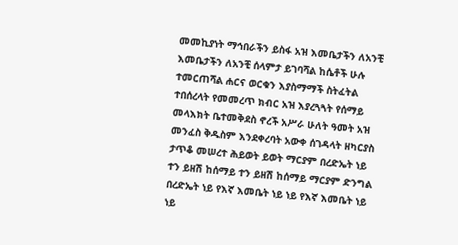መመኪያነት ማኅበራችን ይስፋ አዝ እመቤታችን ለአንቺ እመቤታችን ለአንቺ ሰላምታ ይገባሻል ከሴቶች ሁሉ ተመርጠሻል ሐርና ወርቁን እያስማማች ስትፈትል ተበሰረላት የመመረጥ ክብር አዝ እያረጓጓት የሰማይ መላእክት ቤተመቅደስ ኖረች አሥራ ሁለት ዓመት አዝ መንፈስ ቅዱስም እንደቀረባት አውቀ ሰገዳላት ዘካርያስ ታጥቆ መሠረተ ሕይወት ይወት ማርያም በረድኤት ነይ ተን ይዘሽ ከሰማይ ተን ይዘሽ ከሰማይ ማርያም ድንግል በረድኤት ነይ የእኛ እመቤት ነይ ነይ የእኛ እመቤት ነይ ነይ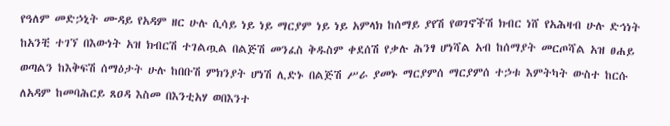የዓለም መድኃኒት ሙዳይ የአዳም ዘር ሁሉ ሲሳይ ነይ ነይ ማርያም ነይ ነይ አምላክ ከሰማይ ያየሽ የወገኖችሽ ክብር ነሸ የአሕዛብ ሁሉ ድኅነት ከአንቺ ተገኘ በእውነት አዝ ክብርሽ ተገልጧል በልጅሽ መንፈስ ቅዱስም ቀደሰሽ የቃሉ ሕንፃ ሆነሻል አብ ከሰማያት መርጦሻል አዝ ፀሐይ ወጣልን ከእቅፍሽ ሰማዕታት ሁሉ ከበቡሽ ምክንያት ሆነሽ ሊድኑ በልጅሽ ሥራ ያመኑ ማርያምሰ ማርያምሰ ተኃቱ እምትካት ውስተ ከርሱ ለአዳም ከመባሕርይ ጸዐዳ እስመ በእንቲአሃ ወበእንተ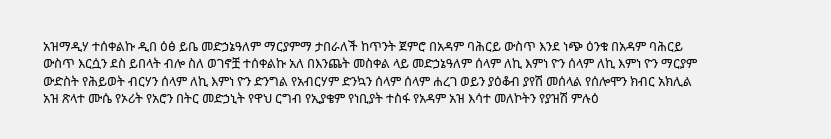አዝማዲሃ ተሰቀልኩ ዲበ ዕፅ ይቤ መድኃኔዓለም ማርያምማ ታበራለች ከጥንት ጀምሮ በአዳም ባሕርይ ውስጥ እንደ ነጭ ዕንቁ በአዳም ባሕርይ ውስጥ እርሷን ደስ ይበላት ብሎ ስለ ወገኖቿ ተሰቀልኩ አለ በእንጨት መስቀል ላይ መድኃኔዓለም ሰላም ለኪ እምነ ዮን ሰላም ለኪ እምነ ዮን ማርያም ውድስት የሕይወት ብርሃን ሰላም ለኪ እምነ ዮን ድንግል የአብርሃም ድንኳን ሰላም ሰላም ሐረገ ወይን ያዕቆብ ያየሽ መሰላል የሰሎሞን ክብር አክሊል አዝ ጽላተ ሙሴ የኦሪት የአሮን በትር መድኃኒት የዋህ ርግብ የኢያቄም የነቢያት ተስፋ የአዳም አዝ እሳተ መለኮትን የያዝሽ ምሉዕ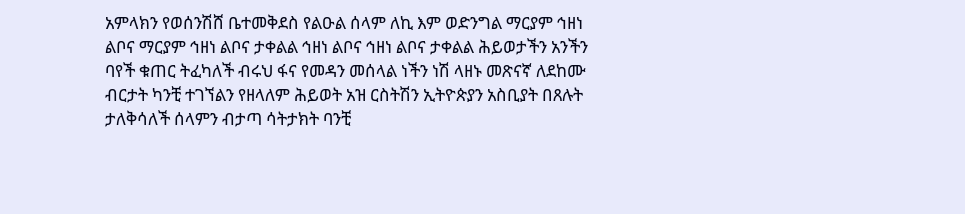አምላክን የወሰንሽሸ ቤተመቅደስ የልዑል ሰላም ለኪ እም ወድንግል ማርያም ኅዘነ ልቦና ማርያም ኅዘነ ልቦና ታቀልል ኅዘነ ልቦና ኅዘነ ልቦና ታቀልል ሕይወታችን አንችን ባየች ቁጠር ትፈካለች ብሩህ ፋና የመዳን መሰላል ነችን ነሽ ላዘኑ መጽናኛ ለደከሙ ብርታት ካንቺ ተገኘልን የዘላለም ሕይወት አዝ ርስትሽን ኢትዮጵያን አስቢያት በጸሉት ታለቅሳለች ሰላምን ብታጣ ሳትታክት ባንቺ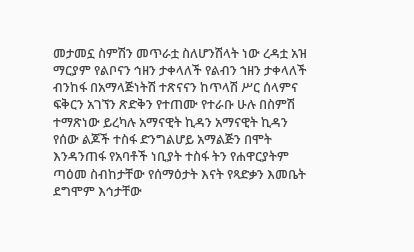መታመኗ ስምሽን መጥራቷ ስለሆንሽላት ነው ረዳቷ አዝ ማርያም የልቦናን ኅዘን ታቀላለች የልብን ኀዘን ታቀላለች ብንከፋ በአማላጅነትሽ ተጽናናን ከጥላሽ ሥር ሰላምና ፍቅርን አገኘን ጽድቅን የተጠሙ የተራቡ ሁሉ በስምሽ ተማጽነው ይረካሉ አማናዊት ኪዳን አማናዊት ኪዳን የሰው ልጆች ተስፋ ድንግልሆይ አማልጅን በሞት እንዳንጠፋ የአባቶች ነቢያት ተስፋ ትን የሐዋርያትም ጣዕመ ስብከታቸው የሰማዕታት እናት የጻድቃን እመቤት ደግሞም እኅታቸው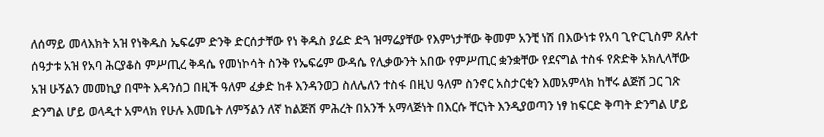ለሰማይ መላእክት አዝ የነቅዱስ ኤፍሬም ድንቅ ድርሰታቸው የነ ቅዱስ ያሬድ ድጓ ዝማሬያቸው የእምነታቸው ቅመም አንቺ ነሽ በእውነቱ የአባ ጊዮርጊስም ጸሉተ ሰዓታቱ አዝ የአባ ሕርያቆስ ምሥጢረ ቅዳሴ የመነኮሳት ስንቅ የኤፍሬም ውዳሴ የሊቃውንት አበው የምሥጢር ቋንቋቸው የደናግል ተስፋ የጽድቅ አክሊላቸው አዝ ሁኝልን መመኪያ በሞት እዳንሰጋ በዚች ዓለም ፈቃድ ከቶ እንዳንወጋ ስለሌለን ተስፋ በዚህ ዓለም ስንኖር አስታርቂን እመአምላክ ከቸሩ ልጅሽ ጋር ገጽ ድንግል ሆይ ወላዲተ አምላክ የሁሉ እመቤት ለምኝልን ለኛ ከልጅሽ ምሕረት በአንች አማላጅነት በእርሱ ቸርነት እንዲያወጣን ነፃ ከፍርድ ቅጣት ድንግል ሆይ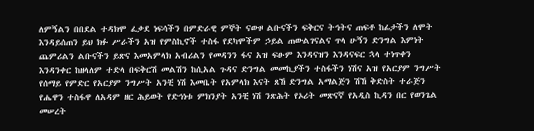ለምኝልን በበደል ተዳክሞ ፈቃደ ነፍሳችን በምድራዊ ምኞት ናውዞ ልቡናችን ፍቅርና ትኅትና ጠፍቶ ከፊታችን ለሞት እንዳይሰጠን ይህ ክፉ ሥራችን አዝ የምስኪኖች ተስፋ የደካሞችም ኃይል ጠውልገናልና ጥላ ሁኝን ድንግል እምነት ጨምሪልን ልቡናችን ይጽና እመአምላክ አብሪልን የመዳንን ፋና አዝ ፍፁም እንዳናዝን እንዳናፍር ኋላ ተነጥቀን እንዳንቀር ከዘላለም ተድላ በፍቅርሽ መልሽን ከሲአል ጉዳና ድንግል መመኪያችን ተስፋችን ነሽና አዝ የአርያም ንግሥት የሰማይ የምድር የአርያም ንግሥት አንቺ ነሽ እመቤት የአምላክ እናት ጸኸ ድንግል አማልጅን ሽኸ ቅድስት ተራጅን የሔዋን ተስፋዋ ለአዳም ዘር ሕይወት የድኅነቱ ምክንያት አንቺ ነሽ ንጽሕት የኦሪት መጽናኛ የአዲስ ኪዳን በር የወንጌል መሠረት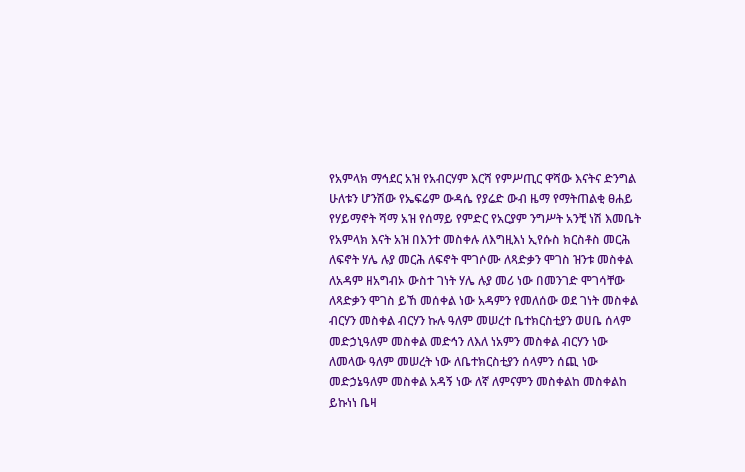የአምላክ ማኅደር አዝ የአብርሃም እርሻ የምሥጢር ዋሻው እናትና ድንግል ሁለቱን ሆንሽው የኤፍሬም ውዳሴ የያሬድ ውብ ዜማ የማትጠልቂ ፀሐይ የሃይማኖት ሻማ አዝ የሰማይ የምድር የአርያም ንግሥት አንቺ ነሽ እመቤት የአምላክ እናት አዝ በእንተ መስቀሉ ለእግዚእነ ኢየሱስ ክርስቶስ መርሕ ለፍኖት ሃሌ ሉያ መርሕ ለፍኖት ሞገሶሙ ለጻድቃን ሞገስ ዝንቱ መስቀል ለአዳም ዘአግብኦ ውስተ ገነት ሃሌ ሉያ መሪ ነው በመንገድ ሞገሳቸው ለጻድቃን ሞገስ ይኸ መሰቀል ነው አዳምን የመለሰው ወደ ገነት መስቀል ብርሃን መስቀል ብርሃን ኩሉ ዓለም መሠረተ ቤተክርስቲያን ወሀቤ ሰላም መድኃኒዓለም መስቀል መድኅን ለእለ ነአምን መስቀል ብርሃን ነው ለመላው ዓለም መሠረት ነው ለቤተክርስቲያን ሰላምን ሰጪ ነው መድኃኔዓለም መስቀል አዳኝ ነው ለኛ ለምናምን መስቀልከ መስቀልከ ይኩነነ ቤዛ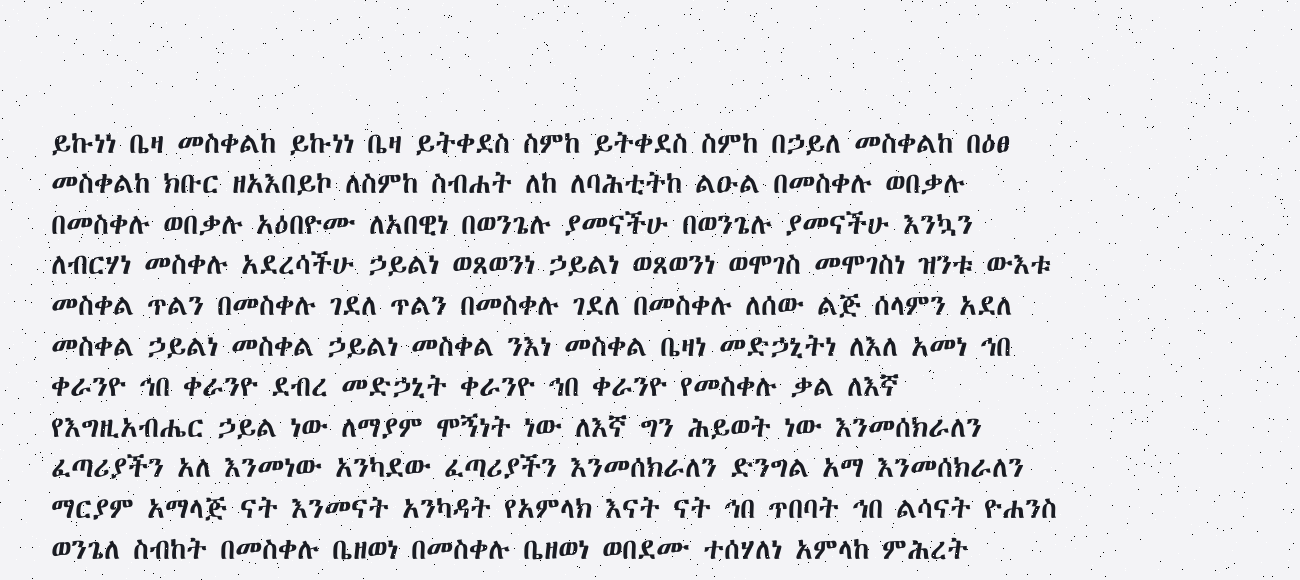ይኩነነ ቤዛ መስቀልከ ይኩነነ ቤዛ ይትቀደስ ስምከ ይትቀደስ ስምከ በኃይለ መስቀልከ በዕፀ መስቀልከ ክቡር ዘአእበይኮ ለስምከ ስብሐት ለከ ለባሕቲትከ ልዑል በመስቀሉ ወበቃሉ በመስቀሉ ወበቃሉ አዕበዮሙ ለአበዊነ በወንጌሉ ያመናችሁ በወንጌሉ ያመናችሁ እንኳን ለብርሃነ መስቀሉ አደረሳችሁ ኃይልነ ወጸወንነ ኃይልነ ወጸወንነ ወሞገስ መሞገስነ ዝንቱ ውእቱ መስቀል ጥልን በመስቀሉ ገደለ ጥልን በመስቀሉ ገደለ በመስቀሉ ለሰው ልጅ ሰላምን አደለ መስቀል ኃይልነ መስቀል ኃይልነ መስቀል ንእነ መስቀል ቤዛነ መድኃኒትነ ለእለ አመነ ኅበ ቀራንዮ ኅበ ቀራንዮ ደብረ መድኃኒት ቀራንዮ ኅበ ቀራንዮ የመስቀሉ ቃል ለእኛ የእግዚአብሔር ኃይል ነው ለማያም ሞኝነት ነው ለእኛ ግን ሕይወት ነው እንመሰክራለን ፈጣሪያችን አለ እንመነው አንካደው ፈጣሪያችን እንመሰክራለን ድንግል አማ እንመሰክራለን ማርያም አማላጅ ናት እንመናት አንካዳት የአምላክ እናት ናት ኅበ ጥበባት ኅበ ልሳናት ዮሐንስ ወንጌለ ስብከት በመስቀሉ ቤዘወነ በመስቀሉ ቤዘወነ ወበደሙ ተሰሃለነ አምላከ ምሕረት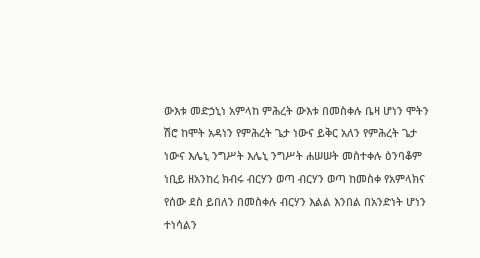ውእቱ መድኃኒነ አምላከ ምሕረት ውእቱ በመስቀሉ ቤዛ ሆነን ሞትን ሽሮ ከሞት አዳነን የምሕረት ጌታ ነውና ይቅር አለን የምሕረት ጌታ ነውና እሌኒ ንግሥት እሌኒ ንግሥት ሐሠሠት መስተቀሉ ዕንባቆም ነቢይ ዘአንከረ ክብሩ ብርሃን ወጣ ብርሃን ወጣ ከመስቀ የአምላክና የሰው ደስ ይበለን በመስቀሉ ብርሃን እልል እንበል በአንድነት ሆነን ተነሳልን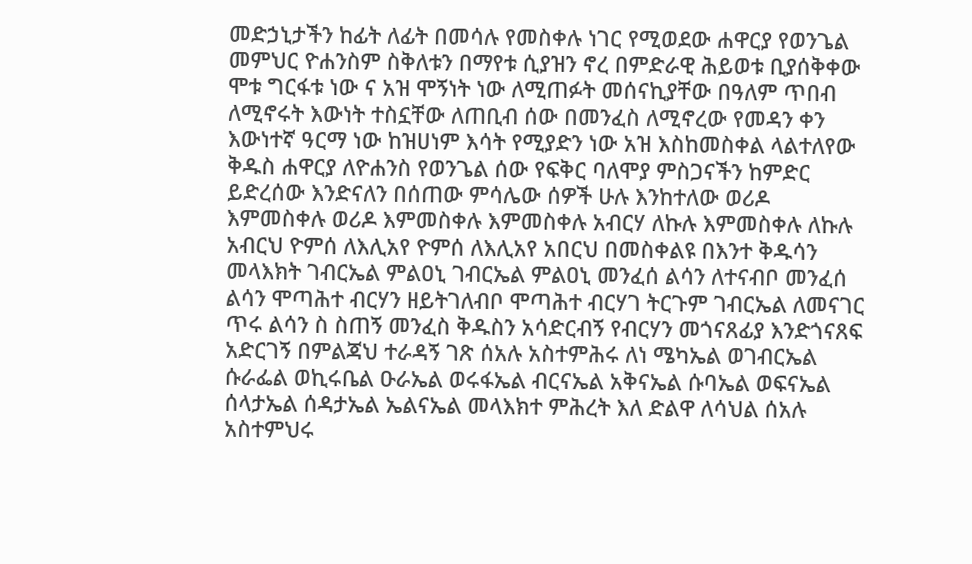መድኃኒታችን ከፊት ለፊት በመሳሉ የመስቀሉ ነገር የሚወደው ሐዋርያ የወንጌል መምህር ዮሐንስም ስቅለቱን በማየቱ ሲያዝን ኖረ በምድራዊ ሕይወቱ ቢያሰቅቀው ሞቱ ግርፋቱ ነው ና አዝ ሞኝነት ነው ለሚጠፉት መሰናኪያቸው በዓለም ጥበብ ለሚኖሩት እውነት ተስኗቸው ለጠቢብ ሰው በመንፈስ ለሚኖረው የመዳን ቀን እውነተኛ ዓርማ ነው ከዝሀነም እሳት የሚያድን ነው አዝ እስከመስቀል ላልተለየው ቅዱስ ሐዋርያ ለዮሐንስ የወንጌል ሰው የፍቅር ባለሞያ ምስጋናችን ከምድር ይድረሰው እንድናለን በሰጠው ምሳሌው ሰዎች ሁሉ እንከተለው ወሪዶ እምመስቀሉ ወሪዶ እምመስቀሉ እምመስቀሉ አብርሃ ለኩሉ እምመስቀሉ ለኩሉ አብርህ ዮምሰ ለእሊአየ ዮምሰ ለእሊአየ አበርህ በመስቀልዩ በእንተ ቅዱሳን መላእክት ገብርኤል ምልዐኒ ገብርኤል ምልዐኒ መንፈሰ ልሳን ለተናብቦ መንፈሰ ልሳን ሞጣሕተ ብርሃን ዘይትገለብቦ ሞጣሕተ ብርሃገ ትርጉም ገብርኤል ለመናገር ጥሩ ልሳን ስ ስጠኝ መንፈስ ቅዱስን አሳድርብኝ የብርሃን መጎናጸፊያ እንድጎናጸፍ አድርገኝ በምልጃህ ተራዳኝ ገጽ ሰአሉ አስተምሕሩ ለነ ሜካኤል ወገብርኤል ሱራፌል ወኪሩቤል ዑራኤል ወሩፋኤል ብርናኤል አቅናኤል ሱባኤል ወፍናኤል ሰላታኤል ሰዳታኤል ኤልናኤል መላእክተ ምሕረት እለ ድልዋ ለሳህል ሰአሉ አስተምህሩ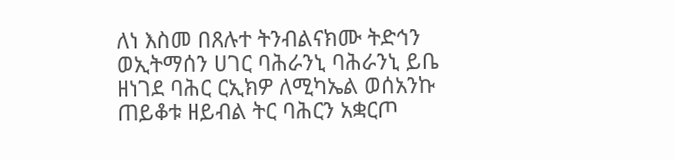ለነ እስመ በጸሉተ ትንብልናክሙ ትድኅን ወኢትማሰን ሀገር ባሕራንኒ ባሕራንኒ ይቤ ዘነገደ ባሕር ርኢክዎ ለሚካኤል ወሰአንኩ ጠይቆቱ ዘይብል ትር ባሕርን አቋርጦ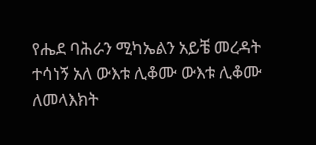የሔደ ባሕራን ሚካኤልን አይቼ መረዳት ተሳነኝ አለ ውእቱ ሊቆሙ ውእቱ ሊቆሙ ለመላእክት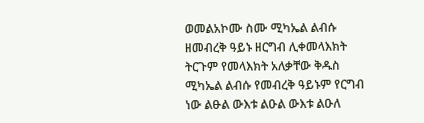ወመልአኮሙ ስሙ ሚካኤል ልብሱ ዘመብረቅ ዓይኑ ዘርግብ ሊቀመላእክት ትርጉም የመላእክት አለቃቸው ቅዱስ ሚካኤል ልብሱ የመብረቅ ዓይኑም የርግብ ነው ልፁል ውእቱ ልዑል ውእቱ ልዑለ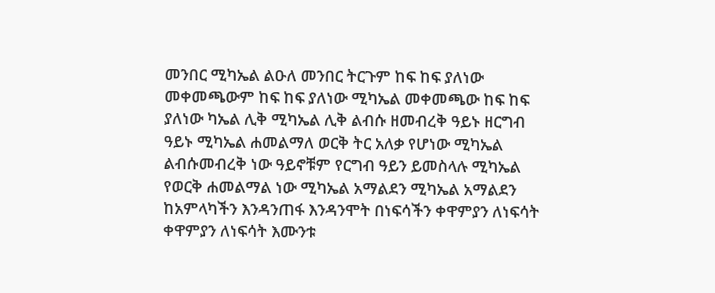መንበር ሚካኤል ልዑለ መንበር ትርጉም ከፍ ከፍ ያለነው መቀመጫውም ከፍ ከፍ ያለነው ሚካኤል መቀመጫው ከፍ ከፍ ያለነው ካኤል ሊቅ ሚካኤል ሊቅ ልብሱ ዘመብረቅ ዓይኑ ዘርግብ ዓይኑ ሚካኤል ሐመልማለ ወርቅ ትር አለቃ የሆነው ሚካኤል ልብሱመብረቅ ነው ዓይኖቹም የርግብ ዓይን ይመስላሉ ሚካኤል የወርቅ ሐመልማል ነው ሚካኤል አማልደን ሚካኤል አማልደን ከአምላካችን እንዳንጠፋ እንዳንሞት በነፍሳችን ቀዋምያን ለነፍሳት ቀዋምያን ለነፍሳት እሙንቱ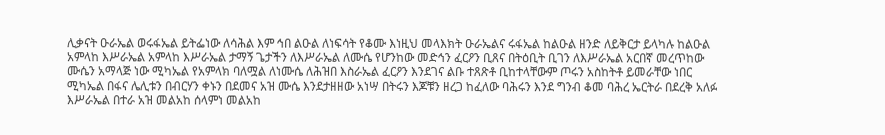ሊቃናት ዑራኤል ወሩፋኤል ይትፌነው ለሳሕል እም ኅበ ልዑል ለነፍሳት የቆሙ እነዚህ መላእክት ዑራኤልና ሩፋኤል ከልዑል ዘንድ ለይቅርታ ይላካሉ ከልዑል አምላከ እሥራኤል አምላከ እሥራኤል ታማኝ ጌታችን ለእሥራኤል ለሙሴ የሆንከው መድኅን ፈርዖን ቢጸና በትዕቢት ቢገን ለእሥራኤል አርበኛ መረጥከው ሙሴን አማላጅ ነው ሚካኤል የአምላክ ባለሟል ለነሙሴ ለሕዝበ እስራኤል ፈርዖን እንደገና ልቡ ተጸጽቶ ቢከተላቸውም ጦሩን አስከትቶ ይመራቸው ነበር ሚካኤል በፋና ሌሊቱን በብርሃን ቀኑን በደመና አዝ ሙሴ እንደታዘዘው አነሣ በትሩን እጆቹን ዘረጋ ከፈለው ባሕሩን እንደ ግንብ ቆመ ባሕረ ኤርትራ በደረቅ አለፉ እሥራኤል በተራ አዝ መልአከ ሰላምነ መልአከ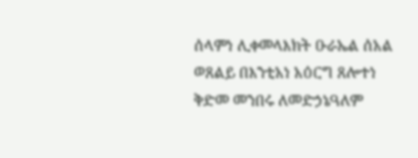ሰላምነ ሊቀመላእክት ዑራኤል ሰአል ወጸልይ በእንቲአነ አዕርግ ጸሎተነ ቅድመ መንበሩ ለመድኃኔዓለም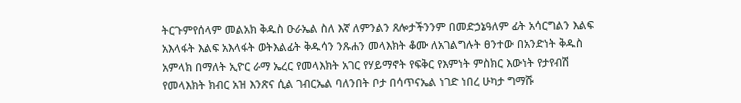ትርጉምየሰላም መልአክ ቅዱስ ዑራኤል ስለ እኛ ለምንልን ጸሎታችንንም በመድኃኔዓለም ፊት አሳርግልን እልፍ አእላፋት እልፍ አእላፋት ወትእልፊት ቅዱሳን ንጹሐን መላእክት ቆሙ ለአገልግሉት ፀንተው በአንድነት ቅዱስ አምላክ በማለት ኢዮር ራማ ኤረር የመላእክት አገር የሃይማኖት የፍቅር የእምነት ምስክር እውነት የታየብሽ የመላእክት ክብር አዝ እንጽና ሲል ገብርኤል ባለንበት ቦታ በሳጥናኤል ነገድ ነበረ ሁካታ ግማሹ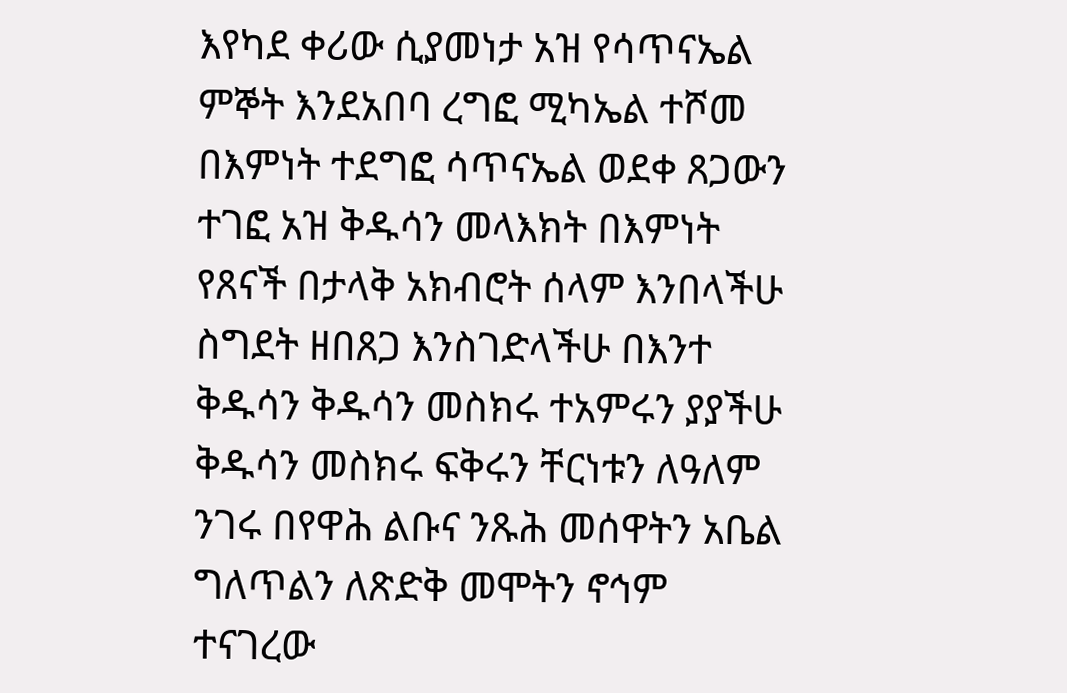እየካደ ቀሪው ሲያመነታ አዝ የሳጥናኤል ምኞት እንደአበባ ረግፎ ሚካኤል ተሾመ በእምነት ተደግፎ ሳጥናኤል ወደቀ ጸጋውን ተገፎ አዝ ቅዱሳን መላእክት በእምነት የጸናች በታላቅ አክብሮት ሰላም እንበላችሁ ስግደት ዘበጸጋ እንስገድላችሁ በእንተ ቅዱሳን ቅዱሳን መስክሩ ተአምሩን ያያችሁ ቅዱሳን መስክሩ ፍቅሩን ቸርነቱን ለዓለም ንገሩ በየዋሕ ልቡና ንጹሕ መሰዋትን አቤል ግለጥልን ለጽድቅ መሞትን ኖኅም ተናገረው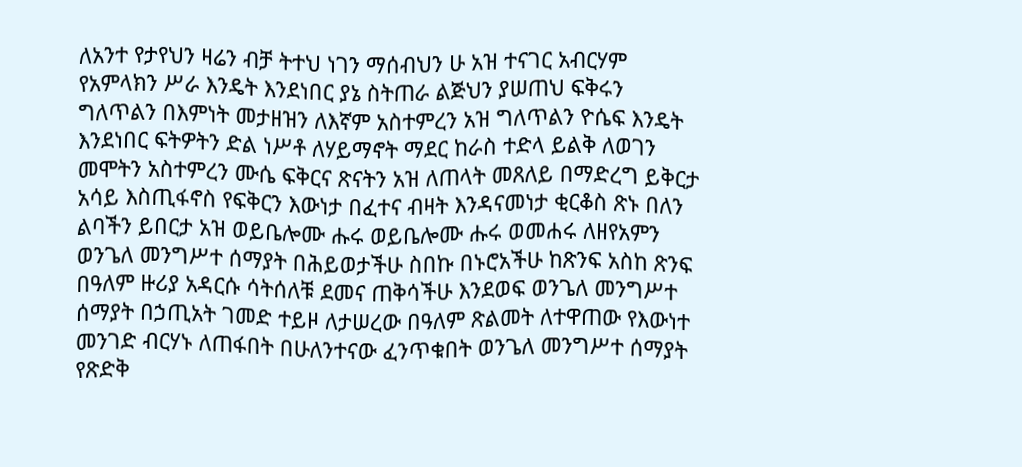ለአንተ የታየህን ዛሬን ብቻ ትተህ ነገን ማሰብህን ሁ አዝ ተናገር አብርሃም የአምላክን ሥራ እንዴት እንደነበር ያኔ ስትጠራ ልጅህን ያሠጠህ ፍቅሩን ግለጥልን በእምነት መታዘዝን ለእኛም አስተምረን አዝ ግለጥልን ዮሴፍ እንዴት እንደነበር ፍትዎትን ድል ነሥቶ ለሃይማኖት ማደር ከራስ ተድላ ይልቅ ለወገን መሞትን አስተምረን ሙሴ ፍቅርና ጽናትን አዝ ለጠላት መጸለይ በማድረግ ይቅርታ አሳይ እስጢፋኖስ የፍቅርን እውነታ በፈተና ብዛት እንዳናመነታ ቂርቆስ ጽኑ በለን ልባችን ይበርታ አዝ ወይቤሎሙ ሑሩ ወይቤሎሙ ሑሩ ወመሐሩ ለዘየአምን ወንጌለ መንግሥተ ሰማያት በሕይወታችሁ ስበኩ በኑሮአችሁ ከጽንፍ አስከ ጽንፍ በዓለም ዙሪያ አዳርሱ ሳትሰለቹ ደመና ጠቅሳችሁ እንደወፍ ወንጌለ መንግሥተ ሰማያት በኃጢአት ገመድ ተይዞ ለታሠረው በዓለም ጽልመት ለተዋጠው የእውነተ መንገድ ብርሃኑ ለጠፋበት በሁለንተናው ፈንጥቁበት ወንጌለ መንግሥተ ሰማያት የጽድቅ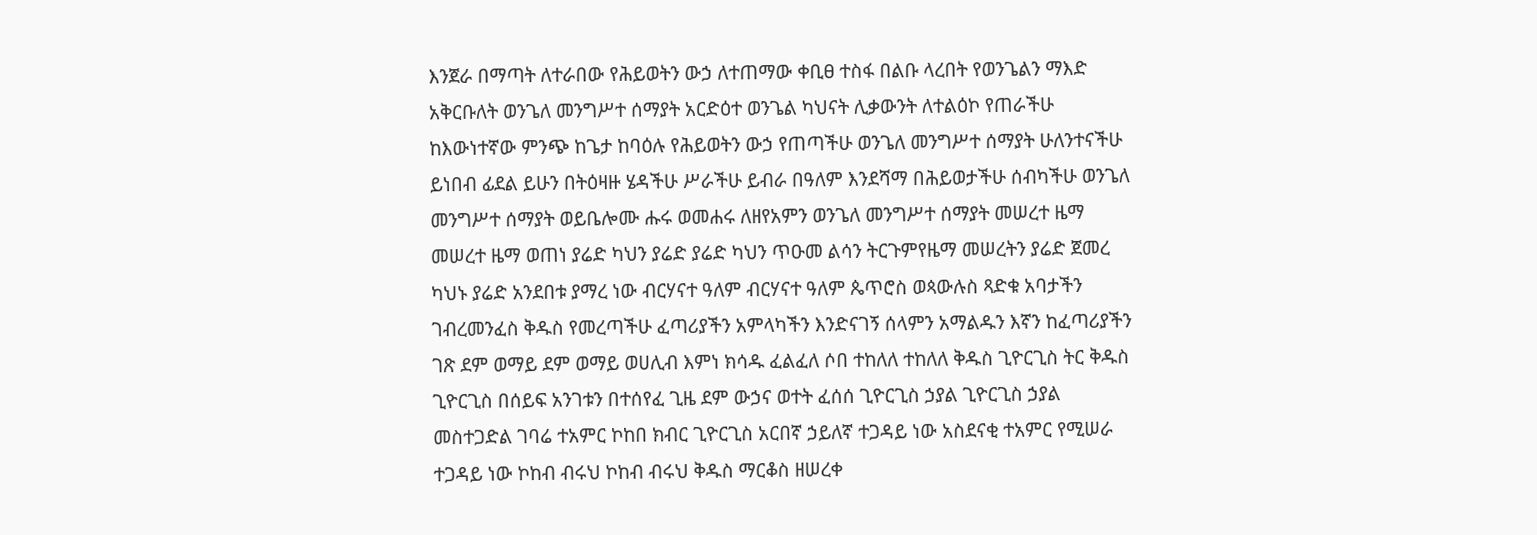እንጀራ በማጣት ለተራበው የሕይወትን ውኃ ለተጠማው ቀቢፀ ተስፋ በልቡ ላረበት የወንጌልን ማእድ አቅርቡለት ወንጌለ መንግሥተ ሰማያት አርድዕተ ወንጌል ካህናት ሊቃውንት ለተልዕኮ የጠራችሁ ከእውነተኛው ምንጭ ከጌታ ከባዕሉ የሕይወትን ውኃ የጠጣችሁ ወንጌለ መንግሥተ ሰማያት ሁለንተናችሁ ይነበብ ፊደል ይሁን በትዕዛዙ ሄዳችሁ ሥራችሁ ይብራ በዓለም እንደሻማ በሕይወታችሁ ሰብካችሁ ወንጌለ መንግሥተ ሰማያት ወይቤሎሙ ሑሩ ወመሐሩ ለዘየአምን ወንጌለ መንግሥተ ሰማያት መሠረተ ዜማ መሠረተ ዜማ ወጠነ ያሬድ ካህን ያሬድ ያሬድ ካህን ጥዑመ ልሳን ትርጉምየዜማ መሠረትን ያሬድ ጀመረ ካህኑ ያሬድ አንደበቱ ያማረ ነው ብርሃናተ ዓለም ብርሃናተ ዓለም ጴጥሮስ ወጳውሉስ ጻድቁ አባታችን ገብረመንፈስ ቅዱስ የመረጣችሁ ፈጣሪያችን አምላካችን እንድናገኝ ሰላምን አማልዱን እኛን ከፈጣሪያችን ገጽ ደም ወማይ ደም ወማይ ወሀሊብ እምነ ክሳዱ ፈልፈለ ሶበ ተከለለ ተከለለ ቅዱስ ጊዮርጊስ ትር ቅዱስ ጊዮርጊስ በሰይፍ አንገቱን በተሰየፈ ጊዜ ደም ውኃና ወተት ፈሰሰ ጊዮርጊስ ኃያል ጊዮርጊስ ኃያል መስተጋድል ገባሬ ተአምር ኮከበ ክብር ጊዮርጊስ አርበኛ ኃይለኛ ተጋዳይ ነው አስደናቂ ተአምር የሚሠራ ተጋዳይ ነው ኮከብ ብሩህ ኮከብ ብሩህ ቅዱስ ማርቆስ ዘሠረቀ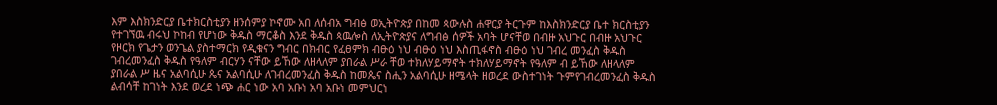እም እስክንድርያ ቤተክርስቲያን ዘንሰምያ ኮኖሙ አበ ለሰብአ ግብፅ ወኢትዮጵያ በከመ ጳውሉስ ሐዋርያ ትርጉም ከእስክንድርያ ቤተ ክርስቲያን የተገኘዉ ብሩህ ኮከብ የሆነው ቅዱስ ማርቆስ እንደ ቅዱስ ጳዉሎስ ለኢትዮጵያና ለግብፅ ሰዎች አባት ሆናቸወ በብዙ አህጉር በብዙ አህጉር የዞርክ የጌታን ወንጌል ያስተማርክ የዲቁናን ግብር በክብር የፈፀምክ ብፁዕ ነህ ብፁዕ ነህ እስጢፋኖስ ብፁዕ ነህ ገብረ መንፈስ ቅዱስ ገብረመንፈስ ቅዱስ የዓለም ብርሃን ናቸው ይኸው ለዘላለም ያበራል ሥራ ቸወ ተክለሃይማኖት ተክለሃይማኖት የዓለም ብ ይኸው ለዘላለም ያበራል ሥ ዜና አልባሲሁ ጴና አልባሲሁ ለገብረመንፈስ ቅዱስ ከመጴና ስሒን አልባሲሁ ዘሜላት ዘወረደ ውስተገነት ጉምየገብረመንፈስ ቅዱስ ልብሳቸ ከገነት እንደ ወረደ ነጭ ሐር ነው አባ አቡነ አባ አቡነ መምህርነ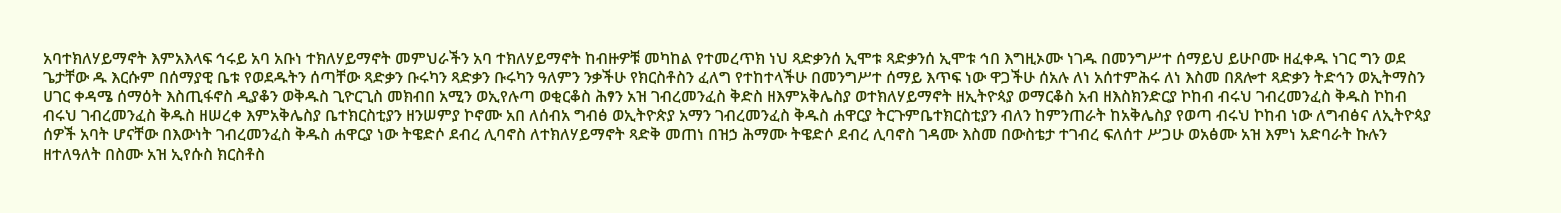አባተክለሃይማኖት እምአእላፍ ኅሩይ አባ አቡነ ተክለሃይማኖት መምህራችን አባ ተክለሃይማኖት ከብዙዎቹ መካከል የተመረጥክ ነህ ጻድቃንሰ ኢሞቱ ጻድቃንሰ ኢሞቱ ኅበ እግዚኦሙ ነገዱ በመንግሥተ ሰማይህ ይሁቦሙ ዘፈቀዱ ነገር ግን ወደ ጌታቸው ዱ እርሱም በሰማያዊ ቤቱ የወደዱትን ሰጣቸው ጻድቃን ቡሩካን ጻድቃን ቡሩካን ዓለምን ንቃችሁ የክርስቶስን ፈለግ የተከተላችሁ በመንግሥተ ሰማይ እጥፍ ነው ዋጋችሁ ሰአሉ ለነ አሰተምሕሩ ለነ እስመ በጸሎተ ጻድቃን ትድኅን ወኢትማስን ሀገር ቀዳሜ ሰማዕት እስጢፋኖስ ዲያቆን ወቅዱስ ጊዮርጊስ መክብበ አሚን ወኢየሉጣ ወቂርቆስ ሕፃን አዝ ገብረመንፈስ ቅድስ ዘእምአቅሌስያ ወተክለሃይማኖት ዘኢትዮጳያ ወማርቆስ አብ ዘእስክንድርያ ኮከብ ብሩህ ገብረመንፈስ ቅዱስ ኮከብ ብሩህ ገብረመንፈስ ቅዱስ ዘሠረቀ እምአቅሌስያ ቤተክርስቲያን ዘንሠምያ ኮኖሙ አበ ለሰብአ ግብፅ ወኢትዮጵያ አማን ገብረመንፈስ ቅዱስ ሐዋርያ ትርጉምቤተክርስቲያን ብለን ከምንጠራት ከአቅሌስያ የወጣ ብሩህ ኮከብ ነው ለግብፅና ለኢትዮጳያ ሰዎች አባት ሆናቸው በእውነት ገብረመንፈስ ቅዱስ ሐዋርያ ነው ትዌድሶ ደብረ ሊባኖስ ለተክለሃይማኖት ጻድቅ መጠነ በዝኃ ሕማሙ ትዌድሶ ደብረ ሊባኖስ ገዳሙ እስመ በውስቴታ ተገብረ ፍለሰተ ሥጋሁ ወአፅሙ አዝ እምነ አድባራት ኩሉን ዘተለዓለት በስሙ አዝ ኢየሱስ ክርስቶስ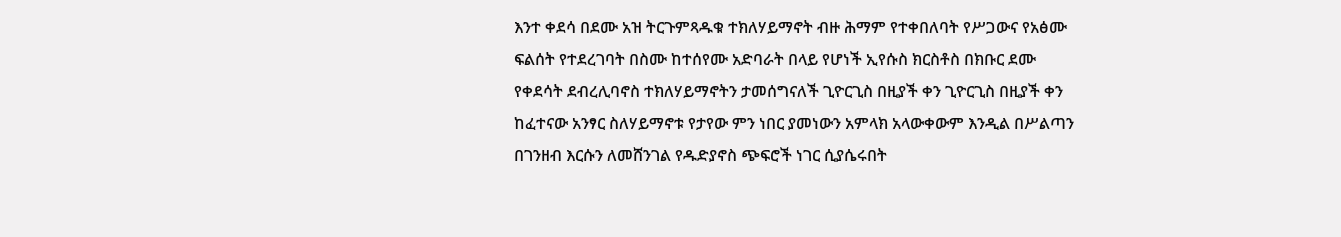እንተ ቀደሳ በደሙ አዝ ትርጉምጻዱቁ ተክለሃይማኖት ብዙ ሕማም የተቀበለባት የሥጋውና የአፅሙ ፍልሰት የተደረገባት በስሙ ከተሰየሙ አድባራት በላይ የሆነች ኢየሱስ ክርስቶስ በክቡር ደሙ የቀደሳት ደብረሊባኖስ ተክለሃይማኖትን ታመሰግናለች ጊዮርጊስ በዚያች ቀን ጊዮርጊስ በዚያች ቀን ከፈተናው አንፃር ስለሃይማኖቱ የታየው ምን ነበር ያመነውን አምላክ አላውቀውም እንዲል በሥልጣን በገንዘብ እርሱን ለመሸንገል የዱድያኖስ ጭፍሮች ነገር ሲያሴሩበት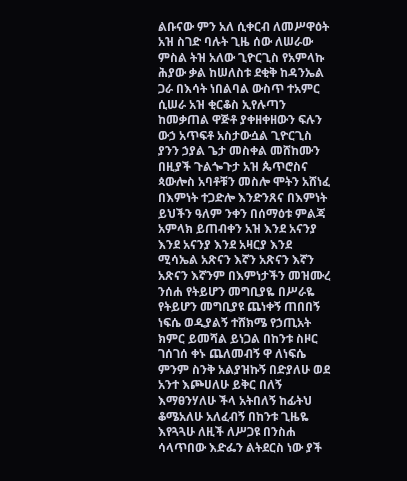ልቡናው ምን አለ ሲቀርብ ለመሥዋዕት አዝ ስገድ ባሉት ጊዜ ሰው ለሠራው ምስል ትዝ አለው ጊዮርጊስ የአምላኩ ሕያው ቃል ከሠለስቱ ደቂቅ ከዳንኤል ጋራ በእሳት ነበልባል ውስጥ ተአምር ሲሠራ አዝ ቂርቆስ ኢየሉጣን ከመቃጠል ዋጅቶ ያቀዘቀዘውን ፍሉን ውኃ አጥፍቶ አስታውሷል ጊዮርጊስ ያንን ኃያል ጌታ መስቀል መሸከሙን በዚያች ጉልጐጉታ አዝ ጴጥሮስና ጳውሎስ አባቶቹን መስሎ ሞትን አሸነፈ በእምነት ተጋድሎ እንድንጸና በእምነት ይህችን ዓለም ንቀን በሰማዕቱ ምልጃ አምላክ ይጠብቀን አዝ እንደ አናንያ እንደ አናንያ እንደ አዛርያ እንደ ሚሳኤል አጽናን እኛን አጽናን እኛን አጽናን እኛንም በእምነታችን መዝሙረ ንሰሐ የትይሆን መግቢያዬ በሥራዬ የትይሆን መግቢያዩ ጨነቀኝ ጠበበኝ ነፍሴ ወዲያልኝ ተሸክሜ የኃጢአት ክምር ይመሻል ይነጋል በከንቱ ስዞር ገሰገሰ ቀኑ ጨለመብኝ ዋ ለነፍሴ ምንም ስንቅ አልያዝኩኝ በድያለሁ ወደ አንተ እጮሀለሁ ይቅር በለኝ እማፀንሃለሁ ችላ አትበለኝ ከፊትህ ቆሜአለሁ አለፈብኝ በከንቱ ጊዜዬ እየጓጓሁ ለዚች ለሥጋዩ በንስሐ ሳላጥበው እድፌን ልትደርስ ነው ያች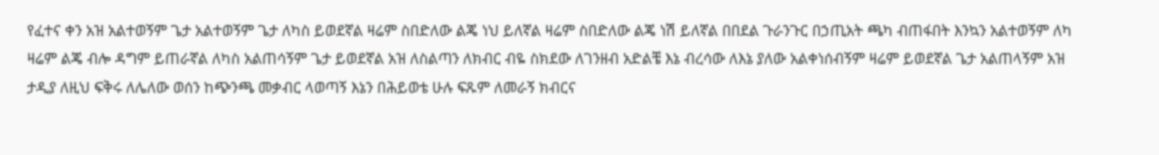የፈተና ቀን አዝ አልተወኝም ጌታ አልተወኝም ጌታ ለካስ ይወደኛል ዛሬም ስበድለው ልጄ ነህ ይለኛል ዛሬም ስበድለው ልጄ ነሽ ይለኛል በበደል ጉራንጉር በኃጢአት ጫካ ብጠፋበት እንኳን አልተወኝም ለካ ዛሬም ልጄ ብሎ ዳግም ይጠራኛል ለካስ አልጠሳኝም ጌታ ይወደኛል አዝ ለስልጣን ለክብር ብዬ ስክደው ለገንዘብ አድልቼ እኔ ብረሳው ለእኔ ያለው አልቀነሰብኝም ዛሬም ይወደኛል ጌታ አልጠላኝም አዝ ታዲያ ለዚህ ፍቅሩ ለሌለው ወሰን ከጭንጫ መቃብር ላወጣኝ እኔን በሕይወቴ ሁሉ ፍጹም ለመራኝ ክብርና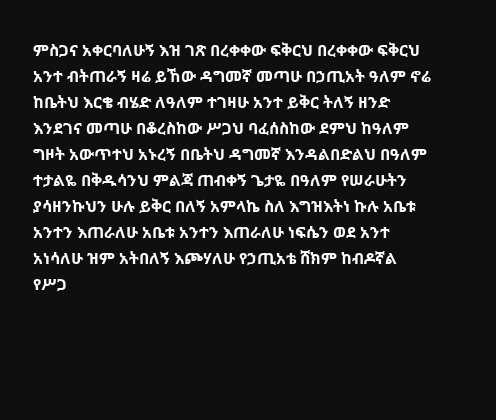ምስጋና አቀርባለሁኝ እዝ ገጽ በረቀቀው ፍቅርህ በረቀቀው ፍቅርህ አንተ ብትጠራኝ ዛሬ ይኸው ዳግመኛ መጣሁ በኃጢአት ዓለም ኖሬ ከቤትህ እርቄ ብሄድ ለዓለም ተገዛሁ አንተ ይቅር ትለኝ ዘንድ እንደገና መጣሁ በቆረስከው ሥጋህ ባፈሰስከው ደምህ ከዓለም ግዞት አውጥተህ አኑረኝ በቤትህ ዳግመኛ እንዳልበድልህ በዓለም ተታልዬ በቅዱሳንህ ምልጃ ጠብቀኝ ጌታዬ በዓለም የሠራሁትን ያሳዘንኩህን ሁሉ ይቅር በለኝ አምላኬ ስለ እግዝእትነ ኩሉ አቤቱ አንተን እጠራለሁ አቤቱ አንተን እጠራለሁ ነፍሴን ወደ አንተ አነሳለሁ ዝም አትበለኝ እጮሃለሁ የኃጢአቴ ሸክም ከብዶኛል የሥጋ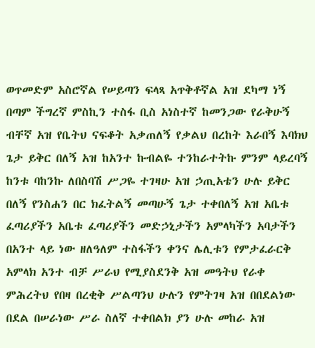ወጥመድም አስሮኛል የሠይጣን ፍላጻ አጥቅቶኛል አዝ ደካማ ነኝ በጣም ችግረኛ ምስኪን ተስፋ ቢስ አነስተኛ ከመንጋው የራቅሁኝ ብቸኛ አዝ የቤትህ ናፍቆት አቃጠለኝ የቃልህ በረከት እራበኝ እባክህ ጌታ ይቅር በለኝ አዝ ከአንተ ኩብልዬ ተንከራተትኩ ምንም ላይረባኝ ከንቱ ባከንኩ ለበስባሽ ሥጋዬ ተገዛሁ አዝ ኃጢአቴን ሁሉ ይቅር በለኝ የንስሐን በር ክፈትልኝ መጣሁኝ ጌታ ተቀበለኝ አዝ አቤቱ ፈጣሪያችን አቤቱ ፈጣሪያችን መድኃኒታችን አምላካችን አባታችን በአንተ ላይ ነው ዘለዓለም ተስፋችን ቀንና ሌሊቱን የምታፈራርቅ አምላክ አንተ ብቻ ሥራህ የሚያስደንቅ አዝ መዓትህ የራቀ ምሕረትህ የበዛ በረቂቅ ሥልጣንህ ሁሉን የምትገዛ አዝ በበደልነው በደል በሠራነው ሥራ ስለኛ ተቀበልክ ያን ሁሉ መከራ አዝ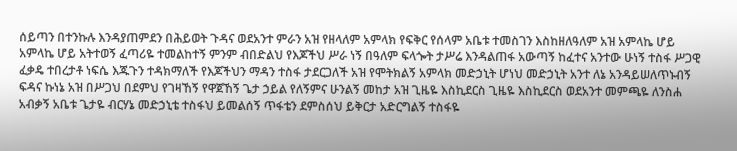ሰይጣን በተንኩሉ እንዳያጠምደን በሕይወት ጉዳና ወደአንተ ምራን አዝ የዘላለም አምላክ የፍቅር የሰላም አቤቱ ተመስገን እስከዘለዓለም አዝ አምላኬ ሆይ አምላኬ ሆይ አትተወኝ ፈጣሪዬ ተመልከተኝ ምንም ብበድልህ የእጆችህ ሥራ ነኝ በዓለም ፍላጐት ታሥሬ እንዳልጠፋ አውጣኝ ከፈተና አንተው ሁነኝ ተስፋ ሥጋዊ ፈቃዴ ተበረታቶ ነፍሴ እጁጉን ተዳክማለች የእጆችህን ማዳን ተስፋ ታደርጋለች አዝ የሞትክልኝ አምላክ መድኃኒት ሆነህ መድኃኒት አንተ ለኔ አንዳይሠለጥኑብኝ ፍዳና ኩነኔ አዝ በሥጋህ በደምህ የገዛኸኝ የዋጀኸኝ ጌታ ኃይል የለኝምና ሁንልኝ መከታ አዝ ጊዜዬ እስኪደርስ ጊዜዬ እስኪደርስ ወደአንተ መምጫዬ ለንስሐ አብቃኝ አቤቱ ጌታዬ ብርሃኔ መድኃኒቴ ተስፋህ ይመልሰኝ ጥፋቴን ደምስሰህ ይቅርታ አድርግልኝ ተስፋዬ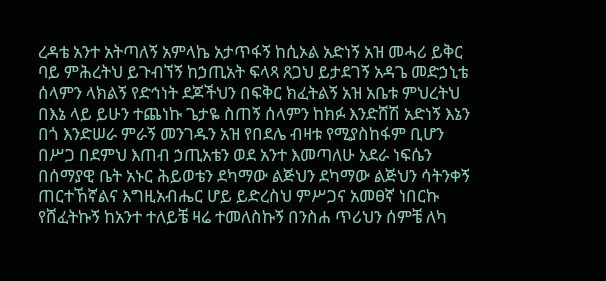ረዳቴ አንተ አትጣለኝ አምላኬ አታጥፋኝ ከሲኦል አድነኝ አዝ መሓሪ ይቅር ባይ ምሕረትህ ይጉብኘኝ ከኃጢአት ፍላጻ ጸጋህ ይታደገኝ አዳጌ መድኃኒቴ ሰላምን ላክልኝ የድኅነት ደጆችህን በፍቅር ክፈትልኝ አዝ አቤቱ ምህረትህ በእኔ ላይ ይሁን ተጨነኩ ጌታዬ ስጠኝ ሰላምን ከክፉ እንድሸሽ አድነኝ እኔን በጎ እንድሠራ ምራኝ መንገዱን አዝ የበደሌ ብዛቱ የሚያስከፋም ቢሆን በሥጋ በደምህ እጠብ ኃጢአቴን ወደ አንተ እመጣለሁ አደራ ነፍሴን በሰማያዊ ቤት አኑር ሕይወቴን ደካማው ልጅህን ደካማው ልጅህን ሳትንቀኝ ጠርተኸኛልና እግዚአብሔር ሆይ ይድረስህ ምሥጋና አመፀኛ ነበርኩ የሸፈትኩኝ ከአንተ ተለይቼ ዛሬ ተመለስኩኝ በንስሐ ጥሪህን ሰምቼ ለካ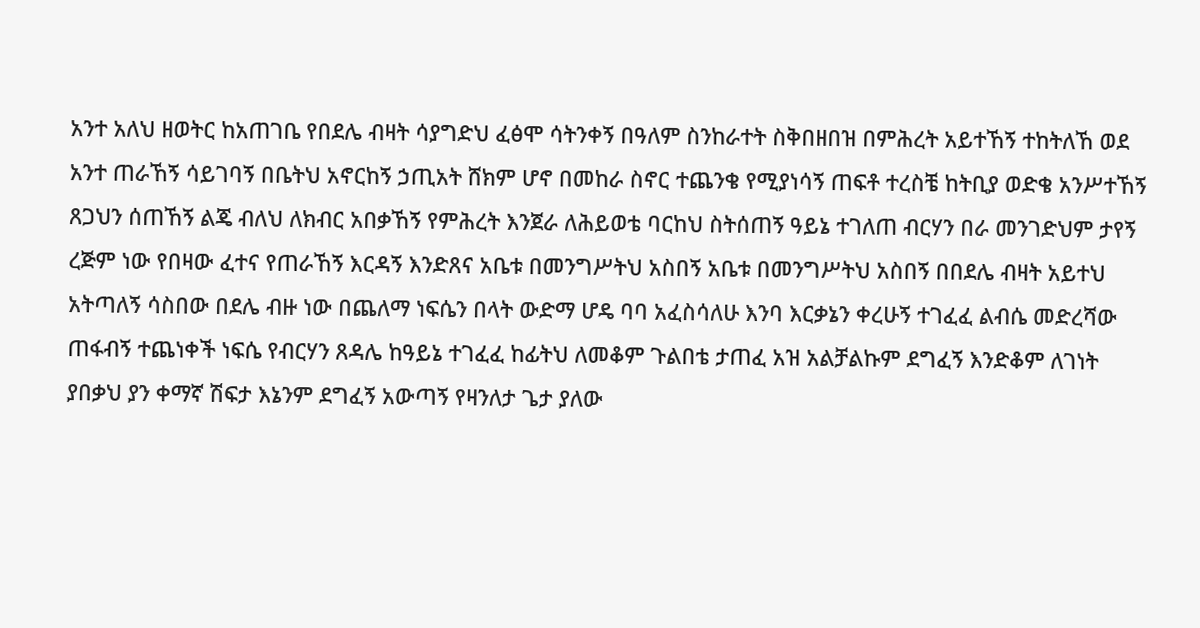አንተ አለህ ዘወትር ከአጠገቤ የበደሌ ብዛት ሳያግድህ ፈፅሞ ሳትንቀኝ በዓለም ስንከራተት ስቅበዘበዝ በምሕረት አይተኸኝ ተከትለኸ ወደ አንተ ጠራኸኝ ሳይገባኝ በቤትህ አኖርከኝ ኃጢአት ሸክም ሆኖ በመከራ ስኖር ተጨንቄ የሚያነሳኝ ጠፍቶ ተረስቼ ከትቢያ ወድቄ አንሥተኸኝ ጸጋህን ሰጠኸኝ ልጄ ብለህ ለክብር አበቃኸኝ የምሕረት እንጀራ ለሕይወቴ ባርከህ ስትሰጠኝ ዓይኔ ተገለጠ ብርሃን በራ መንገድህም ታየኝ ረጅም ነው የበዛው ፈተና የጠራኸኝ እርዳኝ እንድጸና አቤቱ በመንግሥትህ አስበኝ አቤቱ በመንግሥትህ አስበኝ በበደሌ ብዛት አይተህ አትጣለኝ ሳስበው በደሌ ብዙ ነው በጨለማ ነፍሴን በላት ውድማ ሆዴ ባባ አፈስሳለሁ እንባ እርቃኔን ቀረሁኝ ተገፈፈ ልብሴ መድረሻው ጠፋብኝ ተጨነቀች ነፍሴ የብርሃን ጸዳሌ ከዓይኔ ተገፈፈ ከፊትህ ለመቆም ጉልበቴ ታጠፈ አዝ አልቻልኩም ደግፈኝ እንድቆም ለገነት ያበቃህ ያን ቀማኛ ሽፍታ እኔንም ደግፈኝ አውጣኝ የዛንለታ ጌታ ያለው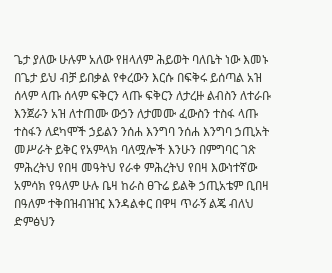ጌታ ያለው ሁሉም አለው የዘላለም ሕይወት ባለቤት ነው እመኑ በጌታ ይህ ብቻ ይበቃል የቀረውን እርሱ በፍቅሩ ይሰጣል አዝ ሰላም ላጡ ሰላም ፍቅርን ላጡ ፍቅርን ለታረዙ ልብስን ለተራቡ እንጀራን አዝ ለተጠሙ ውኃን ለታመሙ ፈውስን ተስፋ ላጡ ተስፋን ለደካሞች ኃይልን ንሰሐ እንግባ ንሰሐ እንግባ ኃጢአት መሥራት ይቅር የአምላክ ባለሟሎች እንሁን በምግባር ገጽ ምሕረትህ የበዛ መዓትህ የራቀ ምሕረትህ የበዛ እውነተኛው አምሳክ የዓለም ሁሉ ቤዛ ከራስ ፀጉሬ ይልቅ ኃጢአቴም ቢበዛ በዓለም ተቅበዝብዝዢ እንዳልቀር በዋዛ ጥራኝ ልጄ ብለህ ድምፅህን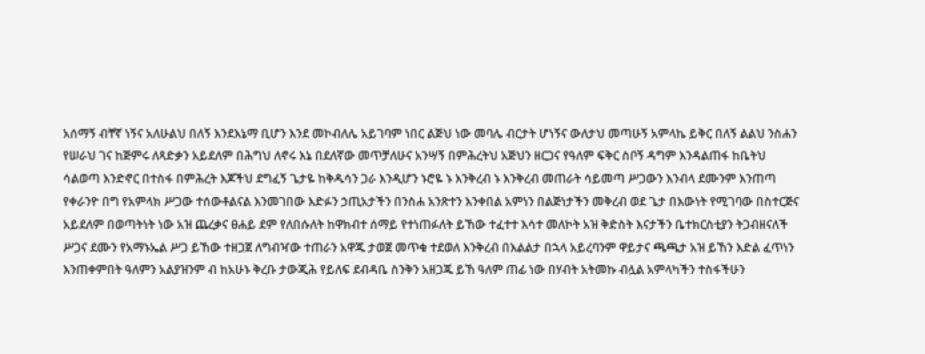አሰማኝ ብቸኛ ነኝና አለሁልህ በለኝ እንደእኔማ ቢሆን እንደ መኮብለሌ አይገባም ነበር ልጅህ ነው መባሌ ብርታት ሆነኝና ውለታህ መጣሁኝ አምላኬ ይቅር በለኝ ልልህ ንስሐን የሠራህ ገና ከጅምሩ ለጻድቃን አይደለም በሕግህ ለኖሩ እኔ በደለኛው መጥቻለሁና አንሣኝ በምሕረትህ አጅህን ዘርጋና የዓለም ፍቅር ስቦኝ ዳግም እንዳልጠፋ ከቤትህ ሳልወጣ እንድኖር በተስፋ በምሕረት እጆችህ ደግፈኝ ጌታዬ ከቅዱሳን ጋራ እንዲሆን ኑሮዬ ኑ እንቅረብ ኑ እንቅረብ መጠራት ሳይመጣ ሥጋውን እንብላ ደሙንም እንጠጣ የቀራንዮ በግ የአምላክ ሥጋው ተሰውቶልናል እንመገበው እድፉን ኃጢአታችን በንስሐ አንጽተን እንቀበል አምነን በልጅነታችን መቅረብ ወደ ጌታ በእውነት የሚገባው በስተርጅና አይደለም በወጣትነት ነው አዝ ጨረቃና ፀሐይ ደም የለበሱለት ከዋክብተ ሰማይ የተነጠፉለት ይኸው ተፈተተ እሳተ መለኮት አዝ ቅድስት እናታችን ቤተክርስቲያን ትጋብዘናለች ሥጋና ደሙን የአማኑኤል ሥጋ ይኸው ተዘጋጀ ለግብዣው ተጠራን አዋጁ ታወጀ መጥቁ ተደወለ እንቅረብ በእልልታ በኋላ አይረባንም ዋይታና ጫጫታ አዝ ይኸን እድል ፈጥነን እንጠቀምበት ዓለምን አልያዝንም ብ ከአሁኑ ቅረቡ ታውጂሕ የይለፍ ደብዳቤ ስንቅን አዘጋጁ ይኸ ዓለም ጠፊ ነው በሃብት አትመኩ ብሏል አምላካችን ተስፋችሁን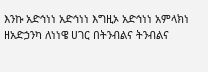እንኩ አድኅነነ አድኅነነ እግዚኦ አድኅነነ አምላክነ ዘአድኃንካ ለነነዌ ሀገር በትንብልና ትንብልና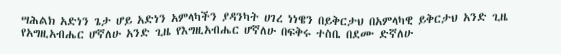ሣሕልክ አድነን ጌታ ሆይ አድነን አምላካችን ያዳንካት ሀገረ ነነዌን በይቅርታህ በአምላካዊ ይቅርታህ አንድ ጊዜ የአግዚአብሔር ሆኛለሁ አንድ ጊዜ የእግዚአብሔር ሆኛለሁ በፍቅሩ ተስቤ በደሙ ድኛለሁ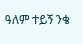ዓለም ተይኝ ንቄ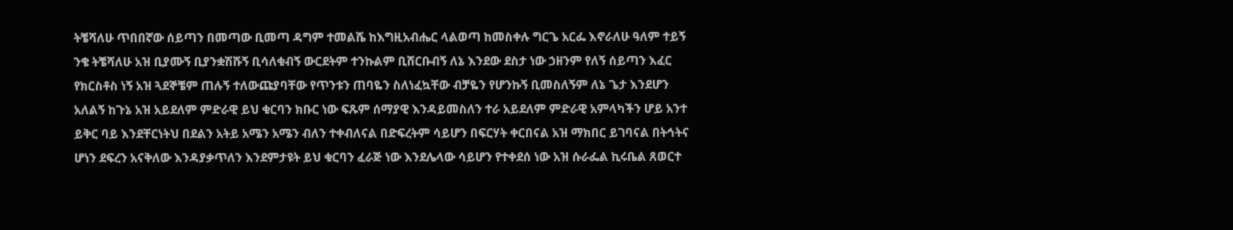ትቼሻለሁ ጥበበኛው ሰይጣን በመጣው ቢመጣ ዳግም ተመልሼ ከእግዚአብሔር ላልወጣ ከመስቀሉ ግርጌ አርፌ እኖራለሁ ዓለም ተይኝ ንቄ ትቼሻለሁ አዝ ቢያሙኝ ቢያንቋሽሹኝ ቢሳለቁብኝ ውርደትም ተንኩልም ቢሸርቡብኝ ለኔ እንደው ደስታ ነው ኃዘንም የለኝ ሰይጣን እፈር የክርስቶስ ነኝ አዝ ጓደኞቼም ጠሉኝ ተለውጩያባቸው የጥንቱን ጠባዬን ስለነፈኳቸው ብቻዬን የሆንኩኝ ቢመስለኝም ለኔ ጌታ እንደሆን አለልኝ ከጉኔ አዝ አይደለም ምድራዊ ይህ ቁርባን ክቡር ነው ፍጹም ሰማያዊ እንዳይመስለን ተራ አይደለም ምድራዊ አምላካችን ሆይ አንተ ይቅር ባይ እንደቸርነትህ በደልን አትይ አሜን አሜን ብለን ተቀብለናል በድፍረትም ሳይሆን በፍርሃት ቀርበናል አዝ ማክበር ይገባናል በትኅትና ሆነን ደፍረን አናቅለው እንዳያቃጥለን እንደምታዩት ይህ ቁርባን ፈራጅ ነው እንደሌላው ሳይሆን የተቀደሰ ነው አዝ ሱራፌል ኪሩቤል ጸወርተ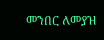መንበር ለመያዝ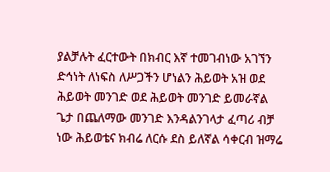ያልቻሉት ፈርተውት በክብር እኛ ተመገብነው አገኘን ድኅነት ለነፍስ ለሥጋችን ሆነልን ሕይወት አዝ ወደ ሕይወት መንገድ ወደ ሕይወት መንገድ ይመራኛል ጌታ በጨለማው መንገድ እንዳልንገላታ ፈጣሪ ብቻ ነው ሕይወቴና ክብሬ ለርሱ ደስ ይለኛል ሳቀርብ ዝማሬ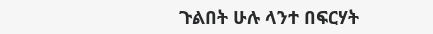ጉልበት ሁሉ ላንተ በፍርሃት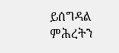ይሰግዳል ምሕረትን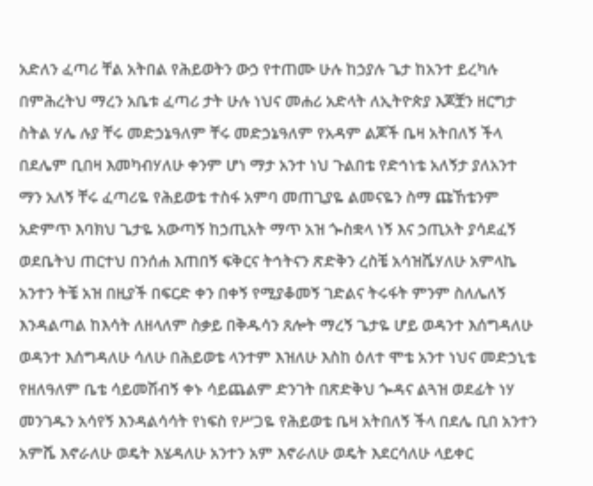አድለን ፈጣሪ ቸል አትበል የሕይወትን ውኃ የተጠሙ ሁሉ ከኃያሉ ጌታ ከአንተ ይረካሉ በምሕረትህ ማረን አቤቱ ፈጣሪ ታት ሁሉ ነህና መሐሪ አድላት ለኢትዮጵያ እጆቿን ዘርግታ ስትል ሃሌ ሉያ ቸሩ መድኃኔዓለም ቸሩ መድኃኔዓለም የአዳም ልጆች ቤዛ አትበለኝ ችላ በደሌም ቢበዛ እመካብሃለሁ ቀንም ሆነ ማታ አንተ ነህ ጉልበቴ የድኅነቴ አለኝታ ያለአንተ ማን አለኝ ቸሩ ፈጣሪዬ የሕይወቴ ተስፋ አምባ መጠጊያዬ ልመናዬን ስማ ጩኸቴንም አድምጥ እባክህ ጌታዬ አውጣኝ ከኃጢአት ማጥ አዝ ጐስቋላ ነኝ እና ኃጢአት ያሳደፈኝ ወደቤትህ ጠርተህ በንሰሐ እጠበኝ ፍቅርና ትኅትናን ጽድቅን ረስቼ አሳዝሼሃለሁ አምላኬ አንተን ትቼ አዝ በዚያች በፍርድ ቀን በቀኝ የሚያቆመኝ ገድልና ትሩፋት ምንም ስለሌለኝ እንዳልጣል ከእሳት ለዘላለም ስቃይ በቅዱሳን ጸሎት ማረኝ ጌታዬ ሆይ ወዳንተ እሰግዳለሁ ወዳንተ እሰግዳለሁ ሳለሁ በሕይወቴ ላንተም እዝለሁ እስከ ዕለተ ሞቴ አንተ ነህና መድኃኒቴ የዘለዓለም ቤቴ ሳይመሽብኝ ቀኑ ሳይጨልም ድንገት በጽድቅህ ጐዳና ልጓዝ ወደፊት ነሃ መንገዱን አሳየኝ እንዳልሳሳት የነፍስ የሥጋዬ የሕይወቴ ቤዛ አትበለኝ ችላ በደሌ ቢበ አንተን አምሼ እኖራለሁ ወዴት እሄዳለሁ አንተን አም እኖራለሁ ወዴት እደርሳለሁ ላይቀር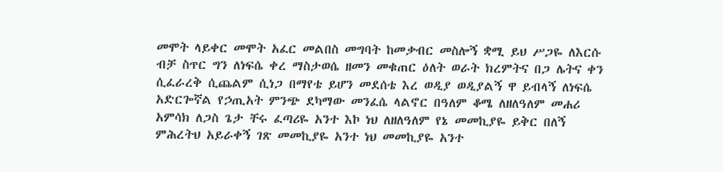መሞት ላይቀር መሞት አፈር መልበስ መግባት ከመቃብር መስሎኝ ቋሚ ይህ ሥጋዬ ለእርሱ ብቻ ስጥር ግን ለነፍሴ ቀረ ማስታወሴ ዘመን መቁጠር ዕለት ወራት ክረምትና በጋ ሌትና ቀን ሲፈራረቅ ሲጨልም ሲነጋ በማየቴ ይሆን መደሰቴ እረ ወዲያ ወዲያልኝ ዋ ይብላኝ ለነፍሴ አድርጐኛል የኃጢአት ምንጭ ደካማው መንፈሴ ላልኖር በዓለም ቆሜ ለዘለዓለም መሐሪ አምሳክ ለጋስ ጌታ ቸሩ ፈጣሪዬ አንተ እኮ ነህ ለዘለዓለም የኔ መመኪያዬ ይቅር በለኝ ምሕረትህ አይራቀኝ ገጽ መመኪያዬ አንተ ነህ መመኪያዬ አንተ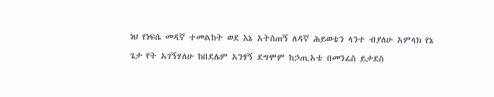ነህ የነፍሴ መዳኛ ተመልከት ወደ እኔ አትስጠኝ ለዳኛ ሕይወቴን ላንተ ብያለሁ አምላክ የኔ ጌታ የት አገኝሃለሁ ከበደሌም አንፃኝ ደግሞም ከኃጢአቴ በመንፈስ ይታደስ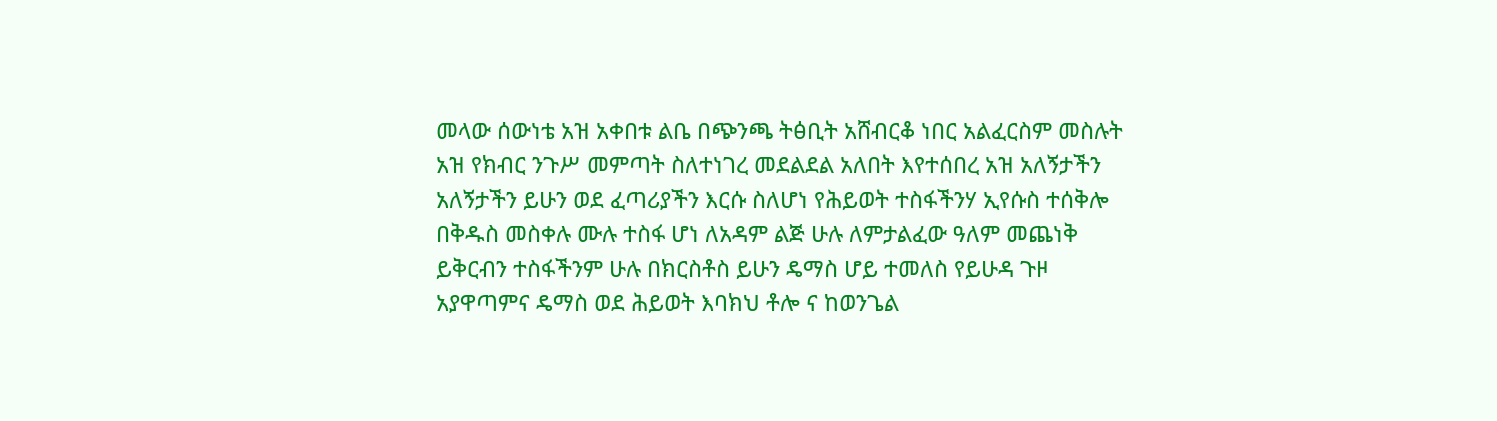መላው ሰውነቴ አዝ አቀበቱ ልቤ በጭንጫ ትፅቢት አሸብርቆ ነበር አልፈርስም መስሉት አዝ የክብር ንጉሥ መምጣት ስለተነገረ መደልደል አለበት እየተሰበረ አዝ አለኝታችን አለኝታችን ይሁን ወደ ፈጣሪያችን እርሱ ስለሆነ የሕይወት ተስፋችንሃ ኢየሱስ ተሰቅሎ በቅዱስ መስቀሉ ሙሉ ተስፋ ሆነ ለአዳም ልጅ ሁሉ ለምታልፈው ዓለም መጨነቅ ይቅርብን ተስፋችንም ሁሉ በክርስቶስ ይሁን ዴማስ ሆይ ተመለስ የይሁዳ ጉዞ አያዋጣምና ዴማስ ወደ ሕይወት እባክህ ቶሎ ና ከወንጌል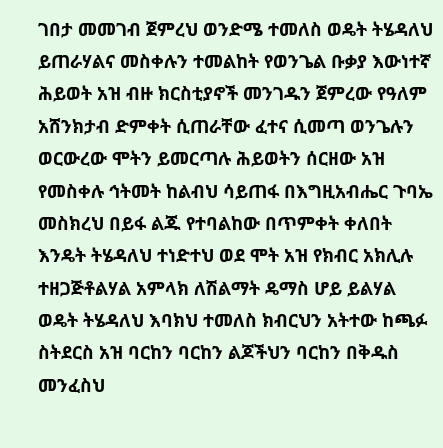ገበታ መመገብ ጀምረህ ወንድሜ ተመለስ ወዴት ትሄዳለህ ይጠራሃልና መስቀሉን ተመልከት የወንጌል ቡቃያ እውነተኛ ሕይወት አዝ ብዙ ክርስቲያኖች መንገዱን ጀምረው የዓለም አሸንክታብ ድምቀት ሲጠራቸው ፈተና ሲመጣ ወንጌሉን ወርውረው ሞትን ይመርጣሉ ሕይወትን ሰርዘው አዝ የመስቀሉ ኅትመት ከልብህ ሳይጠፋ በእግዚአብሔር ጉባኤ መስክረህ በይፋ ልጁ የተባልከው በጥምቀት ቀለበት እንዴት ትሄዳለህ ተነድተህ ወደ ሞት አዝ የክብር አክሊሉ ተዘጋጅቶልሃል አምላክ ለሽልማት ዴማስ ሆይ ይልሃል ወዴት ትሄዳለህ እባክህ ተመለስ ክብርህን አትተው ከጫፉ ስትደርስ አዝ ባርከን ባርከን ልጆችህን ባርከን በቅዱስ መንፈስህ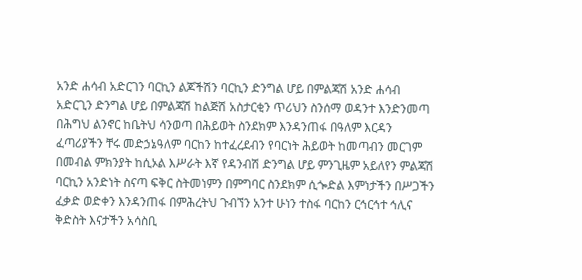አንድ ሐሳብ አድርገን ባርኪን ልጆችሽን ባርኪን ድንግል ሆይ በምልጃሽ አንድ ሐሳብ አድርጊን ድንግል ሆይ በምልጃሽ ከልጅሽ አስታርቂን ጥሪህን ስንሰማ ወዳንተ እንድንመጣ በሕግህ ልንኖር ከቤትህ ሳንወጣ በሕይወት ስንደክም እንዳንጠፋ በዓለም እርዳን ፈጣሪያችን ቸሩ መድኃኔዓለም ባርከን ከተፈረደብን የባርነት ሕይወት ከመጣብን መርገም በመብል ምክንያት ከሲኦል እሥራት እኛ የዳንብሽ ድንግል ሆይ ምንጊዜም አይለየን ምልጃሽ ባርኪን አንድነት ስናጣ ፍቅር ስትመነምን በምግባር ስንደክም ሲጐድል እምነታችን በሥጋችን ፈቃድ ወድቀን እንዳንጠፋ በምሕረትህ ጉብኘን አንተ ሁነን ተስፋ ባርከን ርኅርኅተ ኅሊና ቅድስት እናታችን አሳስቢ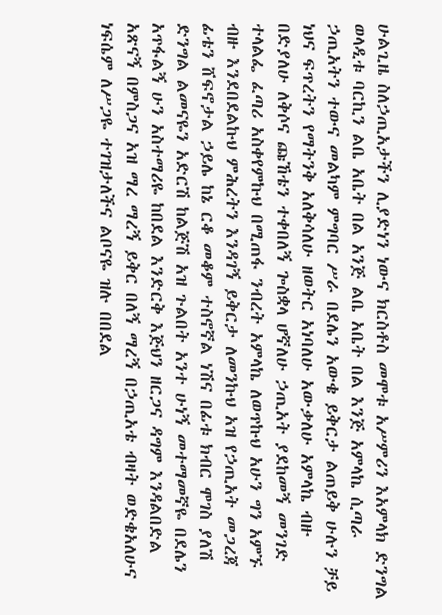ሁልጊዜ ስለኃጢአታችን ሊያድነን ነውና ክርስቶስ መሞቱ አሥምሪን እአምላክ ድንግል ወላዲቱ ባርኪን ልቤ አቤት በል አንጅ ልቤ አቤት በል እንጅ አምላኬ ሲጣራ ኃጢአትን ተውና መልካም ምግባር ሥራ በደሌን አውቄ ይቅርታ ልጠይቅ ሁሉን ቻይ ነህና ፍጥረትን የማትንቅ አለቅሳለሁ ዘወትር አነባለሁ አውቃለሁ አምላኬ ብዙ በድያለሁ ለቅሶና ጩኸቴን ተቀበለኝ ጐስቋላ ሆኛለሁ ኃጢአት ያደከመኝ መንገድ ተላልፌ ፈጣሪ አስቀየምኩህ በሚጠፋ ንብረት አምላኬ ለወጥኩህ አሁን ግን አምኙ ብዙ እንደበደልኩህ ምሕረትን እንዳገኝ ይቅርታ ለመንኩህ አዝ የኃጢአት መጋረጃ ፊቴን ሸፍኖታል ኃይሌ ከኔ ርቆ መቆም ተስኖኛል ነሽና በፊቱ ክብር ሞገስ ያለሽ ድንግል ልመናዬን አድርሽ ከልጅሽ አዝ ጉልበት አንተ ሁነኝ መተማመኛዬ በደሌን አጥፋልኝ ሁን አስተማሪዬ ከበደል እንድርቅ እጅህን ዘርጋና ዳግም እንዳልበድል አጽናኝ በምስጋና አዝ ማረ ማረኝ ይቅር በለኝ ማረኝ በኃጢአቴ ብዛት ወድቄአለሁና ነፍሴም ለሥጋዬ ተገዝታለችና ልቦናዬ ዝሉ በበደል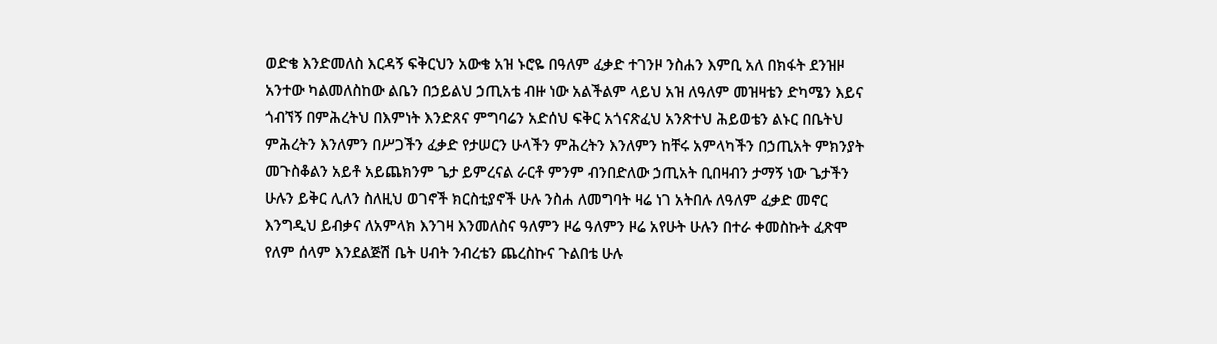ወድቄ እንድመለስ እርዳኝ ፍቅርህን አውቄ አዝ ኑሮዬ በዓለም ፈቃድ ተገንዞ ንስሐን እምቢ አለ በክፋት ደንዝዞ አንተው ካልመለስከው ልቤን በኃይልህ ኃጢአቴ ብዙ ነው አልችልም ላይህ አዝ ለዓለም መዝዛቴን ድካሜን እይና ጎብኘኝ በምሕረትህ በእምነት እንድጸና ምግባሬን አድሰህ ፍቅር አጎናጽፈህ አንጽተህ ሕይወቴን ልኑር በቤትህ ምሕረትን እንለምን በሥጋችን ፈቃድ የታሠርን ሁላችን ምሕረትን እንለምን ከቸሩ አምላካችን በኃጢአት ምክንያት መጉስቆልን አይቶ አይጨክንም ጌታ ይምረናል ራርቶ ምንም ብንበድለው ኃጢአት ቢበዛብን ታማኝ ነው ጌታችን ሁሉን ይቅር ሊለን ስለዚህ ወገኖች ክርስቲያኖች ሁሉ ንስሐ ለመግባት ዛሬ ነገ አትበሉ ለዓለም ፈቃድ መኖር እንግዲህ ይብቃና ለአምላክ እንገዛ እንመለስና ዓለምን ዞሬ ዓለምን ዞሬ አየሁት ሁሉን በተራ ቀመስኩት ፈጽሞ የለም ሰላም እንደልጅሽ ቤት ሀብት ንብረቴን ጨረስኩና ጉልበቴ ሁሉ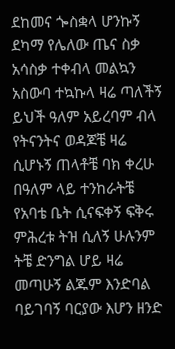ደከመና ጐስቋላ ሆንኩኝ ደካማ የሌለው ጤና ስቃ አሳስቃ ተቀብላ መልኳን አስውባ ተኳኩላ ዛሬ ጣለችኝ ይህች ዓለም አይረባም ብላ የትናንትና ወዳጆቼ ዛሬ ሲሆኑኝ ጠላቶቼ ባክ ቀረሁ በዓለም ላይ ተንከራትቼ የአባቴ ቤት ሲናፍቀኝ ፍቅሩ ምሕረቱ ትዝ ሲለኝ ሁሉንም ትቼ ድንግል ሆይ ዛሬ መጣሁኝ ልጁም እንድባል ባይገባኝ ባርያው እሆን ዘንድ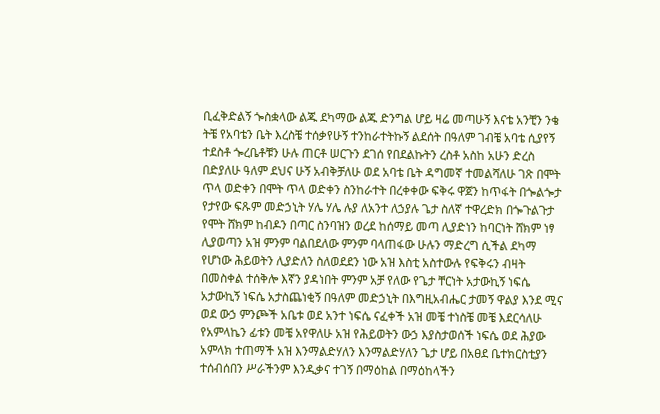ቢፈቅድልኝ ጐስቋላው ልጁ ደካማው ልጁ ድንግል ሆይ ዛሬ መጣሁኝ እናቴ አንቺን ንቄ ትቼ የአባቴን ቤት እረስቼ ተሰቃየሁኝ ተንከራተትኩኝ ልደሰት በዓለም ገብቼ አባቴ ሲያየኝ ተደስቶ ጐረቤቶቹን ሁሉ ጠርቶ ሠርጉን ደገሰ የበደልኩትን ረስቶ አስከ አሁን ድረስ በድያለሁ ዓለም ደህና ሁኝ አብቅቻለሁ ወደ አባቴ ቤት ዳግመኛ ተመልሻለሁ ገጽ በሞት ጥላ ወድቀን በሞት ጥላ ወድቀን ስንከራተት በረቀቀው ፍቅሩ ዋጀን ከጥፋት በጐልጐታ የታየው ፍጹም መድኃኒት ሃሌ ሃሌ ሉያ ለአንተ ለኃያሉ ጌታ ስለኛ ተዋረድክ በጐጉልጉታ የሞት ሸክም ከብዶን በጣር ስንባዝን ወረደ ከሰማይ መጣ ሊያድነን ከባርነት ሸክም ነፃ ሊያወጣን አዝ ምንም ባልበደለው ምንም ባላጠፋው ሁሉን ማድረግ ሲችል ደካማ የሆነው ሕይወትን ሊያድለን ስለወደደን ነው አዝ እስቲ አስተውሉ የፍቅሩን ብዛት በመስቀል ተሰቅሎ እኛን ያዳነበት ምንም አቻ የለው የጌታ ቸርነት አታውኪኝ ነፍሴ አታውኪኝ ነፍሴ አታስጨነቂኝ በዓለም መድኃኒት በእግዚአብሔር ታመኝ ዋልያ እንደ ሚና ወደ ውኃ ምንጮች አቤቱ ወደ አንተ ነፍሴ ናፈቀች አዝ መቼ ተነስቼ መቼ እደርሳለሁ የአምላኬን ፊቱን መቼ አየዋለሁ አዝ የሕይወትን ውኃ እያስታወሰች ነፍሴ ወደ ሕያው አምላክ ተጠማች አዝ እንማልድሃለን እንማልድሃለን ጌታ ሆይ በአፀደ ቤተክርስቲያን ተሰብሰበን ሥራችንም እንዲቃና ተገኝ በማዕከል በማዕከላችን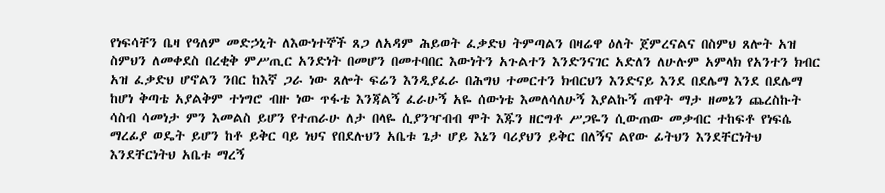የነፍሳቸን ቤዛ የዓለም መድኃኒት ለእውነተኞች ጸጋ ለአዳም ሕይወት ፈቃድህ ትምጣልን በዛሬዋ ዕለት ጀምረናልና በስምህ ጸሎት አዝ ስምህን ለመቀደስ በረቂቅ ምሥጢር አንድነት በመሆን በመተባበር እውነትን አጉልተን እንድንናገር አድለን ለሁሉም አምላክ የአንተን ክብር አዝ ፈቃድህ ሆኖልን ንበር ከእኛ ጋራ ነው ጸሎት ፍሬን እንዲያፈራ በሕግህ ተመርተን ክብርህን እንድናይ እንደ በደሌማ እንደ በደሌማ ከሆነ ቅጣቴ አያልቅም ተነግሮ ብዙ ነው ጥፋቴ እንጃልኝ ፈራሁኝ አዬ ሰውነቴ እመለሳለሁኝ እያልኩኝ ጠዋት ማታ ዘመኔን ጨረስኩት ሳስብ ሳመነታ ምን እመልስ ይሆን የተጠራሁ ለታ በላዬ ሲያንዣብብ ሞት እጁን ዘርግቶ ሥጋዬን ሲውጠው መቃብር ተከፍቶ የነፍሴ ማረፊያ ወዴት ይሆን ከቶ ይቅር ባይ ነህና የበደሉህን አቤቱ ጌታ ሆይ እኔን ባሪያህን ይቅር በለኝና ልየው ፊትህን እንደቸርነትህ እንደቸርነትህ አቤቱ ማረኝ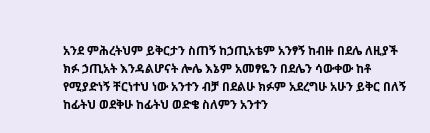አንደ ምሕረትህም ይቅርታን ስጠኝ ከኃጢአቴም አንፃኝ ከብዙ በደሌ ለዚያች ክፉ ኃጢአት እንዳልሆናት ሎሌ እኔም አመፃዬን በደሌን ሳውቀው ከቶ የሚያድነኝ ቸርነተህ ነው አንተን ብቻ በደልሁ ክፉም አደረግሁ አሁን ይቅር በለኝ ከፊትህ ወደቅሁ ከፊትህ ወድቄ ስለምን አንተን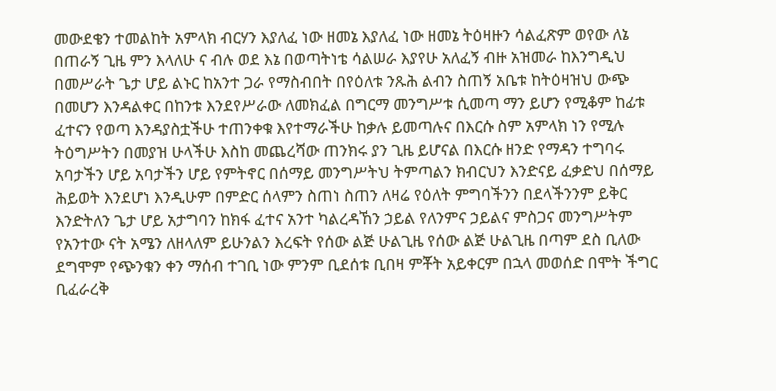መውደቄን ተመልከት አምላክ ብርሃን እያለፈ ነው ዘመኔ እያለፈ ነው ዘመኔ ትዕዛዙን ሳልፈጽም ወየው ለኔ በጠራኝ ጊዜ ምን እላለሁ ና ብሉ ወደ እኔ በወጣትነቴ ሳልሠራ እያየሁ አለፈኝ ብዙ አዝመራ ከእንግዲህ በመሥራት ጌታ ሆይ ልኑር ከአንተ ጋራ የማስብበት በየዕለቱ ንጹሕ ልብን ስጠኝ አቤቱ ከትዕዛዝህ ውጭ በመሆን እንዳልቀር በከንቱ እንደየሥራው ለመክፈል በግርማ መንግሥቱ ሲመጣ ማን ይሆን የሚቆም ከፊቱ ፈተናን የወጣ እንዳያስቷችሁ ተጠንቀቁ እየተማራችሁ ከቃሉ ይመጣሉና በእርሱ ስም አምላክ ነን የሚሉ ትዕግሥትን በመያዝ ሁላችሁ እስከ መጨረሻው ጠንክሩ ያን ጊዜ ይሆናል በእርሱ ዘንድ የማዳን ተግባሩ አባታችን ሆይ አባታችን ሆይ የምትኖር በሰማይ መንግሥትህ ትምጣልን ክብርህን እንድናይ ፈቃድህ በሰማይ ሕይወት እንደሆነ እንዲሁም በምድር ሰላምን ስጠነ ስጠን ለዛሬ የዕለት ምግባችንን በደላችንንም ይቅር እንድትለን ጌታ ሆይ አታግባን ከክፋ ፈተና አንተ ካልረዳኸን ኃይል የለንምና ኃይልና ምስጋና መንግሥትም የአንተው ናት አሜን ለዘላለም ይሁንልን እረፍት የሰው ልጅ ሁልጊዜ የሰው ልጅ ሁልጊዜ በጣም ደስ ቢለው ደግሞም የጭንቁን ቀን ማሰብ ተገቢ ነው ምንም ቢደሰቱ ቢበዛ ምቾት አይቀርም በኋላ መወሰድ በሞት ችግር ቢፈራረቅ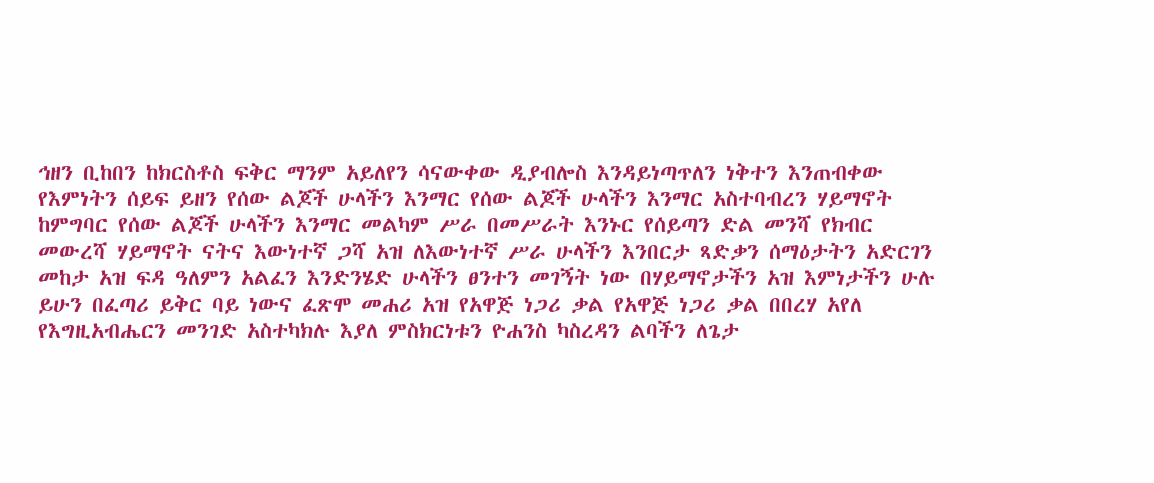ኅዘን ቢከበን ከክርስቶስ ፍቅር ማንም አይለየን ሳናውቀው ዲያብሎስ እንዳይነጣጥለን ነቅተን እንጠብቀው የእምነትን ሰይፍ ይዘን የሰው ልጆች ሁላችን እንማር የሰው ልጆች ሁላችን እንማር አስተባብረን ሃይማኖት ከምግባር የሰው ልጆች ሁላችን እንማር መልካም ሥራ በመሥራት እንኑር የሰይጣን ድል መንሻ የክብር መውረሻ ሃይማኖት ናትና እውነተኛ ጋሻ አዝ ለእውነተኛ ሥራ ሁላችን እንበርታ ጻድቃን ሰማዕታትን አድርገን መከታ አዝ ፍዳ ዓለምን አልፈን እንድንሄድ ሁላችን ፀንተን መገኝት ነው በሃይማኖታችን አዝ እምነታችን ሁሉ ይሁን በፈጣሪ ይቅር ባይ ነውና ፈጽሞ መሐሪ አዝ የአዋጅ ነጋሪ ቃል የአዋጅ ነጋሪ ቃል በበረሃ አየለ የእግዚአብሔርን መንገድ አስተካክሉ እያለ ምስክርነቱን ዮሐንስ ካስረዳን ልባችን ለጌታ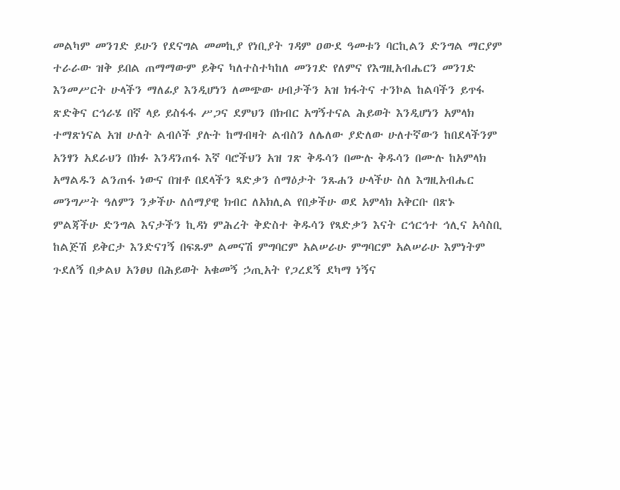መልካም መንገድ ይሁን የደናግል መመኪያ የነቢያት ገዳም ዐውደ ዓመቱን ባርኪልን ድንግል ማርያም ተራራው ዝቅ ይበል ጠማማውም ይቅና ካለተስተካከለ መንገድ የለምና የእግዚአብሔርን መንገድ እንመሥርት ሁላችን ማለፊያ እንዲሆነን ለመጭው ሀብታችን አዝ ክፋትና ተንኮል ከልባችን ይጥፋ ጽድቅና ርኅራሄ በኛ ላይ ይስፋፋ ሥጋና ደምህን በክብር አግኝተናል ሕይወት እንዲሆነን አምላክ ተማጽነናል አዝ ሁለት ልብሶች ያሉት ከማብዛት ልብስን ለሌለው ያድለው ሁለተኛውን ከበደላችንም አንፃን አደራህን በክፉ እንዳንጠፋ እኛ ባሮችህን አዝ ገጽ ቅዱሳን በሙሉ ቅዱሳን በሙሉ ከአምላክ አማልዱን ልንጠፋ ነውና በዝቶ በደላችን ጻድቃን ሰማዕታት ንጹሐን ሁላችሁ ስለ እግዚአብሔር መንግሥት ዓለምን ንቃችሁ ለሰማያዊ ክብር ለአክሊል የበቃችሁ ወደ አምላክ አቅርቡ በጽኑ ምልጃችሁ ድንግል እናታችን ኪዳነ ምሕረት ቅድስተ ቅዱሳን የጻድቃን እናት ርኅርኅተ ኅሊና አሳስቢ ከልጅሽ ይቅርታ እንድናገኝ በፍጹም ልመናሽ ምግባርም አልሠራሁ ምግባርም አልሠራሁ እምነትም ጉደለኝ በቃልህ አንፀህ በሕይወት አቁመኝ ኃጢአት የጋረደኝ ደካማ ነኝና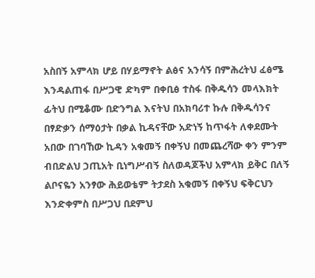አስበኝ አምላክ ሆይ በሃይማኖት ልፅና አንሳኝ በምሕረትህ ፈፅሜ እንዳልጠፋ በሥጋዊ ድካም በቀቢፅ ተስፋ በቅዱሳን መላእክት ፊትህ በሚቆሙ በድንግል እናትህ በአክባሪተ ኩሉ በቅዱሳንና በፃድቃን ሰማዕታት በቃል ኪዳናቸው አድነኝ ከጥፋት ለቀደሙት አበው በገባኸው ኪዳን አቁመኝ በቀኝህ በመጨረሻው ቀን ምንም ብበድልህ ኃጢአት ቢነግሥብኝ ስለወዳጆችህ አምላክ ይቅር በለኝ ልቦናዬን አንፃው ሕይወቴም ትታደስ አቁመኝ በቀኝህ ፍቅርህን እንድቀምስ በሥጋህ በደምህ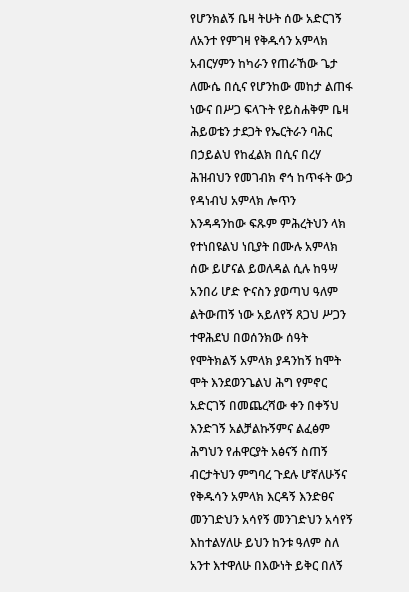የሆንክልኝ ቤዛ ትሁት ሰው አድርገኝ ለአንተ የምገዛ የቅዱሳን አምላክ አብርሃምን ከካራን የጠራኸው ጌታ ለሙሴ በሲና የሆንከው መከታ ልጠፋ ነውና በሥጋ ፍላጉት የይስሐቅም ቤዛ ሕይወቴን ታደጋት የኤርትራን ባሕር በኃይልህ የከፈልክ በሲና በረሃ ሕዝብህን የመገብክ ኖኅ ከጥፋት ውኃ የዳነብህ አምላክ ሎጥን እንዳዳንከው ፍጹም ምሕረትህን ላክ የተነበዩልህ ነቢያት በሙሉ አምላክ ሰው ይሆናል ይወለዳል ሲሉ ከዓሣ አንበሪ ሆድ ዮናስን ያወጣህ ዓለም ልትውጠኝ ነው አይለየኝ ጸጋህ ሥጋን ተዋሕደህ በወሰንክው ሰዓት የሞትክልኝ አምላክ ያዳንከኝ ከሞት ሞት እንደወንጌልህ ሕግ የምኖር አድርገኝ በመጨረሻው ቀን በቀኝህ እንድገኝ አልቻልኩኝምና ልፈፅም ሕግህን የሐዋርያት አፅናኝ ስጠኝ ብርታትህን ምግባረ ጉደሉ ሆኛለሁኝና የቅዱሳን አምላክ እርዳኝ እንድፀና መንገድህን አሳየኝ መንገድህን አሳየኝ እከተልሃለሁ ይህን ከንቱ ዓለም ስለ አንተ እተዋለሁ በእውነት ይቅር በለኝ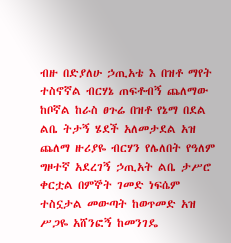ብዙ በድያለሁ ኃጢአቴ እ በዝቶ ማየት ተስኖኛል ብርሃኔ ጠፍቶብኝ ጨለማው ከቦኛል ከራስ ፀጉሬ በዝቶ የኔማ በደል ልቤ ትታኝ ሄደች አለመታደል አዝ ጨለማ ዙሪያዬ ብርሃን የሌለበት የዓለም ግዞተኛ አደረገኝ ኃጢአት ልቤ ታሥሮ ቀርቷል በምኞት ገመድ ነፍሴም ተስኗታል መውጣት ከወጥመድ አዝ ሥጋዬ አሸንፎኝ ከመንገዴ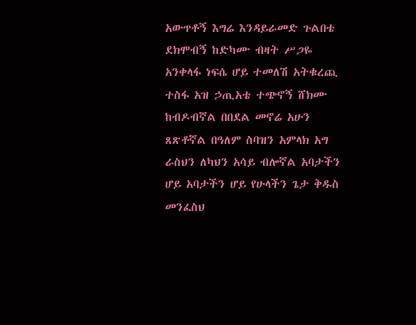አውጥቶኝ እግሬ እንዳይራመድ ጉልበቴ ደክሞብኝ ከድካሙ ብዛት ሥጋዬ አንቀላፋ ነፍሴ ሆይ ተመለሽ አትቁረጪ ተስፋ አዝ ኃጢአቴ ተጭኖኝ ሸክሙ ከብዶብኛል በበደል መኖሬ አሁን ጸጽቶኛል በዓለም ስባዝን አምላክ አግ ራስህን ለካህን አሳይ ብሎኛል አባታችን ሆይ አባታችን ሆይ የሁላችን ጌታ ቅዱስ መንፈስህ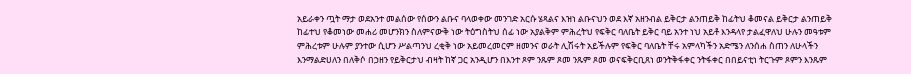አይራቀን ጧት ማታ ወደአንተ መልሰው የሰውን ልቡና ባላወቀው መንገድ አርሱ ሄጻልና እዝነ ልቡናህን ወደ እኛ አዘንብል ይቅርታ ልንጠይቅ ከፊትህ ቆመናል ይቅርታ ልንጠይቅ ከፊተህ የቆመነው መሐሪ መሆንክን ስለምናውቅ ነው ትዕግስትህ ሰፊ ነው አያልቅም ምሕረትህ የፍቅር ባለቤት ይቅር ባይ አንተ ነህ አይቶ እንዳላየ ታልፈዋለህ ሁሉን መዓቱም ምሕረቱም ሁሉም ያንተው ሲሆን ሥልጣንህ ረቂቅ ነው አይመረመርም ዘመንና ወራት ሊሽሩት አይችሉም የፍቅር ባለቤት ቸሩ አምላካችን አድሜን ለንሰሐ ስጠን ለሁላችን እንማልድሀለን በለቅሶ በኃዘን የይቅርታህ ብዛት ከኛ ጋር አንዲሆን በእንተ ጾም ንጹም ጾመ ንጹም ጾመ ወናፍቅርቢጸነ ወንትቅፋቀር ንትፋቀር በበይናቲነ ትርጉም ጾምን እንጹም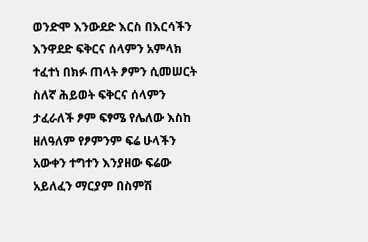ወንድሞ እንውደድ እርስ በእርሳችን እንዋደድ ፍቅርና ሰላምን አምላክ ተፈተነ በክፉ ጠላት ፆምን ሲመሠርት ስለኛ ሕይወት ፍቅርና ሰላምን ታፈራለች ፆም ፍፃሜ የሌለው እስከ ዘለዓለም የፆምንም ፍሬ ሁላችን አውቀን ተግተን እንያዘው ፍሬው አይለፈን ማርያም በስምሽ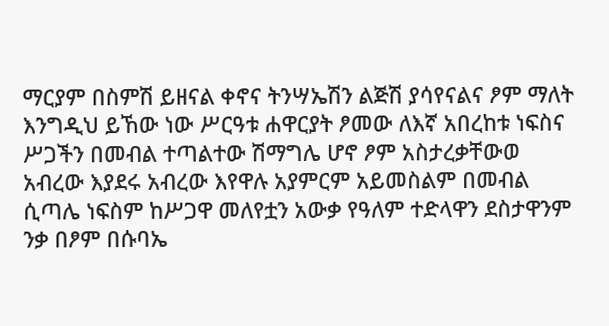ማርያም በስምሽ ይዘናል ቀኖና ትንሣኤሽን ልጅሽ ያሳየናልና ፆም ማለት እንግዲህ ይኸው ነው ሥርዓቱ ሐዋርያት ፆመው ለእኛ አበረከቱ ነፍስና ሥጋችን በመብል ተጣልተው ሽማግሌ ሆኖ ፆም አስታረቃቸውወ አብረው እያደሩ አብረው እየዋሉ አያምርም አይመስልም በመብል ሲጣሌ ነፍስም ከሥጋዋ መለየቷን አውቃ የዓለም ተድላዋን ደስታዋንም ንቃ በፆም በሱባኤ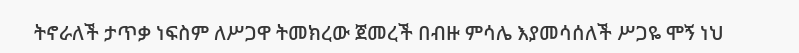ትኖራለች ታጥቃ ነፍስም ለሥጋዋ ትመክረው ጀመረች በብዙ ምሳሌ እያመሳሰለች ሥጋዬ ሞኝ ነህ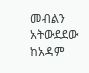መብልን አትውደደው ከአዳም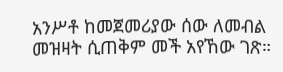አንሥቶ ከመጀመሪያው ሰው ለመብል መዝዛት ሲጠቅም መች አየኸው ገጽ።